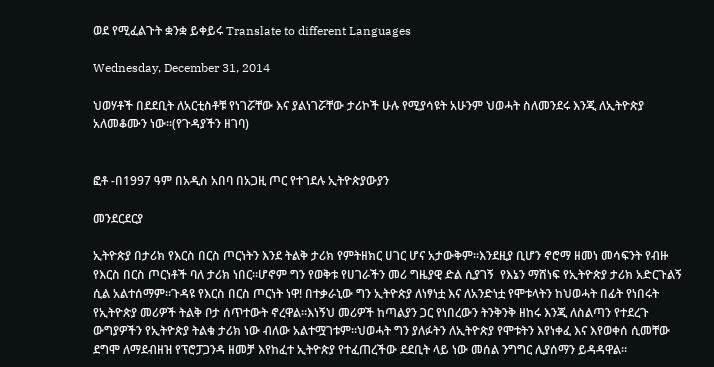ወደ የሚፈልጉት ቋንቋ ይቀይሩ Translate to different Languages

Wednesday, December 31, 2014

ህወሃቶች በደደቢት ለአርቲስቶቹ የነገሯቸው እና ያልነገሯቸው ታሪኮች ሁሉ የሚያሳዩት አሁንም ህወሓት ስለመንደሩ እንጂ ለኢትዮጵያ አለመቆሙን ነው።(የጉዳያችን ዘገባ)


ፎቶ -በ1997 ዓም በአዲስ አበባ በአጋዚ ጦር የተገደሉ ኢትዮጵያውያን

መንደርደርያ

ኢትዮጵያ በታሪክ የእርስ በርስ ጦርነትን እንደ ትልቅ ታሪክ የምትዘክር ሀገር ሆና አታውቅም።እንደዚያ ቢሆን ኖሮማ ዘመነ መሳፍንት የብዙ የእርስ በርስ ጦርነቶች ባለ ታሪክ ነበር።ሆኖም ግን የወቅቱ የሀገራችን መሪ ግዜያዊ ድል ሲያገኝ  የእኔን ማሸነፍ የኢትዮጵያ ታሪክ አድርጉልኝ ሲል አልተሰማም።ጉዳዩ የእርስ በርስ ጦርነት ነዋ! በተቃራኒው ግን ኢትዮጵያ ለነፃነቷ እና ለአንድነቷ የሞቱላትን ከህወሓት በፊት የነበሩት የኢትዮጵያ መሪዎች ትልቅ ቦታ ሰጥተውት ኖረዋል።እነኝህ መሪዎች ከጣልያን ጋር የነበረውን ትንቅንቅ ዘከሩ እንጂ ለስልጣን የተደረጉ ውግያዎችን የኢትዮጵያ ትልቁ ታሪክ ነው ብለው አልተሟገቱም።ህወሓት ግን ያለፉትን ለኢትዮጵያ የሞቱትን እየነቀፈ እና እየወቀሰ ሲመቸው ደግሞ ለማደብዘዝ የፕሮፓጋንዳ ዘመቻ እየከፈተ ኢትዮጵያ የተፈጠረችው ደደቢት ላይ ነው መሰል ንግግር ሊያሰማን ይዳዳዋል።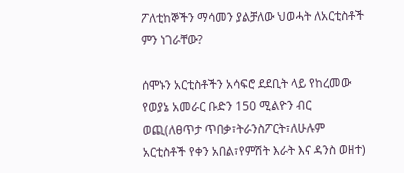ፖለቲከኞችን ማሳመን ያልቻለው ህወሓት ለአርቲስቶች ምን ነገራቸው?

ሰሞኑን አርቲስቶችን አሳፍሮ ደደቢት ላይ የከረመው የወያኔ አመራር ቡድን 150 ሚልዮን ብር ወጪ(ለፀጥታ ጥበቃ፣ትራንስፖርት፣ለሁሉም አርቲስቶች የቀን አበል፣የምሽት እራት እና ዳንስ ወዘተ)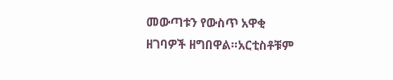መውጣቱን የውስጥ አዋቂ ዘገባዎች ዘግበዋል።አርቲስቶቹም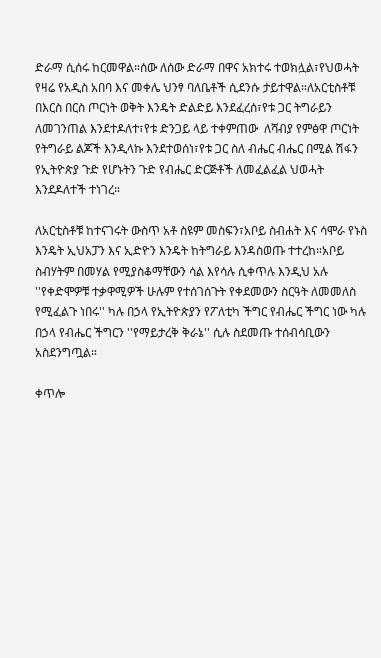ድራማ ሲሰሩ ከርመዋል።ሰው ለሰው ድራማ በዋና አክተሩ ተወክሏል፣የህወሓት የዛሬ የአዲስ አበባ እና መቀሌ ህንፃ ባለቤቶች ሲደንሱ ታይተዋል።ለአርቲስቶቹ በእርስ በርስ ጦርነት ወቅት እንዴት ድልድይ እንደፈረሰ፣የቱ ጋር ትግራይን ለመገንጠል እንደተዶለተ፣የቱ ድንጋይ ላይ ተቀምጠው  ለሻብያ የምፅዋ ጦርነት የትግራይ ልጆች እንዲላኩ እንደተወሰነ፣የቱ ጋር ስለ ብሔር ብሔር በሚል ሽፋን የኢትዮጵያ ጉድ የሆኑትን ጉድ የብሔር ድርጅቶች ለመፈልፈል ህወሓት እንደዶለተች ተነገረ።

ለአርቲስቶቹ ከተናገሩት ውስጥ አቶ ስዩም መስፍን፣አቦይ ስብሐት እና ሳሞራ የኑስ እንዴት ኢህአፓን እና ኢድዮን እንዴት ከትግራይ እንዳስወጡ ተተረከ።አቦይ ስብሃትም በመሃል የሚያስቆማቸውን ሳል እየሳሉ ሲቀጥሉ እንዲህ አሉ ''የቀድሞዎቹ ተቃዋሚዎች ሁሉም የተሰገሰጉት የቀደመውን ስርዓት ለመመለስ የሚፈልጉ ነበሩ'' ካሉ በኃላ የኢትዮጵያን የፖለቲካ ችግር የብሔር ችግር ነው ካሉ በኃላ የብሔር ችግርን ''የማይታረቅ ቅራኔ'' ሲሉ ስደመጡ ተሰብሳቢውን አስደንግጧል።

ቀጥሎ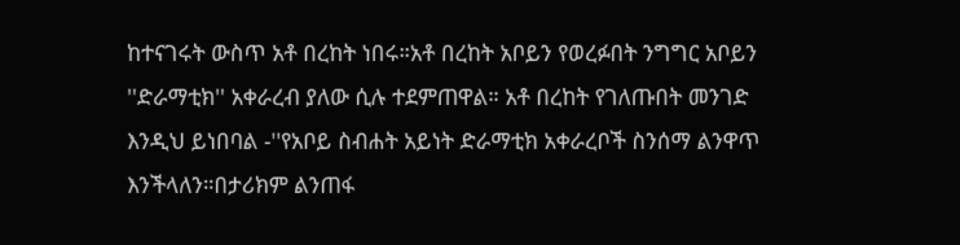ከተናገሩት ውስጥ አቶ በረከት ነበሩ።አቶ በረከት አቦይን የወረፉበት ንግግር አቦይን ''ድራማቲክ'' አቀራረብ ያለው ሲሉ ተደምጠዋል። አቶ በረከት የገለጡበት መንገድ እንዲህ ይነበባል -''የአቦይ ስብሐት አይነት ድራማቲክ አቀራረቦች ስንሰማ ልንዋጥ እንችላለን።በታሪክም ልንጠፋ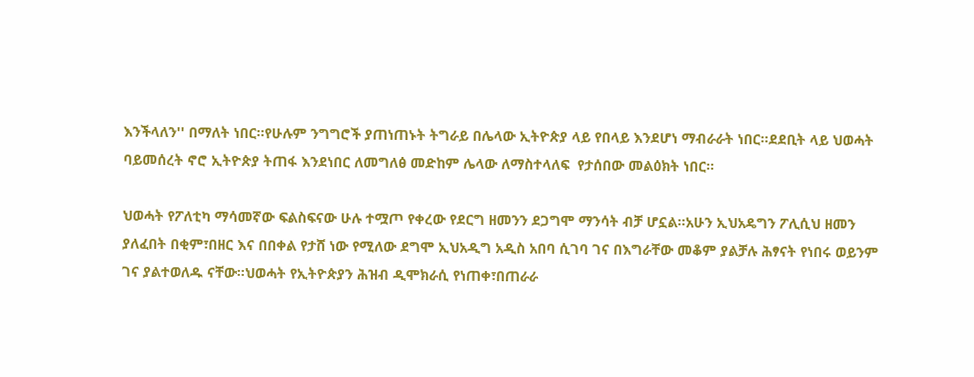እንችላለን'' በማለት ነበር።የሁሉም ንግግሮች ያጠነጠኑት ትግራይ በሌላው ኢትዮጵያ ላይ የበላይ እንደሆነ ማብራራት ነበር።ደደቢት ላይ ህወሓት ባይመሰረት ኖሮ ኢትዮጵያ ትጠፋ እንደነበር ለመግለፅ መድከም ሌላው ለማስተላለፍ  የታሰበው መልዕክት ነበር።

ህወሓት የፖለቲካ ማሳመኛው ፍልስፍናው ሁሉ ተሟጦ የቀረው የደርግ ዘመንን ደጋግሞ ማንሳት ብቻ ሆኗል።አሁን ኢህአዴግን ፖሊሲህ ዘመን ያለፈበት በቂም፣በዘር እና በበቀል የታሸ ነው የሚለው ደግሞ ኢህአዲግ አዲስ አበባ ሲገባ ገና በእግራቸው መቆም ያልቻሉ ሕፃናት የነበሩ ወይንም ገና ያልተወለዱ ናቸው።ህወሓት የኢትዮጵያን ሕዝብ ዲሞክራሲ የነጠቀ፣በጠራራ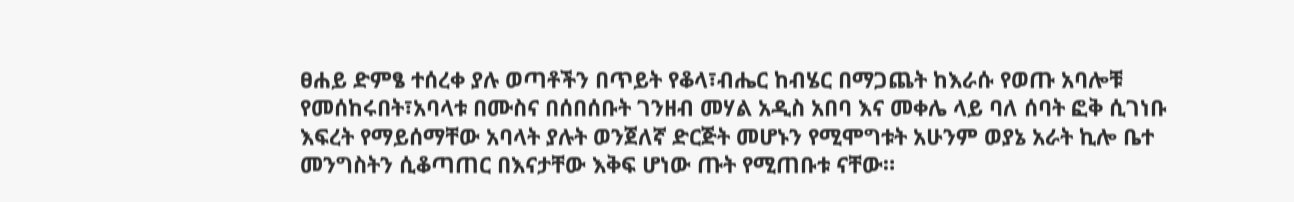ፀሐይ ድምፄ ተሰረቀ ያሉ ወጣቶችን በጥይት የቆላ፣ብሔር ከብሄር በማጋጨት ከእራሱ የወጡ አባሎቹ የመሰከሩበት፣አባላቱ በሙስና በሰበሰቡት ገንዘብ መሃል አዲስ አበባ እና መቀሌ ላይ ባለ ሰባት ፎቅ ሲገነቡ እፍረት የማይሰማቸው አባላት ያሉት ወንጀለኛ ድርጅት መሆኑን የሚሞግቱት አሁንም ወያኔ አራት ኪሎ ቤተ መንግስትን ሲቆጣጠር በእናታቸው እቅፍ ሆነው ጡት የሚጠቡቱ ናቸው።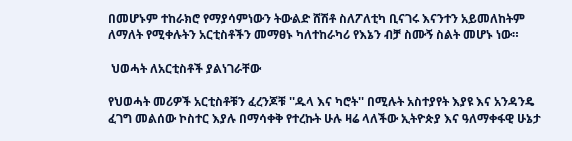በመሆኑም ተከራክሮ የማያሳምነውን ትውልድ ሸሽቶ ስለፖለቲካ ቢናገሩ እናንተን አይመለከትም ለማለት የሚቀሉትን አርቲስቶችን መማፀኑ ካለተከራካሪ የእኔን ብቻ ስሙኝ ስልት መሆኑ ነው።

 ህወሓት ለአርቲስቶች ያልነገራቸው

የህወሓት መሪዎች አርቲስቶቹን ፈረንጆቹ ''ዱላ እና ካሮት'' በሚሉት አስተያየት እያዩ እና አንዳንዴ ፈገግ መልሰው ኮስተር እያሉ በማሳቀቅ የተረኩት ሁሉ ዛሬ ላለችው ኢትዮጵያ እና ዓለማቀፋዊ ሁኔታ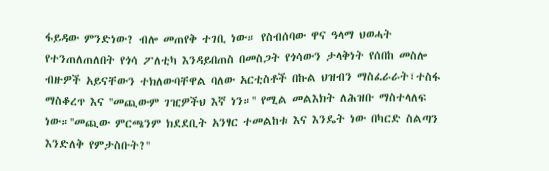ፋይዳው ምንድነው? ብሎ መጠየቅ ተገቢ ነው። የስብሰባው ዋና ዓላማ ህወሓት የተንጠለጠለበት የጎሳ ፖለቲካ እንዳይበጠስ በመስጋት የጎሳውን ታላቅነት የሰበከ መስሎ ብዙዎች አይናቸውን ተክለውባቸዋል ባለው አርቲስቶች በኩል ህዝብን ማስፈራራት፣ተስፋ ማስቆረጥ እና ''መጪውም ገዢዎችህ እኛ ነን።'' የሚል መልእክት ለሕዝቡ ማስተላለፍ ነው።''መጪው ምርጫንም ክደደቢት አንፃር ተመልከቱ እና እንዴት ነው በካርድ ስልጣን እንድለቅ የምታስቡት?''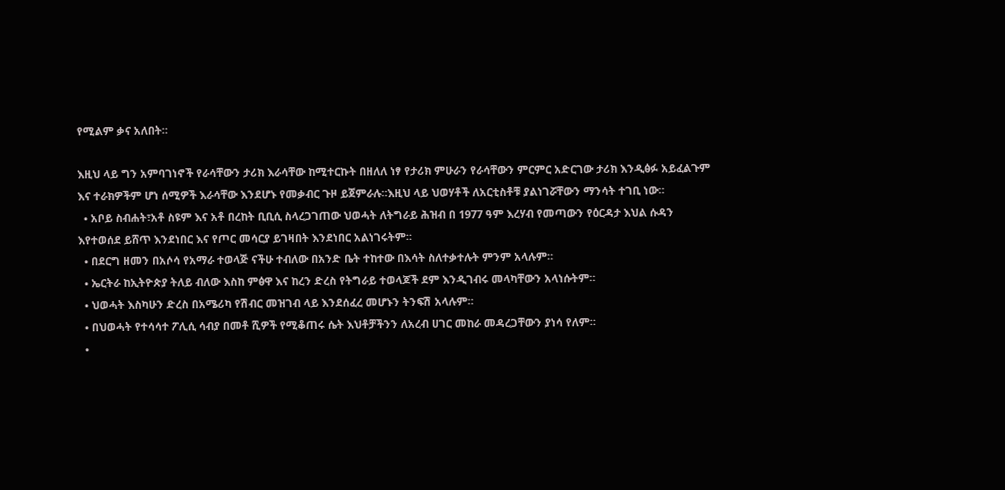የሚልም ቃና አለበት።

እዚህ ላይ ግን አምባገነኖች የራሳቸውን ታሪክ እራሳቸው ከሚተርኩት በዘለለ ነፃ የታሪክ ምሁራን የራሳቸውን ምርምር አድርገው ታሪክ እንዲፅፉ አይፈልጉም እና ተራክዎችም ሆነ ሰሚዎች እራሳቸው እንደሆኑ የመቃብር ጉዞ ይጀምራሉ።እዚህ ላይ ህወሃቶች ለአርቲስቶቹ ያልነገሯቸውን ማንሳት ተገቢ ነው።
  • አቦይ ስብሐት፣አቶ ስዩም እና አቶ በረከት ቢቢሲ ስላረጋገጠው ህወሓት ለትግራይ ሕዝብ በ 1977 ዓም እረሃብ የመጣውን የዕርዳታ እህል ሱዳን እየተወሰደ ይሸጥ እንደነበር እና የጦር መሳርያ ይገዛበት እንደነበር አልነገሩትም።
  • በደርግ ዘመን በአሶሳ የአማራ ተወላጅ ናችሁ ተብለው በአንድ ቤት ተከተው በእሳት ስለተቃተሉት ምንም አላሉም።
  • ኤርትራ ከኢትዮጵያ ትለይ ብለው እስከ ምፅዋ እና ከረን ድረስ የትግራይ ተወላጆች ደም እንዲገብሩ መላካቸውን አላነሱትም።
  • ህወሓት እስካሁን ድረስ በአሜሪካ የሽብር መዝገብ ላይ እንደሰፈረ መሆኑን ትንፍሽ አላሉም።
  • በህወሓት የተሳሳተ ፖሊሲ ሳብያ በመቶ ሺዎች የሚቆጠሩ ሴት እህቶቻችንን ለአረብ ሀገር መከራ መዳረጋቸውን ያነሳ የለም።
  •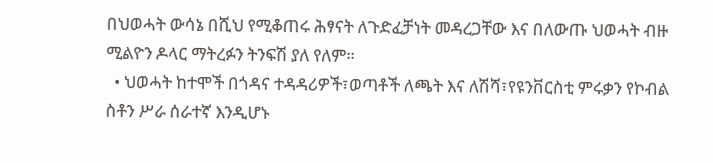በህወሓት ውሳኔ በሺህ የሚቆጠሩ ሕፃናት ለጉድፈቻነት መዳረጋቸው እና በለውጡ ህወሓት ብዙ ሚልዮን ዶላር ማትረፉን ትንፍሽ ያለ የለም።
  • ህወሓት ከተሞች በጎዳና ተዳዳሪዎች፣ወጣቶች ለጫት እና ለሽሻ፣የዩንቨርስቲ ምሩቃን የኮብል ስቶን ሥራ ሰራተኛ እንዲሆኑ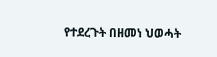የተደረጉት በዘመነ ህወሓት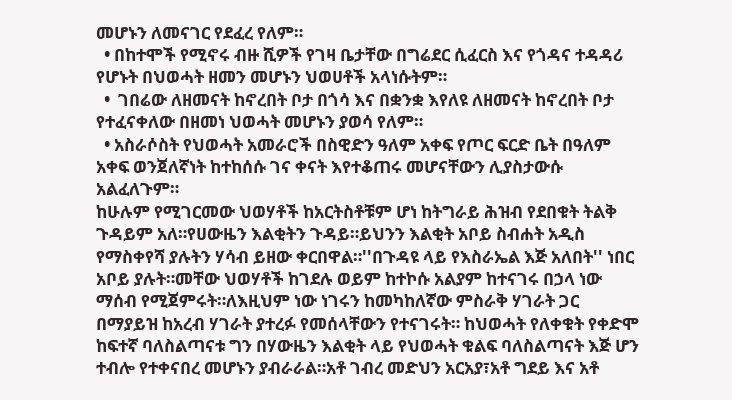መሆኑን ለመናገር የደፈረ የለም።
  • በከተሞች የሚኖሩ ብዙ ሺዎች የገዛ ቤታቸው በግሬደር ሲፈርስ እና የጎዳና ተዳዳሪ የሆኑት በህወሓት ዘመን መሆኑን ህወሀቶች አላነሱትም።
  •  ገበሬው ለዘመናት ከኖረበት ቦታ በጎሳ እና በቋንቋ እየለዩ ለዘመናት ከኖረበት ቦታ የተፈናቀለው በዘመነ ህወሓት መሆኑን ያወሳ የለም።
  • አስራሶስት የህወሓት አመራሮች በስዊድን ዓለም አቀፍ የጦር ፍርድ ቤት በዓለም አቀፍ ወንጀለኛነት ከተከሰሱ ገና ቀናት እየተቆጠሩ መሆናቸውን ሊያስታውሱ አልፈለጉም።
ከሁሉም የሚገርመው ህወሃቶች ከአርትስቶቹም ሆነ ከትግራይ ሕዝብ የደበቁት ትልቅ ጉዳይም አለ።የሀውዜን እልቂትን ጉዳይ።ይህንን እልቂት አቦይ ስብሐት አዲስ የማስቀየሻ ያሉትን ሃሳብ ይዘው ቀርበዋል።''በጉዳዩ ላይ የእስራኤል እጅ አለበት'' ነበር አቦይ ያሉት።መቸው ህወሃቶች ከገደሉ ወይም ከተኮሱ አልያም ከተናገሩ በኃላ ነው ማሰብ የሚጀምሩት።ለእዚህም ነው ነገሩን ከመካከለኛው ምስራቅ ሃገራት ጋር በማያይዝ ከአረብ ሃገራት ያተረፉ የመሰላቸውን የተናገሩት። ከህወሓት የለቀቁት የቀድሞ ከፍተኛ ባለስልጣናቱ ግን በሃውዜን እልቂት ላይ የህወሓት ቁልፍ ባለስልጣናት እጅ ሆን ተብሎ የተቀናበረ መሆኑን ያብራራል።አቶ ገብረ መድህን አርአያ፣አቶ ግደይ እና አቶ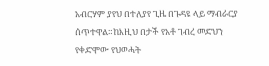አብርሃም ያየህ በተለያየ ጊዜ በጉዳዩ ላይ ማብራርያ ሰጥተዋል።ከእዚህ በታች የአቶ ገብረ መድህን የቀድሞው የህወሓት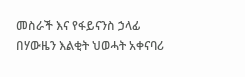መስራች እና የፋይናንስ ኃላፊ በሃውዜን እልቂት ህወሓት አቀናባሪ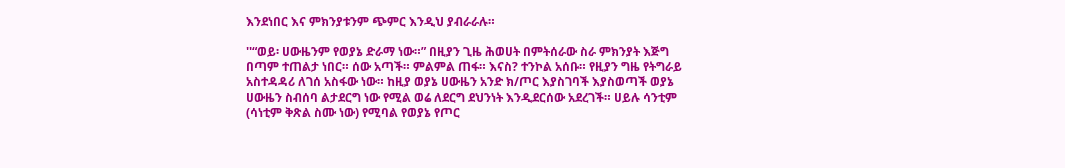እንደነበር እና ምክንያቱንም ጭምር እንዲህ ያብራራሉ።

''“ወይ፡ ሀውዜንም የወያኔ ድራማ ነው።” በዚያን ጊዜ ሕወሀት በምትሰራው ስራ ምክንያት እጅግ በጣም ተጠልታ ነበር። ሰው አጣች። ምልምል ጠፋ። እናስ? ተንኮል አሰቡ። የዚያን ግዜ የትግራይ አስተዳዳሪ ለገሰ አስፋው ነው። ከዚያ ወያኔ ሀውዜን አንድ ክ/ጦር እያስገባች እያስወጣች ወያኔ ሀውዜን ስብሰባ ልታደርግ ነው የሚል ወሬ ለደርግ ደህንነት እንዲደርሰው አደረገች። ሀይሉ ሳንቲም (ሳነቲም ቅጽል ስሙ ነው) የሚባል የወያኔ የጦር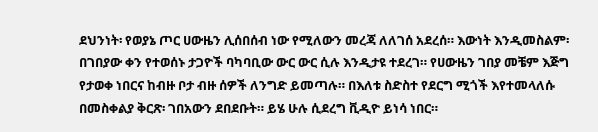ደህንነት፡ የወያኔ ጦር ሀውዜን ሊሰበሰብ ነው የሚለውን መረጃ ለለገሰ አደረሰ። እውነት እንዲመስልም፡ በገበያው ቀን የተወሰኑ ታጋዮች ባካባቢው ውር ውር ሲሉ እንዲታዩ ተደረገ። የሀውዜን ገበያ መቼም እጅግ የታወቀ ነበርና ከብዙ ቦታ ብዙ ሰዎች ለንግድ ይመጣሉ። በእለቱ ስድስተ የደርግ ሚጎች እየተመላለሱ በመስቀልያ ቅርጽ፡ ገበአውን ደበደቡት። ይሄ ሁሉ ሲደረግ ቪዲዮ ይነሳ ነበር።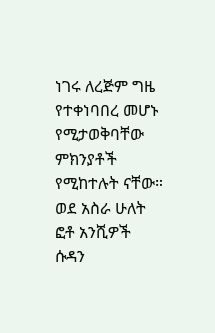ነገሩ ለረጅም ግዜ የተቀነባበረ መሆኑ የሚታወቅባቸው ምክንያቶች የሚከተሉት ናቸው። ወደ አስራ ሁለት ፎቶ አንሺዎች ሱዳን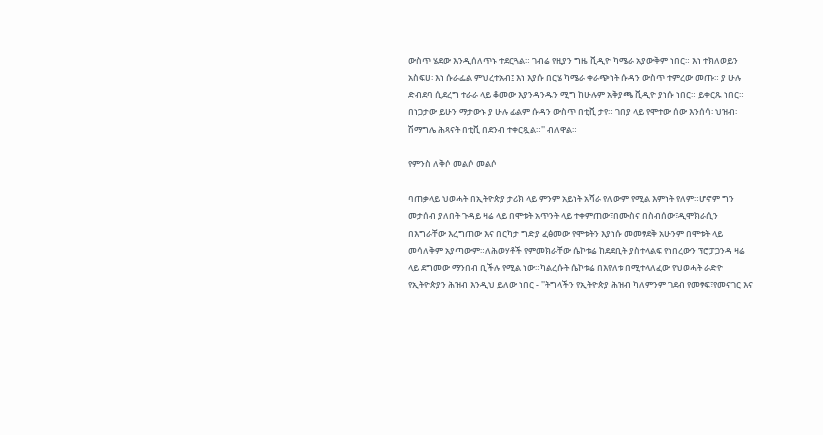ውስጥ ሄደው እንዲሰለጥኑ ተደርጓል። ገብሬ የዚያን ግዜ ቪዲዮ ካሜራ አያውቅም ነበር። እነ ተክለወይን አስፍሀ፡ እነ ሱራፌል ምህረተአብ፤ እነ እያሱ በርሄ ካሜራ ቀራጭነት ሱዳን ውስጥ ተምረው መጡ። ያ ሁሉ ድብደባ ሲደረግ ተራራ ላይ ቆመው እያንዳንዱን ሚግ ከሁሉም አቅያጫ ቪዲዮ ያነሱ ነበር። ይቀርጹ ነበር። በነጋታው ይሁን ማታውኑ ያ ሁሉ ፊልም ሱዳን ውስጥ በቲቪ ታየ። ገበያ ላይ የሞተው ሰው እንሰሳ፡ ህዝብ፡ ሽማግሌ ሕጻናት በቲቪ በደንብ ተቀርጿል።'' ብለዋል።

የምንስ ለቅሶ መልሶ መልሶ

ባጠቃላይ ህወሓት በኢትዮጵያ ታሪክ ላይ ምንም አይነት አሻራ የለውም የሚል እምነት የለም።ሆኖም ግን መታሰብ ያለበት ጉዳይ ዛሬ ላይ በሞቱት አጥንት ላይ ተቀምጠው፣በሙስና በስብሰው፣ዲሞክራሲን በእግራቸው እረግጠው እና በርካታ ግድያ ፈፅመው የሞቱትን እያነሱ መመፃደቅ አሁንም በሞቱት ላይ መሳለቅም አያጣውም።ለሕወሃቶች የምመክራቸው ሴኮቱሬ ከደደቢት ያስተላልፍ የነበረውን ፕሮፓጋንዳ ዛሬ ላይ ደግመው ማንበብ ቢችሉ የሚል ነው።ካልረሱት ሴኮቱሬ በእየለቱ በሚተላለፈው የህወሓት ራድዮ የኢትዮጵያን ሕዝብ እንዲህ ይለው ነበር - ''ትግላችን የኢትዮጵያ ሕዝብ ካለምንም ገደብ የመፃፍ፣የመናገር እና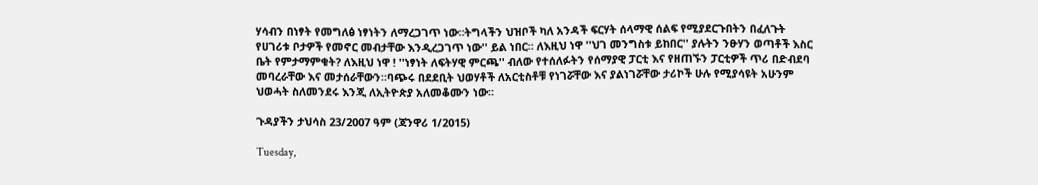ሃሳብን በነፃት የመግለፅ ነፃነትን ለማረጋገጥ ነው።ትግላችን ህዝቦች ካለ አንዳች ፍርሃት ሰላማዊ ሰልፍ የሚያደርጉበትን በፈለጉት የሀገሪቱ ቦታዎች የመኖር መብታቸው እንዲረጋገጥ ነው'' ይል ነበር። ለእዚህ ነዋ ''ህገ መንግስቱ ይከበር'' ያሉትን ንፁሃን ወጣቶች እስር ቤት የምታማምቁት? ለእዚህ ነዋ ! ''ነፃነት ለፍትሃዊ ምርጫ'' ብለው የተሰለፉትን የሰማያዊ ፓርቲ እና የዘጠኙን ፓርቲዎች ጥሪ በድብደባ መባረራቸው እና መታሰራቸውን።ባጭሩ በደደቢት ህወሃቶች ለአርቲስቶቹ የነገሯቸው እና ያልነገሯቸው ታሪኮች ሁሉ የሚያሳዩት አሁንም ህወሓት ስለመንደሩ እንጂ ለኢትዮጵያ አለመቆሙን ነው።

ጉዳያችን ታህሳስ 23/2007 ዓም (ጃንዋሪ 1/2015)

Tuesday,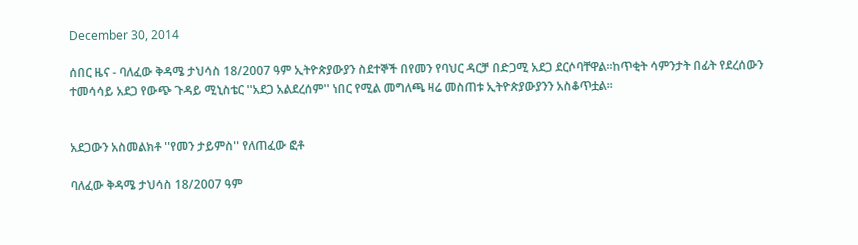December 30, 2014

ሰበር ዜና - ባለፈው ቅዳሜ ታህሳስ 18/2007 ዓም ኢትዮጵያውያን ስደተኞች በየመን የባህር ዳርቻ በድጋሚ አደጋ ደርሶባቸዋል።ከጥቂት ሳምንታት በፊት የደረሰውን ተመሳሳይ አደጋ የውጭ ጉዳይ ሚኒስቴር ''አደጋ አልደረሰም'' ነበር የሚል መግለጫ ዛሬ መስጠቱ ኢትዮጵያውያንን አስቆጥቷል።


አደጋውን አስመልክቶ ''የመን ታይምስ'' የለጠፈው ፎቶ

ባለፈው ቅዳሜ ታህሳስ 18/2007 ዓም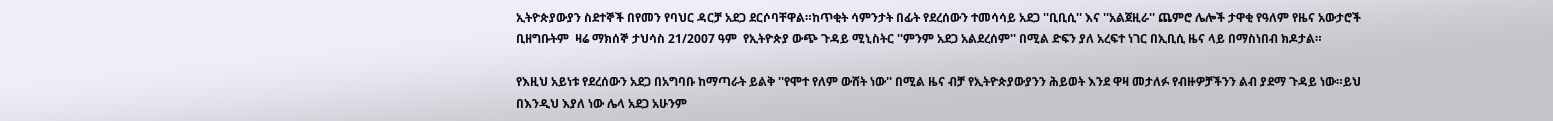ኢትዮጵያውያን ስደተኞች በየመን የባህር ዳርቻ አደጋ ደርሶባቸዋል።ከጥቂት ሳምንታት በፊት የደረሰውን ተመሳሳይ አደጋ ''ቢቢሲ'' እና ''አልጀዚራ'' ጨምሮ ሌሎች ታዋቂ የዓለም የዜና አውታሮች ቢዘግቡትም  ዛሬ ማክሰኞ ታህሳስ 21/2007 ዓም  የኢትዮጵያ ውጭ ጉዳይ ሚኒስትር ''ምንም አደጋ አልደረሰም'' በሚል ድፍን ያለ አረፍተ ነገር በኢቢሲ ዜና ላይ በማስነበብ ክዶታል።

የእዚህ አይነቱ የደረሰውን አደጋ በአግባቡ ከማጣራት ይልቅ ''የሞተ የለም ውሸት ነው'' በሚል ዜና ብቻ የኢትዮጵያውያንን ሕይወት እንደ ዋዛ መታለፉ የብዙዎቻችንን ልብ ያደማ ጉዳይ ነው።ይህ በእንዲህ እያለ ነው ሌላ አደጋ አሁንም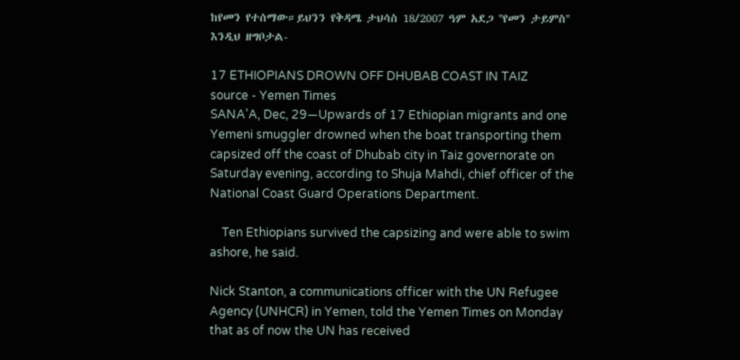ከየመን የተሰማው።ይህንን የቅዳሜ ታህሳስ 18/2007 ዓም አደጋ ''የመን ታይምስ'' እንዲህ ዘግቦታል-

17 ETHIOPIANS DROWN OFF DHUBAB COAST IN TAIZ
source - Yemen Times
SANA’A, Dec, 29—Upwards of 17 Ethiopian migrants and one Yemeni smuggler drowned when the boat transporting them capsized off the coast of Dhubab city in Taiz governorate on Saturday evening, according to Shuja Mahdi, chief officer of the National Coast Guard Operations Department.

    Ten Ethiopians survived the capsizing and were able to swim ashore, he said.

Nick Stanton, a communications officer with the UN Refugee Agency (UNHCR) in Yemen, told the Yemen Times on Monday that as of now the UN has received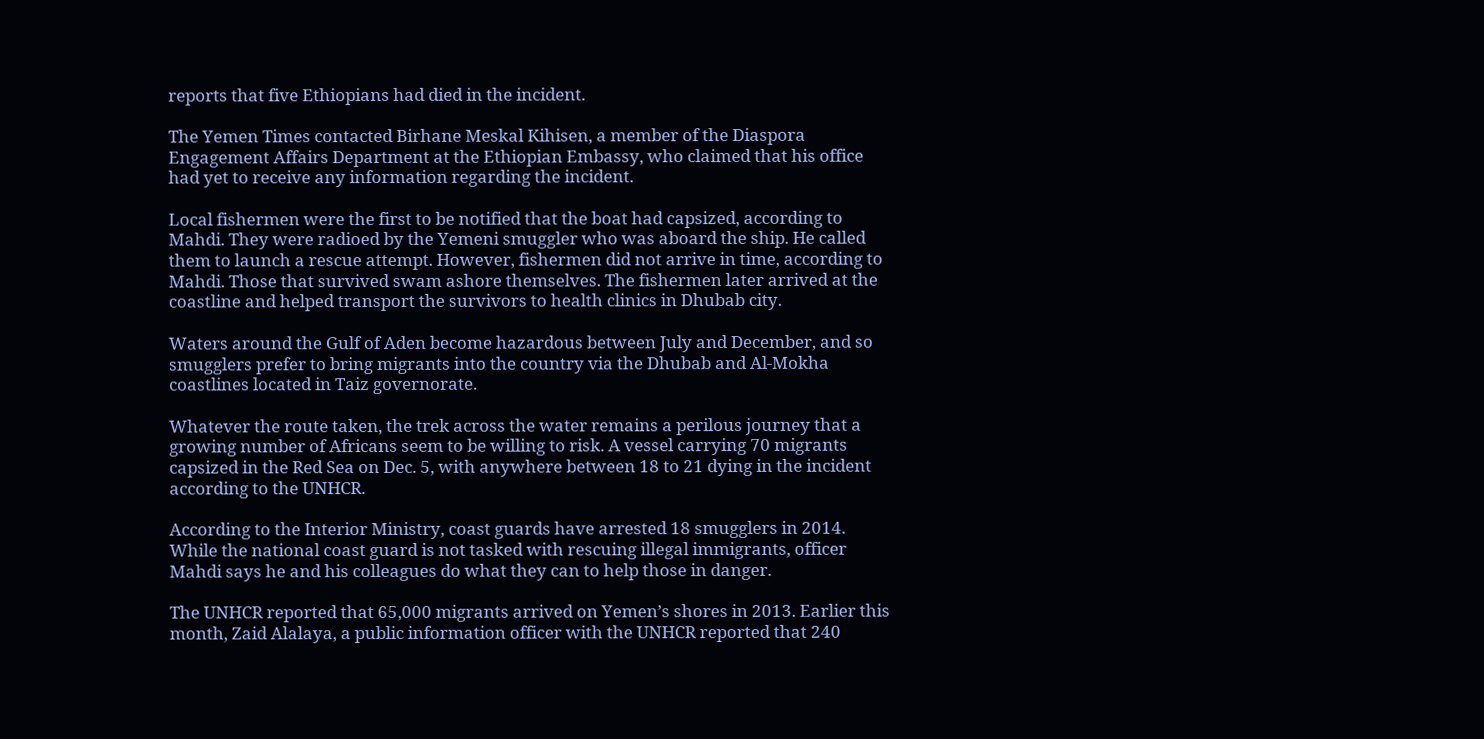reports that five Ethiopians had died in the incident.

The Yemen Times contacted Birhane Meskal Kihisen, a member of the Diaspora Engagement Affairs Department at the Ethiopian Embassy, who claimed that his office had yet to receive any information regarding the incident.

Local fishermen were the first to be notified that the boat had capsized, according to Mahdi. They were radioed by the Yemeni smuggler who was aboard the ship. He called them to launch a rescue attempt. However, fishermen did not arrive in time, according to Mahdi. Those that survived swam ashore themselves. The fishermen later arrived at the coastline and helped transport the survivors to health clinics in Dhubab city.

Waters around the Gulf of Aden become hazardous between July and December, and so smugglers prefer to bring migrants into the country via the Dhubab and Al-Mokha coastlines located in Taiz governorate.

Whatever the route taken, the trek across the water remains a perilous journey that a growing number of Africans seem to be willing to risk. A vessel carrying 70 migrants capsized in the Red Sea on Dec. 5, with anywhere between 18 to 21 dying in the incident according to the UNHCR.

According to the Interior Ministry, coast guards have arrested 18 smugglers in 2014. While the national coast guard is not tasked with rescuing illegal immigrants, officer Mahdi says he and his colleagues do what they can to help those in danger.

The UNHCR reported that 65,000 migrants arrived on Yemen’s shores in 2013. Earlier this month, Zaid Alalaya, a public information officer with the UNHCR reported that 240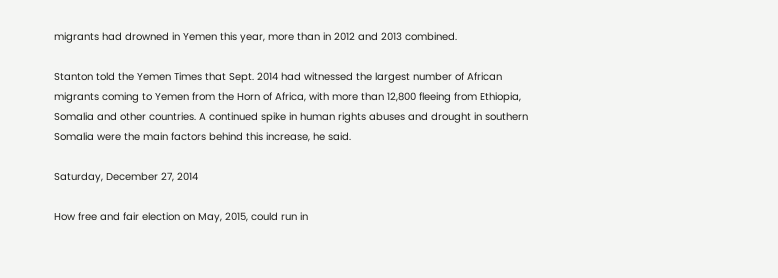migrants had drowned in Yemen this year, more than in 2012 and 2013 combined.

Stanton told the Yemen Times that Sept. 2014 had witnessed the largest number of African migrants coming to Yemen from the Horn of Africa, with more than 12,800 fleeing from Ethiopia, Somalia and other countries. A continued spike in human rights abuses and drought in southern Somalia were the main factors behind this increase, he said.

Saturday, December 27, 2014

How free and fair election on May, 2015, could run in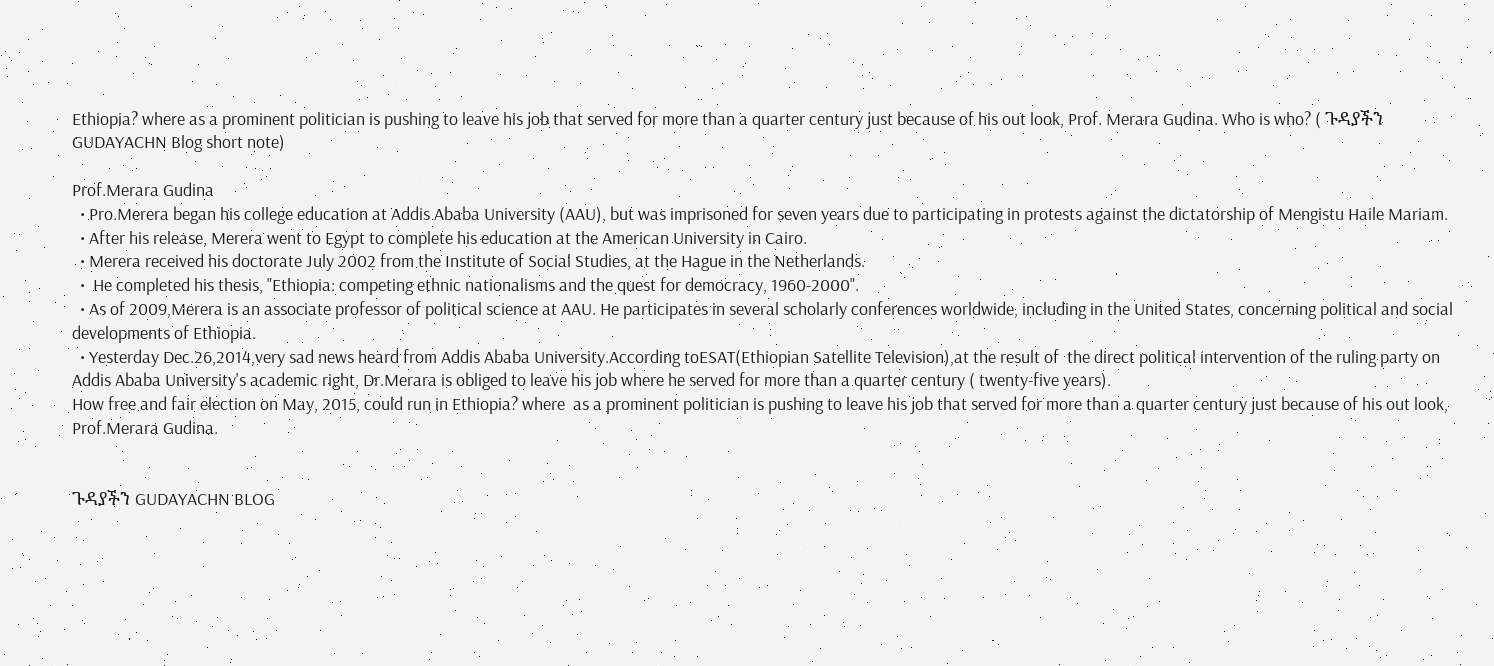Ethiopia? where as a prominent politician is pushing to leave his job that served for more than a quarter century just because of his out look, Prof. Merara Gudina. Who is who? ( ጉዳያችን GUDAYACHN Blog short note)

Prof.Merara Gudina
  • Pro.Merera began his college education at Addis Ababa University (AAU), but was imprisoned for seven years due to participating in protests against the dictatorship of Mengistu Haile Mariam.
  • After his release, Merera went to Egypt to complete his education at the American University in Cairo.
  • Merera received his doctorate July 2002 from the Institute of Social Studies, at the Hague in the Netherlands.
  •  He completed his thesis, "Ethiopia: competing ethnic nationalisms and the quest for democracy, 1960-2000".
  • As of 2009,Merera is an associate professor of political science at AAU. He participates in several scholarly conferences worldwide, including in the United States, concerning political and social developments of Ethiopia.
  • Yesterday Dec.26,2014,very sad news heard from Addis Ababa University.According toESAT(Ethiopian Satellite Television),at the result of  the direct political intervention of the ruling party on Addis Ababa University's academic right, Dr.Merara is obliged to leave his job where he served for more than a quarter century ( twenty-five years).
How free and fair election on May, 2015, could run in Ethiopia? where  as a prominent politician is pushing to leave his job that served for more than a quarter century just because of his out look, Prof.Merara Gudina.


ጉዳያችን GUDAYACHN BLOG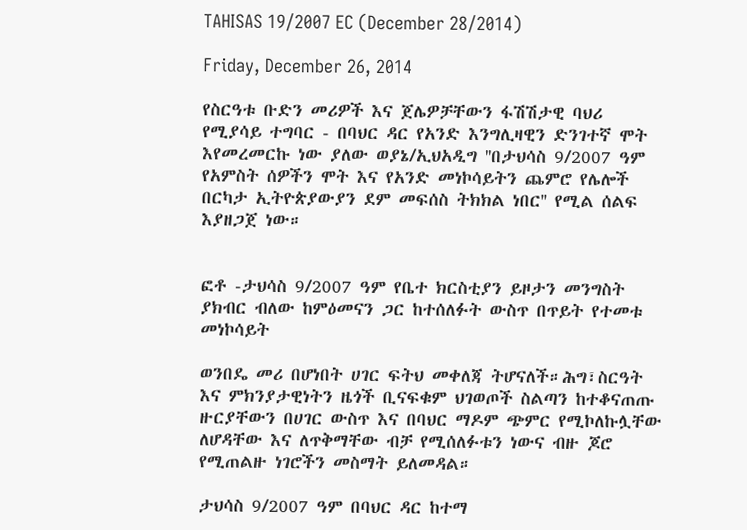TAHISAS 19/2007 EC (December 28/2014)

Friday, December 26, 2014

የስርዓቱ ቡድን መሪዎች እና ጀሌዎቻቸውን ፋሽሽታዊ ባህሪ የሚያሳይ ተግባር - በባህር ዳር የአንድ እንግሊዛዊን ድንገተኛ ሞት እየመረመርኩ ነው ያለው ወያኔ/ኢህአዲግ ''በታህሳስ 9/2007 ዓም የአምስት ሰዎችን ሞት እና የአንድ መነኮሳይትን ጨምሮ የሌሎች በርካታ ኢትዮጵያውያን ደም መፍሰስ ትክክል ነበር'' የሚል ሰልፍ እያዘጋጀ ነው።


ፎቶ -ታህሳስ 9/2007 ዓም የቤተ ክርስቲያን ይዞታን መንግስት ያክብር ብለው ከምዕመናን ጋር ከተሰለፉት ውስጥ በጥይት የተመቱ መነኮሳይት

ወንበዴ መሪ በሆነበት ሀገር ፍትህ መቀለጃ ትሆናለች።ሕግ፣ስርዓት እና ምክንያታዊነትን ዜጎች ቢናፍቁም ህገወጦች ስልጣን ከተቆናጠጡ ዙርያቸውን በሀገር ውስጥ እና በባህር ማዶም ጭምር የሚኮለኩሏቸው ለሆዳቸው እና ለጥቅማቸው ብቻ የሚሰለፉቱን ነውና ብዙ ጆሮ የሚጠልዙ ነገሮችን መስማት ይለመዳል።

ታህሳስ 9/2007 ዓም በባህር ዳር ከተማ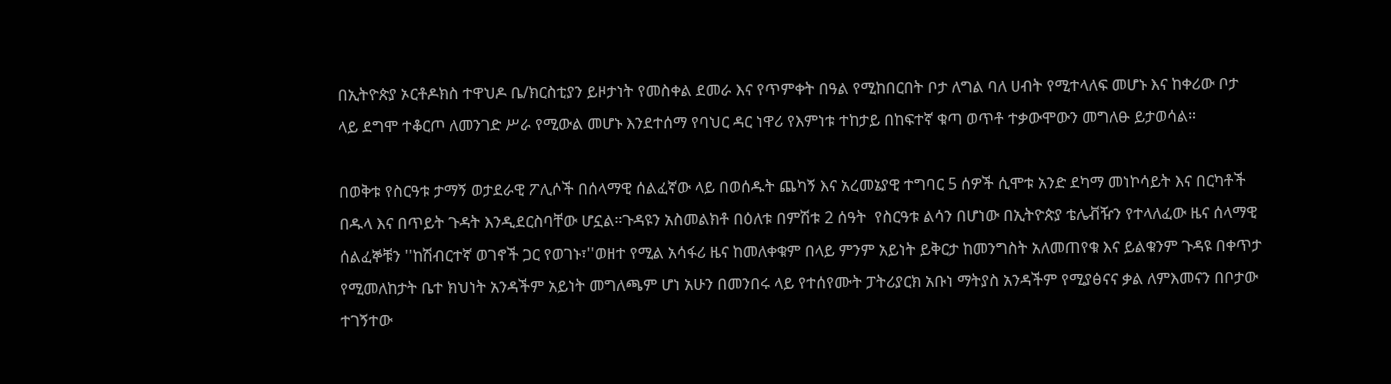በኢትዮጵያ ኦርቶዶክስ ተዋህዶ ቤ/ክርስቲያን ይዞታነት የመስቀል ደመራ እና የጥምቀት በዓል የሚከበርበት ቦታ ለግል ባለ ሀብት የሚተላለፍ መሆኑ እና ከቀሪው ቦታ ላይ ደግሞ ተቆርጦ ለመንገድ ሥራ የሚውል መሆኑ እንደተሰማ የባህር ዳር ነዋሪ የእምነቱ ተከታይ በከፍተኛ ቁጣ ወጥቶ ተቃውሞውን መግለፁ ይታወሳል።

በወቅቱ የስርዓቱ ታማኝ ወታደራዊ ፖሊሶች በሰላማዊ ሰልፈኛው ላይ በወሰዱት ጨካኝ እና አረመኔያዊ ተግባር 5 ሰዎች ሲሞቱ አንድ ደካማ መነኮሳይት እና በርካቶች በዱላ እና በጥይት ጉዳት እንዲደርስባቸው ሆኗል።ጉዳዩን አስመልክቶ በዕለቱ በምሽቱ 2 ሰዓት  የስርዓቱ ልሳን በሆነው በኢትዮጵያ ቴሌቭዥን የተላለፈው ዜና ሰላማዊ ሰልፈኞቹን ''ከሽብርተኛ ወገኖች ጋር የወገኑ፣''ወዘተ የሚል አሳፋሪ ዜና ከመለቀቁም በላይ ምንም አይነት ይቅርታ ከመንግስት አለመጠየቁ እና ይልቁንም ጉዳዩ በቀጥታ የሚመለከታት ቤተ ክህነት አንዳችም አይነት መግለጫም ሆነ አሁን በመንበሩ ላይ የተሰየሙት ፓትሪያርክ አቡነ ማትያስ አንዳችም የሚያፅናና ቃል ለምእመናን በቦታው ተገኝተው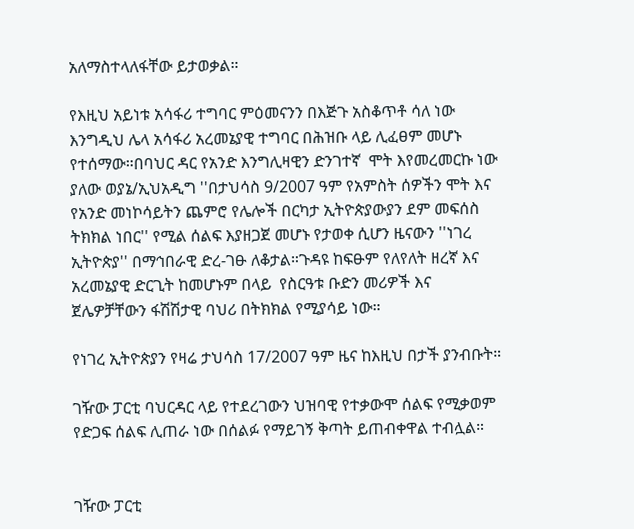አለማስተላለፋቸው ይታወቃል።

የእዚህ አይነቱ አሳፋሪ ተግባር ምዕመናንን በእጅጉ አስቆጥቶ ሳለ ነው እንግዲህ ሌላ አሳፋሪ አረመኔያዊ ተግባር በሕዝቡ ላይ ሊፈፀም መሆኑ የተሰማው።በባህር ዳር የአንድ እንግሊዛዊን ድንገተኛ  ሞት እየመረመርኩ ነው ያለው ወያኔ/ኢህአዲግ ''በታህሳስ 9/2007 ዓም የአምስት ሰዎችን ሞት እና የአንድ መነኮሳይትን ጨምሮ የሌሎች በርካታ ኢትዮጵያውያን ደም መፍሰስ ትክክል ነበር'' የሚል ሰልፍ እያዘጋጀ መሆኑ የታወቀ ሲሆን ዜናውን ''ነገረ ኢትዮጵያ'' በማኅበራዊ ድረ-ገፁ ለቆታል።ጉዳዩ ከፍፁም የለየለት ዘረኛ እና አረመኔያዊ ድርጊት ከመሆኑም በላይ  የስርዓቱ ቡድን መሪዎች እና ጀሌዎቻቸውን ፋሽሽታዊ ባህሪ በትክክል የሚያሳይ ነው።

የነገረ ኢትዮጵያን የዛሬ ታህሳስ 17/2007 ዓም ዜና ከእዚህ በታች ያንብቡት።

ገዥው ፓርቲ ባህርዳር ላይ የተደረገውን ህዝባዊ የተቃውሞ ሰልፍ የሚቃወም የድጋፍ ሰልፍ ሊጠራ ነው በሰልፉ የማይገኝ ቅጣት ይጠብቀዋል ተብሏል።


ገዥው ፓርቲ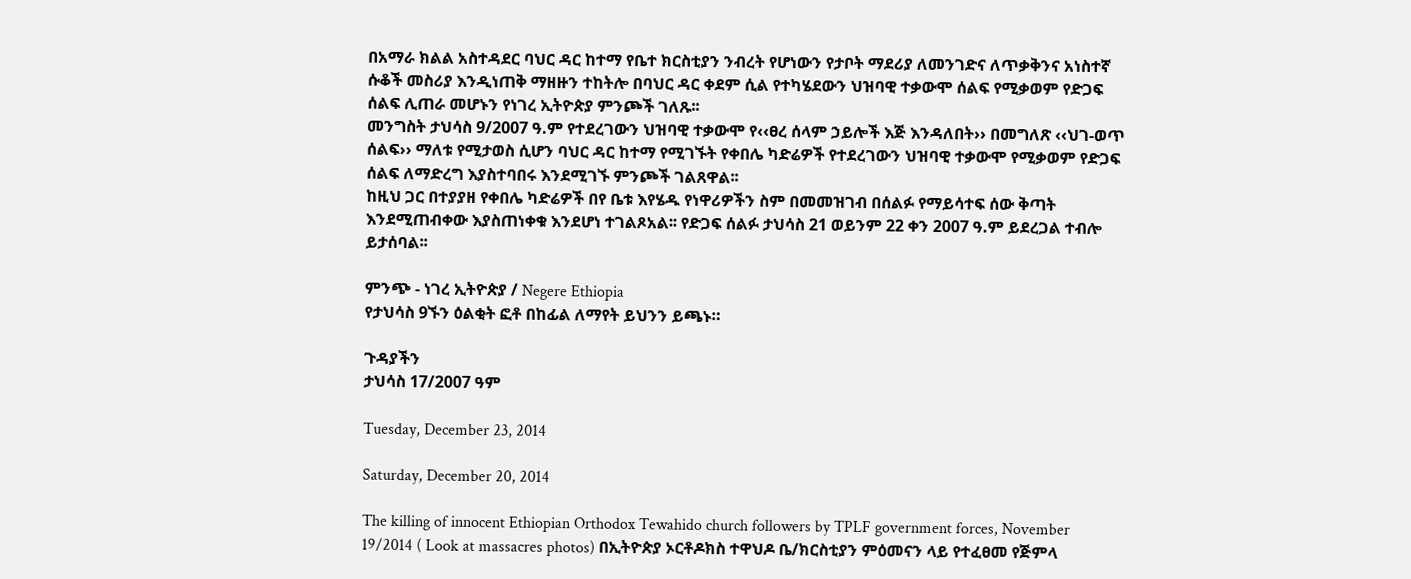በአማራ ክልል አስተዳደር ባህር ዳር ከተማ የቤተ ክርስቲያን ንብረት የሆነውን የታቦት ማደሪያ ለመንገድና ለጥቃቅንና አነስተኛ ሱቆች መስሪያ እንዲነጠቅ ማዘዙን ተከትሎ በባህር ዳር ቀደም ሲል የተካሄደውን ህዝባዊ ተቃውሞ ሰልፍ የሚቃወም የድጋፍ ሰልፍ ሊጠራ መሆኑን የነገረ ኢትዮጵያ ምንጮች ገለጹ፡፡
መንግስት ታህሳስ 9/2007 ዓ.ም የተደረገውን ህዝባዊ ተቃውሞ የ‹‹ፀረ ሰላም ኃይሎች እጅ እንዳለበት›› በመግለጽ ‹‹ህገ-ወጥ ሰልፍ›› ማለቱ የሚታወስ ሲሆን ባህር ዳር ከተማ የሚገኙት የቀበሌ ካድሬዎች የተደረገውን ህዝባዊ ተቃውሞ የሚቃወም የድጋፍ ሰልፍ ለማድረግ እያስተባበሩ እንደሚገኙ ምንጮች ገልጸዋል፡፡
ከዚህ ጋር በተያያዘ የቀበሌ ካድሬዎች በየ ቤቱ እየሄዱ የነዋሪዎችን ስም በመመዝገብ በሰልፉ የማይሳተፍ ሰው ቅጣት እንደሚጠብቀው እያስጠነቀቁ እንደሆነ ተገልጾአል፡፡ የድጋፍ ሰልፉ ታህሳስ 21 ወይንም 22 ቀን 2007 ዓ.ም ይደረጋል ተብሎ ይታሰባል፡፡

ምንጭ - ነገረ ኢትዮጵያ / Negere Ethiopia
የታህሳስ 9ኙን ዕልቂት ፎቶ በከፊል ለማየት ይህንን ይጫኑ።

ጉዳያችን
ታህሳስ 17/2007 ዓም

Tuesday, December 23, 2014

Saturday, December 20, 2014

The killing of innocent Ethiopian Orthodox Tewahido church followers by TPLF government forces, November 19/2014 ( Look at massacres photos) በኢትዮጵያ ኦርቶዶክስ ተዋህዶ ቤ/ክርስቲያን ምዕመናን ላይ የተፈፀመ የጅምላ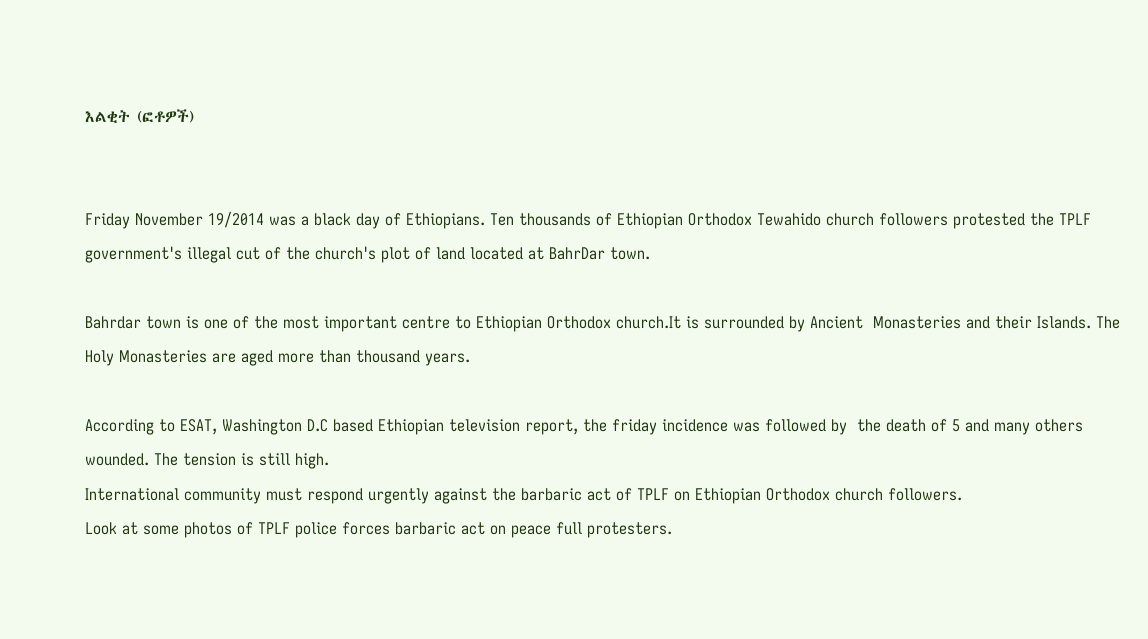እልቂት (ፎቶዎች)


Friday November 19/2014 was a black day of Ethiopians. Ten thousands of Ethiopian Orthodox Tewahido church followers protested the TPLF government's illegal cut of the church's plot of land located at BahrDar town.

Bahrdar town is one of the most important centre to Ethiopian Orthodox church.It is surrounded by Ancient  Monasteries and their Islands. The Holy Monasteries are aged more than thousand years.

According to ESAT, Washington D.C based Ethiopian television report, the friday incidence was followed by  the death of 5 and many others wounded. The tension is still high.
International community must respond urgently against the barbaric act of TPLF on Ethiopian Orthodox church followers.
Look at some photos of TPLF police forces barbaric act on peace full protesters.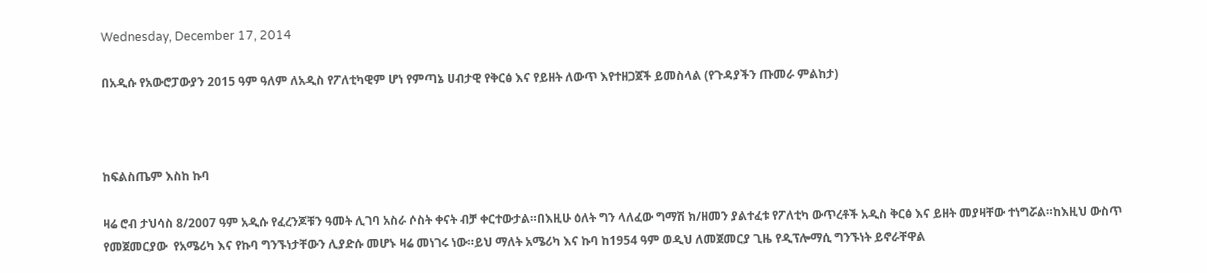Wednesday, December 17, 2014

በአዲሱ የአውሮፓውያን 2015 ዓም ዓለም ለአዲስ የፖለቲካዊም ሆነ የምጣኔ ሀብታዊ የቅርፅ እና የይዘት ለውጥ እየተዘጋጀች ይመስላል (የጉዳያችን ጡመራ ምልከታ)



ከፍልስጤም እስከ ኩባ

ዛሬ ሮብ ታህሳስ 8/2007 ዓም አዲሱ የፈረንጆቹን ዓመት ሊገባ አስራ ሶስት ቀናት ብቻ ቀርተውታል።በእዚሁ ዕለት ግን ላለፈው ግማሽ ክ/ዘመን ያልተፈቱ የፖለቲካ ውጥረቶች አዲስ ቅርፅ እና ይዘት መያዛቸው ተነግሯል።ከእዚህ ውስጥ የመጀመርያው  የአሜሪካ እና የኩባ ግንኙነታቸውን ሊያድሱ መሆኑ ዛሬ መነገሩ ነው።ይህ ማለት አሜሪካ እና ኩባ ከ1954 ዓም ወዲህ ለመጀመርያ ጊዜ የዲፕሎማሲ ግንኙነት ይኖራቸዋል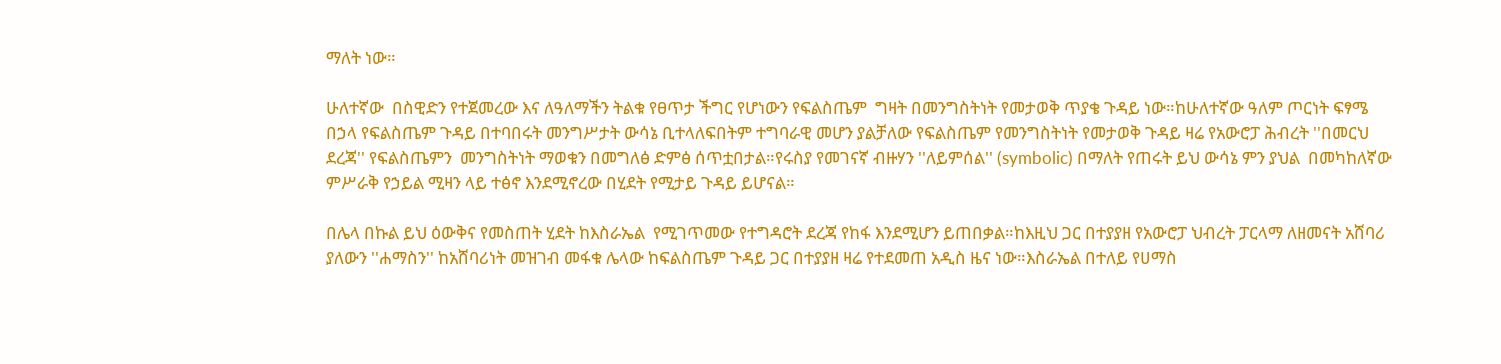ማለት ነው።

ሁለተኛው  በስዊድን የተጀመረው እና ለዓለማችን ትልቁ የፀጥታ ችግር የሆነውን የፍልስጤም  ግዛት በመንግስትነት የመታወቅ ጥያቄ ጉዳይ ነው።ከሁለተኛው ዓለም ጦርነት ፍፃሜ በኃላ የፍልስጤም ጉዳይ በተባበሩት መንግሥታት ውሳኔ ቢተላለፍበትም ተግባራዊ መሆን ያልቻለው የፍልስጤም የመንግስትነት የመታወቅ ጉዳይ ዛሬ የአውሮፓ ሕብረት ''በመርህ ደረጃ'' የፍልስጤምን  መንግስትነት ማወቁን በመግለፅ ድምፅ ሰጥቷበታል።የሩስያ የመገናኛ ብዙሃን ''ለይምሰል'' (symbolic) በማለት የጠሩት ይህ ውሳኔ ምን ያህል  በመካከለኛው ምሥራቅ የኃይል ሚዛን ላይ ተፅኖ እንደሚኖረው በሂደት የሚታይ ጉዳይ ይሆናል።

በሌላ በኩል ይህ ዕውቅና የመስጠት ሂደት ከእስራኤል  የሚገጥመው የተግዳሮት ደረጃ የከፋ እንደሚሆን ይጠበቃል።ከእዚህ ጋር በተያያዘ የአውሮፓ ህብረት ፓርላማ ለዘመናት አሸባሪ ያለውን ''ሐማስን'' ከአሸባሪነት መዝገብ መፋቁ ሌላው ከፍልስጤም ጉዳይ ጋር በተያያዘ ዛሬ የተደመጠ አዲስ ዜና ነው።እስራኤል በተለይ የሀማስ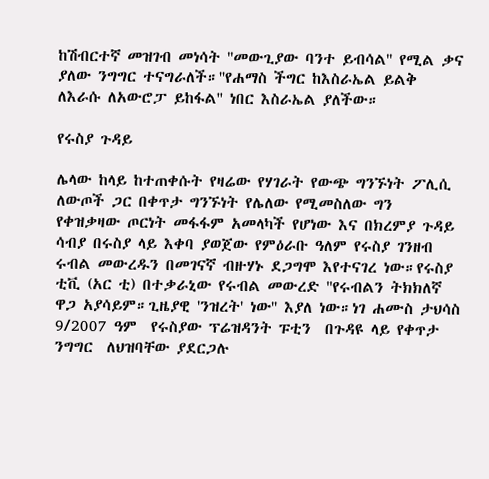ከሽብርተኛ መዝገብ መነሳት ''መውጊያው ባንተ ይብሳል'' የሚል ቃና ያለው ንግግር ተናግራለች።''የሐማስ ችግር ከእስራኤል ይልቅ ለእራሱ ለአውሮፓ ይከፋል'' ነበር እስራኤል ያለችው።

የሩስያ ጉዳይ

ሌላው ከላይ ከተጠቀሱት የዛሬው የሃገራት የውጭ ግንኙነት ፖሊሲ ለውጦች ጋር በቀጥታ ግንኙነት የሌለው የሚመስለው ግን የቀዝቃዛው ጦርነት መፋፋም አመላካች የሆነው እና በክረምያ ጉዳይ ሳብያ በሩስያ ላይ እቀባ ያወጀው የምዕራቡ ዓለም የሩስያ ገንዘብ ሩብል መውረዱን በመገናኛ ብዙሃኑ ደጋግሞ እየተናገረ ነው።የሩስያ ቲቪ (አር ቲ) በተቃራኒው የሩብል መውረድ ''የሩብልን ትክክለኛ ዋጋ አያሳይም።ጊዜያዊ 'ንዝረት' ነው'' እያለ ነው።ነገ ሐሙስ ታህሳስ 9/2007 ዓም  የሩስያው ፕሬዝዳንት ፑቲን  በጉዳዩ ላይ የቀጥታ ንግግር  ለህዝባቸው ያደርጋሉ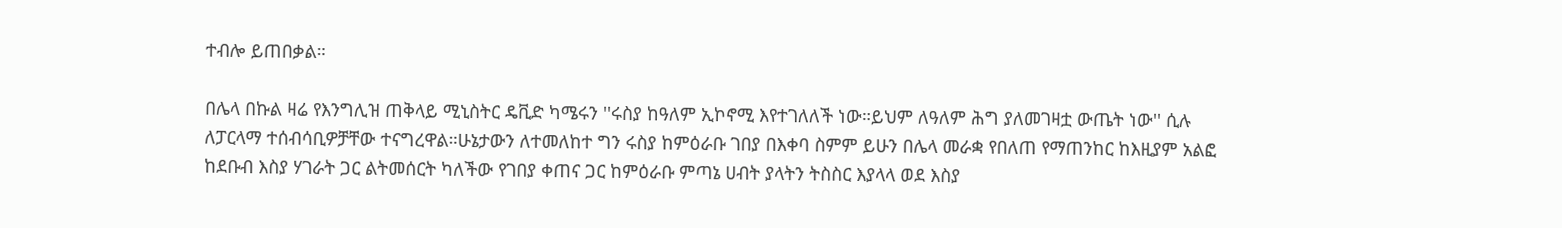ተብሎ ይጠበቃል።

በሌላ በኩል ዛሬ የእንግሊዝ ጠቅላይ ሚኒስትር ዴቪድ ካሜሩን ''ሩስያ ከዓለም ኢኮኖሚ እየተገለለች ነው።ይህም ለዓለም ሕግ ያለመገዛቷ ውጤት ነው'' ሲሉ ለፓርላማ ተሰብሳቢዎቻቸው ተናግረዋል።ሁኔታውን ለተመለከተ ግን ሩስያ ከምዕራቡ ገበያ በእቀባ ስምም ይሁን በሌላ መራቋ የበለጠ የማጠንከር ከእዚያም አልፎ ከደቡብ እስያ ሃገራት ጋር ልትመሰርት ካለችው የገበያ ቀጠና ጋር ከምዕራቡ ምጣኔ ሀብት ያላትን ትስስር እያላላ ወደ እስያ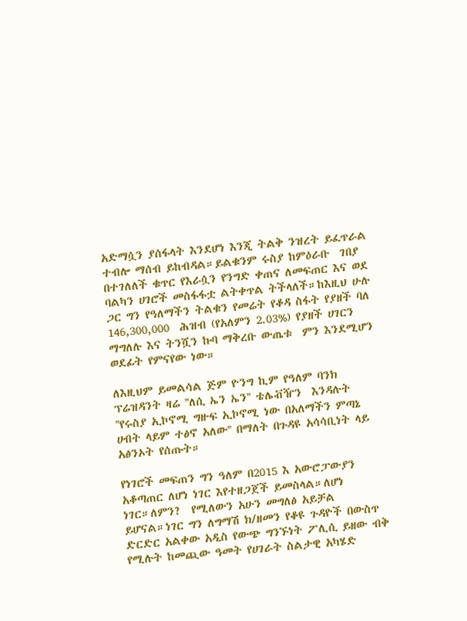አድማሷን ያሰፋላት እንደሆነ እንጂ ትልቅ ንዝረት ይፈጥራል ተብሎ ማሰብ ይከብዳል።ይልቁንም ሩስያ ከምዕራቡ  ገበያ በተገለለች ቁጥር የእራሷን የንግድ ቀጠና ለመፍጠር እና ወደ ባልካን ሀገሮች መስፋፋቷ ልትቀጥል ትችላለች።ከእዚህ ሁሉ ጋር ግን የዓለማችን ትልቁን የመሬት የቆዳ ስፋት የያዘች ባለ 146,300,000  ሕዝብ (የአለምን 2.03%) የያዘች ሀገርን ማግለሉ እና ትንሿን ኩባ ማቅረቡ ውጤቱ  ምን እንደሚሆን ወደፊት የምናየው ነው።

ለእዚህም ይመልሳል ጅም ዮንግ ኪም የዓለም ባንክ ፕሬዝዳንት ዛሬ ''ለሲ ኤን ኤን'' ቴሌቭዥን  እንዳሉት ''የሩስያ ኢኮኖሚ ግዙፍ ኢኮኖሚ ነው በአለማችን ምጣኔ ሀብት ላይም ተፅኖ አለው'' በማለት በጉዳዩ አሳሳቢነት ላይ አፅንኦት የሰጡት።

የነገሮች መፍጠን ግን ዓለም በ2015 እ አውሮፓውያን አቆጣጠር ለሆነ ነገር እየተዘጋጀች ይመስላል።ለሆነ ነገር።ለምን?  የሚለውን አሁን መግለፅ አይቻል ይሆናል።ነገር ግን ለግማሽ ክ/ዘመን የቆዩ ጉዳዮች በውስጥ ድርድር አልቀው አዲስ የውጭ ግንኙነት ፖሊሲ ይዘው ብቅ የሚሉት ከመጪው ዓመት የሀገራት ስልታዊ አካሄድ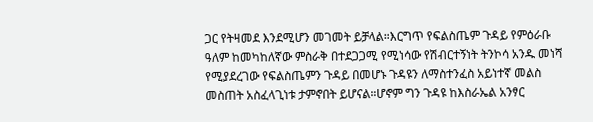ጋር የትዛመደ እንደሚሆን መገመት ይቻላል።እርግጥ የፍልስጤም ጉዳይ የምዕራቡ ዓለም ከመካከለኛው ምስራቅ በተደጋጋሚ የሚነሳው የሽብርተኝነት ትንኮሳ አንዱ መነሻ የሚያደረገው የፍልስጤምን ጉዳይ በመሆኑ ጉዳዩን ለማስተንፈስ አይነተኛ መልስ መስጠት አስፈላጊነቱ ታምኖበት ይሆናል።ሆኖም ግን ጉዳዩ ከእስራኤል አንፃር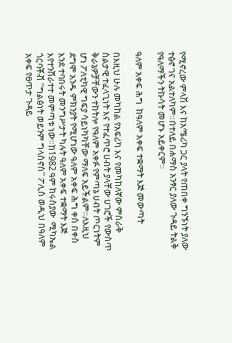የሚኖረው ምላሽ እና ከአሜሪካ ጋር ያላት የጠበቀ ግንኙነት ያለው ተፅኖ ገና አልተለካም።በተለይ በሐማስ አንፃር ያለው ጉዳይ ትልቅ የዓለማችን ትኩሳት መሆኑ አይቀርም።

ዓለም አቀፍ ሕግ  ከዓለም አቀፍ ተቋማት እጅ መውጣት

በእዚህ ሁሉ መካከል የአፍሪካ እና የመካከለኛው ምስራቅ ስልታዊ ተፈላጊነት እና የተፈጥሮ ሀብት ያላቸው ሀገሮች የውስጥ ቅራኔዎቻቸውን ተከትሎ የዓለም አቀፉ የምጣኔ ሀብት ጦርነትም ሆነ ፖለቲካዊ ግፍያ ሳይነካካቸው ማለፍ አይችልም።ለእዚህ ደግሞ አንዱ ምክንያት የሚሆነው ዓለም አቀፍ ሕግ ቀስ በቀስ እንደ ተባበሩት መንግሥታት ካሉት ዓለም አቀፍ ተቋማት እጅ እየተንሸራተተ መምጣቱ ነው።ከ1982 ዓም ከሩስያው  ሚካኤል ጎርባቾቭ ''ግልፅነት ወይንም ግላስኖስ'' ፖሊስ ወዲህ በዓለም አቀፍ የፀጥታ ጉዳይ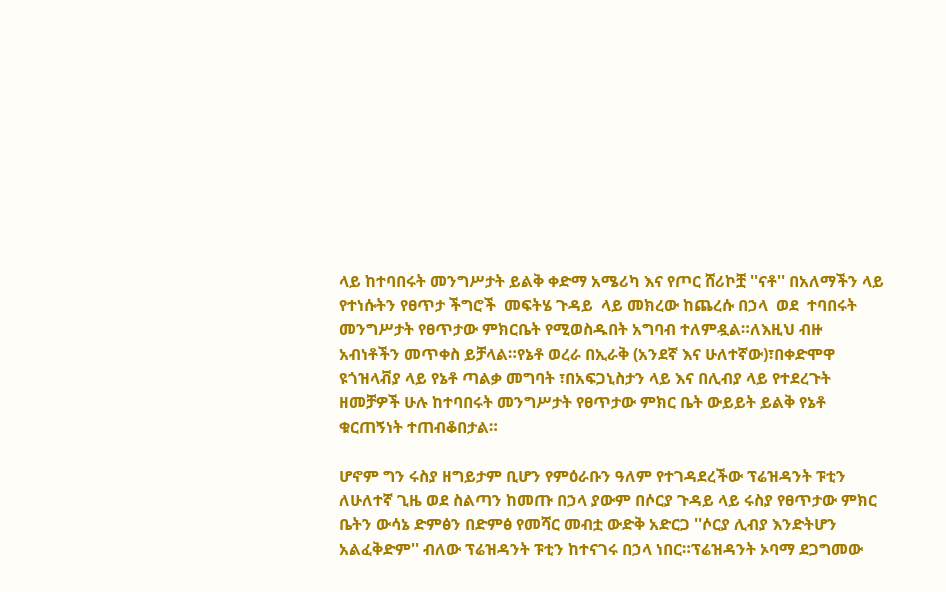ላይ ከተባበሩት መንግሥታት ይልቅ ቀድማ አሜሪካ እና የጦር ሸሪኮቿ ''ናቶ'' በአለማችን ላይ የተነሱትን የፀጥታ ችግሮች  መፍትሄ ጉዳይ  ላይ መክረው ከጨረሱ በኃላ  ወደ  ተባበሩት መንግሥታት የፀጥታው ምክርቤት የሚወስዱበት አግባብ ተለምዷል።ለእዚህ ብዙ አብነቶችን መጥቀስ ይቻላል።የኔቶ ወረራ በኢራቅ (አንደኛ እና ሁለተኛው)፣በቀድሞዋ ዩጎዝላቭያ ላይ የኔቶ ጣልቃ መግባት ፣በአፍጋኒስታን ላይ እና በሊብያ ላይ የተደረጉት ዘመቻዎች ሁሉ ከተባበሩት መንግሥታት የፀጥታው ምክር ቤት ውይይት ይልቅ የኔቶ ቁርጠኝነት ተጠብቆበታል።

ሆኖም ግን ሩስያ ዘግይታም ቢሆን የምዕራቡን ዓለም የተገዳደረችው ፕሬዝዳንት ፑቲን ለሁለተኛ ጊዜ ወደ ስልጣን ከመጡ በኃላ ያውም በሶርያ ጉዳይ ላይ ሩስያ የፀጥታው ምክር ቤትን ውሳኔ ድምፅን በድምፅ የመሻር መብቷ ውድቅ አድርጋ ''ሶርያ ሊብያ እንድትሆን አልፈቅድም'' ብለው ፕሬዝዳንት ፑቲን ከተናገሩ በኃላ ነበር።ፕሬዝዳንት ኦባማ ደጋግመው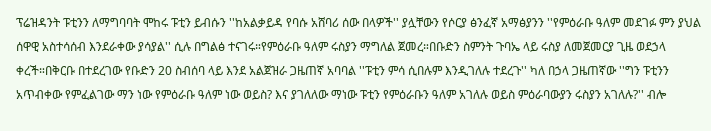ፕሬዝዳንት ፑቲንን ለማግባባት ሞከሩ ፑቲን ይብሱን ''ከአልቃይዳ የባሱ አሸባሪ ሰው በላዎች'' ያሏቸውን የሶርያ ፅንፈኛ አማፅያንን ''የምዕራቡ ዓለም መደገፉ ምን ያህል ሰዋዊ አስተሳሰብ እንደራቀው ያሳያል'' ሲሉ በግልፅ ተናገሩ።የምዕራቡ ዓለም ሩስያን ማግለል ጀመረ።በቡድን ስምንት ጉባኤ ላይ ሩስያ ለመጀመርያ ጊዜ ወደኃላ ቀረች።በቅርቡ በተደረገው የቡድን 20 ስብሰባ ላይ እንደ አልጀዝራ ጋዜጠኛ አባባል ''ፑቲን ምሳ ሲበሉም እንዲገለሉ ተደረጉ'' ካለ በኃላ ጋዜጠኛው ''ግን ፑቲንን አጥብቀው የምፈልገው ማን ነው የምዕራቡ ዓለም ነው ወይስ? እና ያገለለው ማነው ፑቲን የምዕራቡን ዓለም አገለሉ ወይስ ምዕራባውያን ሩስያን አገለሉ?'' ብሎ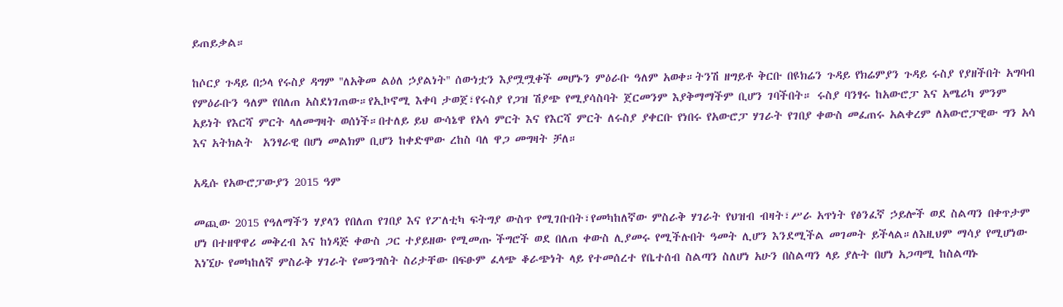ይጠይቃል።

ከሶርያ ጉዳይ በኃላ የሩስያ ዳግም ''ለአቅመ ልዕለ ኃያልነት'' ሰውነቷን እያሟሟቀች መሆኑን ምዕራቡ ዓለም አወቀ።ትንሽ ዘግይቶ ቅርቡ በዩክሬን ጉዳይ የክሬምያን ጉዳይ ሩስያ የያዘችበት አግባብ የምዕራቡን ዓለም የበለጠ አስደነገጠው።የኢኮኖሚ እቀባ ታወጀ፣የሩስያ የጋዝ ሽያጭ የሚያሳስባት ጀርመንም እያቅማማችም ቢሆን ገባችበት። ሩስያ ባንፃሩ ከአውሮፓ እና አሜሪካ ምንም አይነት የእርሻ ምርት ላለመግዛት ወሰነች።በተለይ ይህ ውሳኔዋ የአሳ ምርት እና የእርሻ ምርት ለሩስያ ያቀርቡ የነበሩ የአውሮፓ ሃገራት የገበያ ቀውስ መፈጠሩ አልቀረም ለአውሮፓዊው ግን አሳ እና አትክልት  አንፃራዊ በሆነ መልክም ቢሆን ከቀድሞው ረከስ ባለ ዋጋ መግዛት ቻለ።

አዲሱ የአውሮፓውያን 2015 ዓም

መጪው 2015 የዓለማችን ሃያላን የበለጠ የገበያ እና የፖለቲካ ፍትግያ ውስጥ የሚገቡበት፣የመካከለኛው ምስራቅ ሃገራት የህዝብ ብዛት፣ሥራ አጥነት የፅንፈኛ ኃይሎች ወደ ስልጣን በቀጥታም ሆነ በተዘዋዋሪ መቅረብ እና ከነዳጅ ቀውስ ጋር ተያይዘው የሚመጡ ችግሮች ወደ በለጠ ቀውስ ሊያመሩ የሚችሉበት ዓመት ሊሆን እንደሚችል መገመት ይችላል።ለእዚህም ማሳያ የሚሆነው እነኚሁ የመካከለኛ ምስራቅ ሃገራት የመንግስት ስሪታቸው በፍፁም ፈላጭ ቆራጭነት ላይ የተመሰረተ የቤተሰብ ስልጣን ስለሆነ አሁን በስልጣን ላይ ያሉት በሆነ አጋጣሚ ከስልጣኑ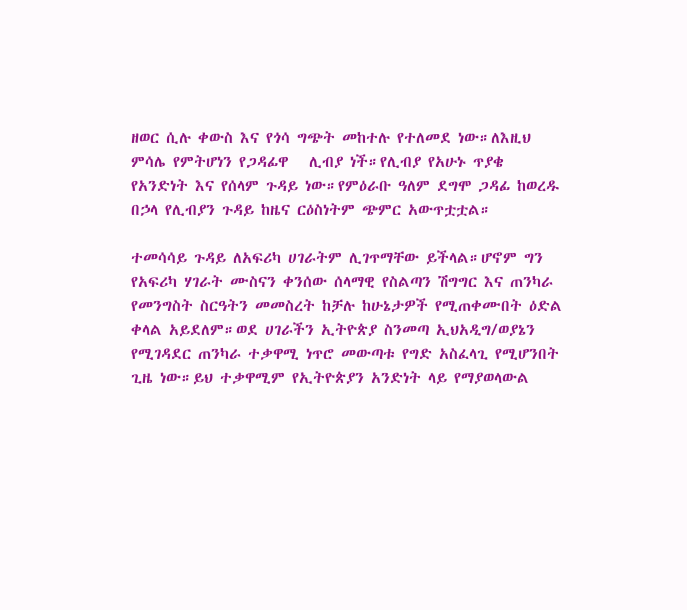ዘወር ሲሉ ቀውስ እና የጎሳ ግጭት መከተሉ የተለመደ ነው።ለእዚህ ምሳሌ የምትሆነን የጋዳፊዋ   ሊብያ ነች።የሊብያ የአሁኑ ጥያቄ የአንድነት እና የሰላም ጉዳይ ነው።የምዕራቡ ዓለም ደግሞ ጋዳፊ ከወረዱ በኃላ የሊብያን ጉዳይ ከዜና ርዕስነትም ጭምር አውጥቷቷል።

ተመሳሳይ ጉዳይ ለአፍሪካ ሀገራትም ሊገጥማቸው ይችላል።ሆኖም ግን የአፍሪካ ሃገራት ሙስናን ቀንሰው ሰላማዊ የስልጣን ሽግግር እና ጠንካራ የመንግስት ስርዓትን መመስረት ከቻሉ ከሁኔታዎች የሚጠቀሙበት ዕድል ቀላል አይደለም።ወደ ሀገራችን ኢትዮጵያ ስንመጣ ኢህአዲግ/ወያኔን የሚገዳደር ጠንካራ ተቃዋሚ ነጥሮ መውጣቱ የግድ አስፈላጊ የሚሆንበት ጊዜ ነው።ይህ ተቃዋሚም የኢትዮጵያን አንድነት ላይ የማያወላውል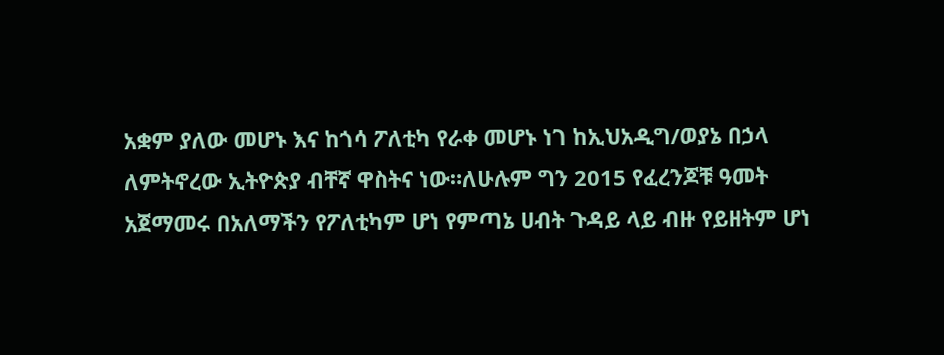አቋም ያለው መሆኑ እና ከጎሳ ፖለቲካ የራቀ መሆኑ ነገ ከኢህአዲግ/ወያኔ በኃላ ለምትኖረው ኢትዮጵያ ብቸኛ ዋስትና ነው።ለሁሉም ግን 2015 የፈረንጆቹ ዓመት አጀማመሩ በአለማችን የፖለቲካም ሆነ የምጣኔ ሀብት ጉዳይ ላይ ብዙ የይዘትም ሆነ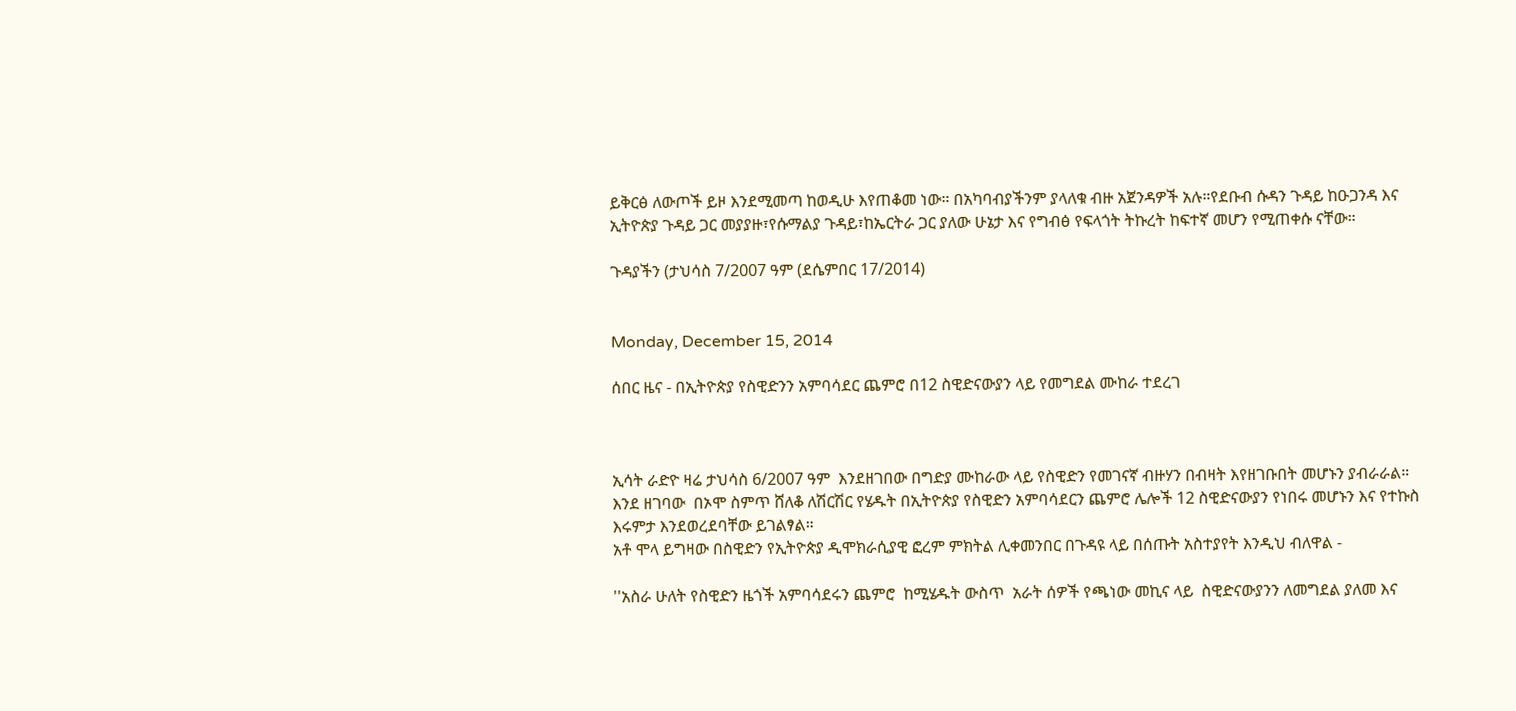ይቅርፅ ለውጦች ይዞ እንደሚመጣ ከወዲሁ እየጠቆመ ነው። በአካባብያችንም ያላለቁ ብዙ አጀንዳዎች አሉ።የደቡብ ሱዳን ጉዳይ ከዑጋንዳ እና ኢትዮጵያ ጉዳይ ጋር መያያዙ፣የሱማልያ ጉዳይ፣ከኤርትራ ጋር ያለው ሁኔታ እና የግብፅ የፍላጎት ትኩረት ከፍተኛ መሆን የሚጠቀሱ ናቸው።

ጉዳያችን (ታህሳስ 7/2007 ዓም (ደሴምበር 17/2014)


Monday, December 15, 2014

ሰበር ዜና - በኢትዮጵያ የስዊድንን አምባሳደር ጨምሮ በ12 ስዊድናውያን ላይ የመግደል ሙከራ ተደረገ



ኢሳት ራድዮ ዛሬ ታህሳስ 6/2007 ዓም  እንደዘገበው በግድያ ሙከራው ላይ የስዊድን የመገናኛ ብዙሃን በብዛት እየዘገቡበት መሆኑን ያብራራል።
እንደ ዘገባው  በኦሞ ስምጥ ሸለቆ ለሽርሽር የሄዱት በኢትዮጵያ የስዊድን አምባሳደርን ጨምሮ ሌሎች 12 ስዊድናውያን የነበሩ መሆኑን እና የተኩስ እሩምታ እንደወረደባቸው ይገልፃል።
አቶ ሞላ ይግዛው በስዊድን የኢትዮጵያ ዲሞክራሲያዊ ፎረም ምክትል ሊቀመንበር በጉዳዩ ላይ በሰጡት አስተያየት እንዲህ ብለዋል -

''አስራ ሁለት የስዊድን ዜጎች አምባሳደሩን ጨምሮ  ከሚሄዱት ውስጥ  አራት ሰዎች የጫነው መኪና ላይ  ስዊድናውያንን ለመግደል ያለመ እና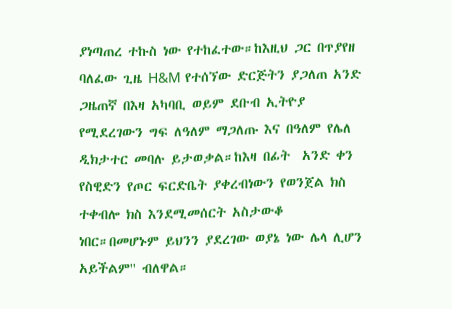ያነጣጠረ ተኩስ ነው የተከፈተው።ከእዚህ ጋር በጥያየዘ ባለፈው ጊዜ H&M የተሰኘው ድርጅትን ያጋለጠ አንድ ጋዜጠኛ በእዛ አካባቢ ወይም ደቡብ ኢትዮያ  የሚደረገውን ግፍ ለዓለም ማጋለጡ እና በዓለም የሌለ ዲክታተር መባሉ ይታወቃል።ከእዛ በፊት  አንድ ቀን የስዊድን የጦር ፍርድቤት ያቀረብነውን የወንጀል ክስ ተቀብሎ ክስ እንደሚመሰርት አስታውቆ ነበር።በመሆኑም ይህንን ያደረገው ወያኔ ነው ሌላ ሊሆን አይችልም'' ብለዋል።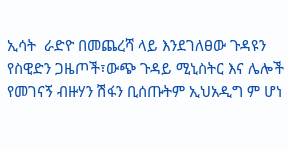ኢሳት  ራድዮ በመጨረሻ ላይ እንደገለፀው ጉዳዩን የስዊድን ጋዜጦች፣ውጭ ጉዳይ ሚኒስትር እና ሌሎች  የመገናኝ ብዙሃን ሽፋን ቢሰጡትም ኢህአዲግ ም ሆነ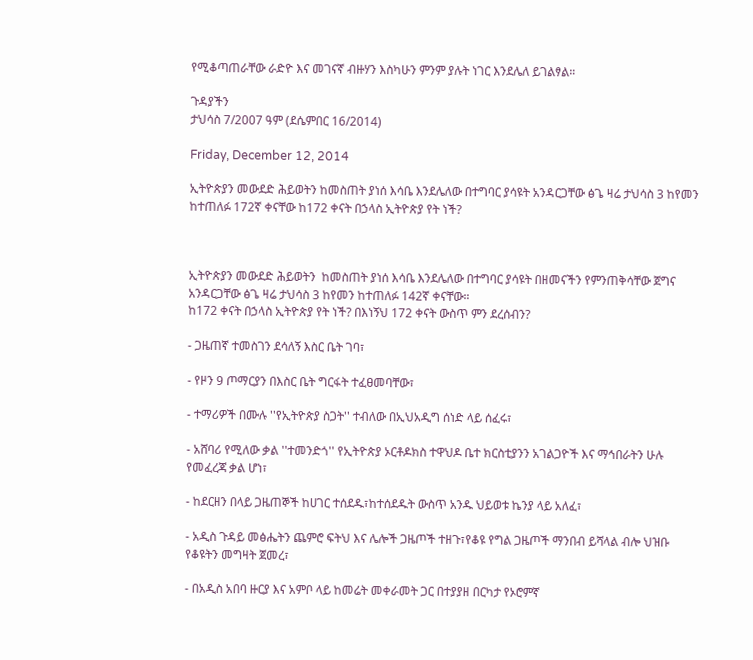የሚቆጣጠራቸው ራድዮ እና መገናኛ ብዙሃን እስካሁን ምንም ያሉት ነገር እንደሌለ ይገልፃል።

ጉዳያችን
ታህሳስ 7/2007 ዓም (ደሴምበር 16/2014)

Friday, December 12, 2014

ኢትዮጵያን መውደድ ሕይወትን ከመስጠት ያነሰ እሳቤ እንደሌለው በተግባር ያሳዩት አንዳርጋቸው ፅጌ ዛሬ ታህሳስ 3 ከየመን ከተጠለፉ 172ኛ ቀናቸው ከ172 ቀናት በኃላስ ኢትዮጵያ የት ነች?



ኢትዮጵያን መውደድ ሕይወትን  ከመስጠት ያነሰ እሳቤ እንደሌለው በተግባር ያሳዩት በዘመናችን የምንጠቅሳቸው ጀግና አንዳርጋቸው ፅጌ ዛሬ ታህሳስ 3 ከየመን ከተጠለፉ 142ኛ ቀናቸው።
ከ172 ቀናት በኃላስ ኢትዮጵያ የት ነች? በእነኝህ 172 ቀናት ውስጥ ምን ደረሰብን?

- ጋዜጠኛ ተመስገን ደሳለኝ እስር ቤት ገባ፣

- የዞን 9 ጦማርያን በእስር ቤት ግርፋት ተፈፀመባቸው፣

- ተማሪዎች በሙሉ ''የኢትዮጵያ ስጋት'' ተብለው በኢህአዲግ ሰነድ ላይ ሰፈሩ፣

- አሸባሪ የሚለው ቃል ''ተመንድጎ'' የኢትዮጵያ ኦርቶዶክስ ተዋህዶ ቤተ ክርስቲያንን አገልጋዮች እና ማኅበራትን ሁሉ የመፈረጃ ቃል ሆነ፣

- ከደርዘን በላይ ጋዜጠኞች ከሀገር ተሰደዱ፣ከተሰደዱት ውስጥ አንዱ ህይወቱ ኬንያ ላይ አለፈ፣

- አዲስ ጉዳይ መፅሔትን ጨምሮ ፍትህ እና ሌሎች ጋዜጦች ተዘጉ፣የቆዩ የግል ጋዜጦች ማንበብ ይሻላል ብሎ ህዝቡ የቆዩትን መግዛት ጀመረ፣

- በአዲስ አበባ ዙርያ እና አምቦ ላይ ከመሬት መቀራመት ጋር በተያያዘ በርካታ የኦሮምኛ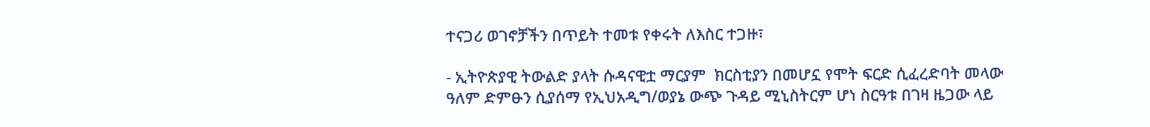ተናጋሪ ወገኖቻችን በጥይት ተመቱ የቀሩት ለእስር ተጋዙ፣

- ኢትዮጵያዊ ትውልድ ያላት ሱዳናዊቷ ማርያም  ክርስቲያን በመሆኗ የሞት ፍርድ ሲፈረድባት መላው ዓለም ድምፁን ሲያሰማ የኢህአዲግ/ወያኔ ውጭ ጉዳይ ሚኒስትርም ሆነ ስርዓቱ በገዛ ዜጋው ላይ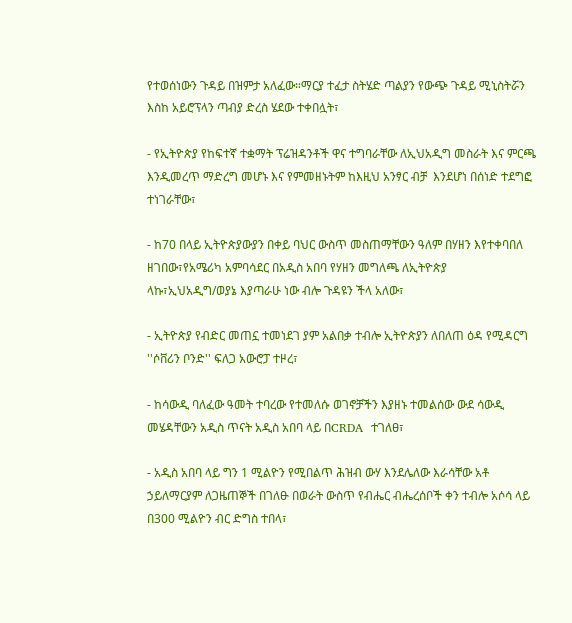የተወሰነውን ጉዳይ በዝምታ አለፈው።ማርያ ተፈታ ስትሄድ ጣልያን የውጭ ጉዳይ ሚኒስትሯን እስከ አይሮፕላን ጣብያ ድረስ ሄደው ተቀበሏት፣

- የኢትዮጵያ የከፍተኛ ተቋማት ፕሬዝዳንቶች ዋና ተግባራቸው ለኢህአዲግ መስራት እና ምርጫ እንዲመረጥ ማድረግ መሆኑ እና የምመዘኑትም ከእዚህ አንፃር ብቻ  እንደሆነ በሰነድ ተደግፎ ተነገራቸው፣

- ከ70 በላይ ኢትዮጵያውያን በቀይ ባህር ውስጥ መስጠማቸውን ዓለም በሃዘን እየተቀባበለ ዘገበው፣የአሜሪካ አምባሳደር በአዲስ አበባ የሃዘን መግለጫ ለኢትዮጵያ ላኩ፣ኢህአዲግ/ወያኔ እያጣራሁ ነው ብሎ ጉዳዩን ችላ አለው፣

- ኢትዮጵያ የብድር መጠኗ ተመነደገ ያም አልበቃ ተብሎ ኢትዮጵያን ለበለጠ ዕዳ የሚዳርግ ''ሶቨሪን ቦንድ'' ፍለጋ አውሮፓ ተዞረ፣

- ከሳውዲ ባለፈው ዓመት ተባረው የተመለሱ ወገኖቻችን እያዘኑ ተመልሰው ውደ ሳውዲ መሄዳቸውን አዲስ ጥናት አዲስ አበባ ላይ በCRDA  ተገለፀ፣

- አዲስ አበባ ላይ ግን 1 ሚልዮን የሚበልጥ ሕዝብ ውሃ እንደሌለው እራሳቸው አቶ ኃይለማርያም ለጋዜጠኞች በገለፁ በወራት ውስጥ የብሔር ብሔረሰቦች ቀን ተብሎ አሶሳ ላይ በ300 ሚልዮን ብር ድግስ ተበላ፣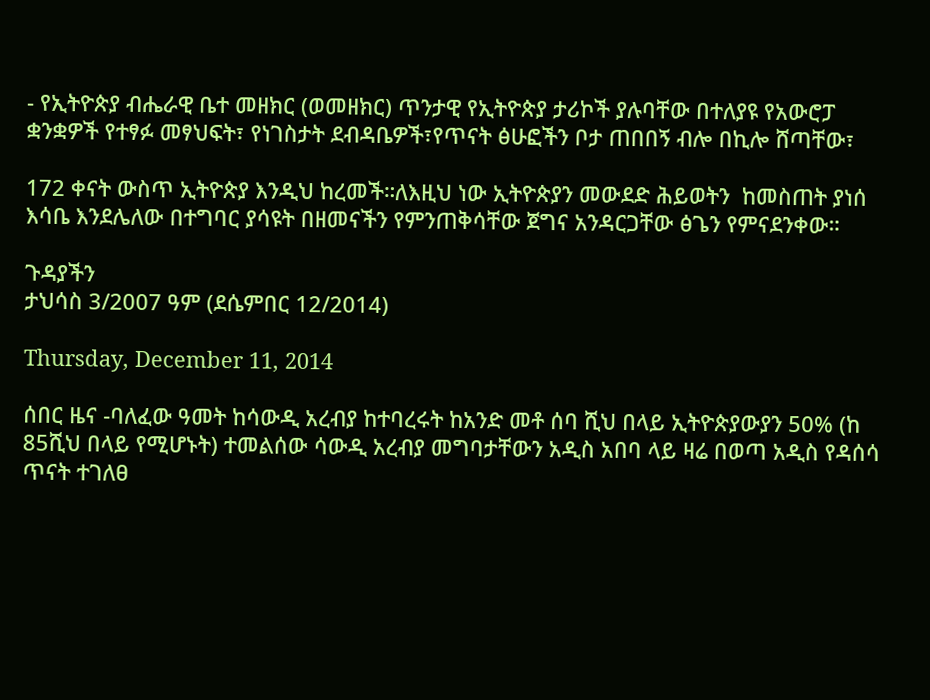- የኢትዮጵያ ብሔራዊ ቤተ መዘክር (ወመዘክር) ጥንታዊ የኢትዮጵያ ታሪኮች ያሉባቸው በተለያዩ የአውሮፓ ቋንቋዎች የተፃፉ መፃህፍት፣ የነገስታት ደብዳቤዎች፣የጥናት ፅሁፎችን ቦታ ጠበበኝ ብሎ በኪሎ ሸጣቸው፣

172 ቀናት ውስጥ ኢትዮጵያ እንዲህ ከረመች።ለእዚህ ነው ኢትዮጵያን መውደድ ሕይወትን  ከመስጠት ያነሰ እሳቤ እንደሌለው በተግባር ያሳዩት በዘመናችን የምንጠቅሳቸው ጀግና አንዳርጋቸው ፅጌን የምናደንቀው።

ጉዳያችን
ታህሳስ 3/2007 ዓም (ደሴምበር 12/2014)

Thursday, December 11, 2014

ሰበር ዜና -ባለፈው ዓመት ከሳውዲ አረብያ ከተባረሩት ከአንድ መቶ ሰባ ሺህ በላይ ኢትዮጵያውያን 50% (ከ 85ሺህ በላይ የሚሆኑት) ተመልሰው ሳውዲ አረብያ መግባታቸውን አዲስ አበባ ላይ ዛሬ በወጣ አዲስ የዳሰሳ ጥናት ተገለፀ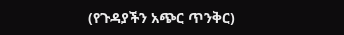(የጉዳያችን አጭር ጥንቅር)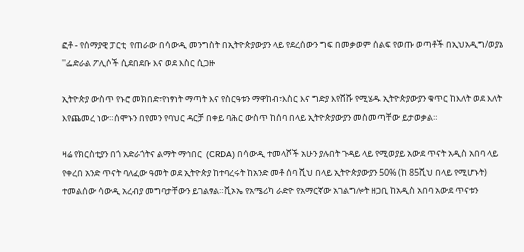ፎቶ - የሰማያዊ ፓርቲ  የጠራው በሳውዲ መንግስት በኢትዮጵያውያን ላይ የደረሰውን ግፍ በመቃወም ሰልፍ የወጡ ወጣቶች በኢህአዲግ/ወያኔ ''ፌድራል ፖሊሶች ሲደበደቡ እና ወደ እስር ሲጋዙ

ኢትዮጵያ ውስጥ የኑሮ መክበድ፣የነፃነት ማጣት እና የስርዓቱን ማዋከብ፣እስር እና ግድያ እየሸሹ የሚሄዱ ኢትዮጵያውያን ቁጥር ከእለት ወደ እለት እየጨመረ ነው።ሰሞኑን በየመን የባህር ዳርቻ በቀይ ባሕር ውስጥ ከሰባ በላይ ኢትዮጵያውያን መስመጣቸው ይታወቃል።

ዛሬ የክርስቲያን በጎ አድራጎትና ልማት ማኅበር  (CRDA) በሳውዲ ተመላሾች አሁን ያሉበት ጉዳይ ላይ የሚወያይ አውደ ጥናት አዲስ አበባ ላይ የቀረበ አንድ ጥናት ባለፈው ዓመት ወደ ኢትዮጵያ ከተባረሩት ከአንድ መቶ ሰባ ሺህ በላይ ኢትዮጵያውያን 50% (ከ 85ሺህ በላይ የሚሆኑት) ተመልሰው ሳውዲ አረብያ መግባታቸውን ይገልፃል።ቪኦኤ የአሜሪካ ራድዮ የአማርኛው አገልግሎት ዘጋቢ ከአዲስ አበባ አውደ ጥናቱን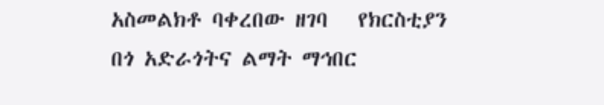አስመልክቶ ባቀረበው ዘገባ   የክርስቲያን በጎ አድራጎትና ልማት ማኅበር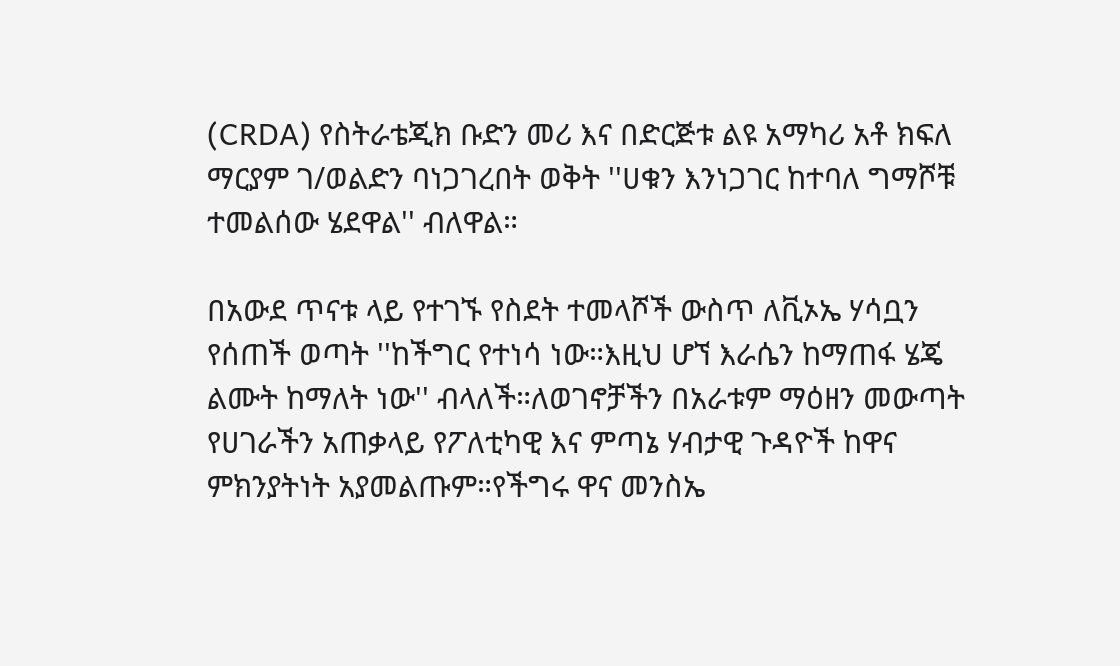(CRDA) የስትራቴጂክ ቡድን መሪ እና በድርጅቱ ልዩ አማካሪ አቶ ክፍለ ማርያም ገ/ወልድን ባነጋገረበት ወቅት ''ሀቁን እንነጋገር ከተባለ ግማሾቹ ተመልሰው ሄደዋል'' ብለዋል።

በአውደ ጥናቱ ላይ የተገኙ የስደት ተመላሾች ውስጥ ለቪኦኤ ሃሳቧን የሰጠች ወጣት ''ከችግር የተነሳ ነው።እዚህ ሆኘ እራሴን ከማጠፋ ሄጄ ልሙት ከማለት ነው'' ብላለች።ለወገኖቻችን በአራቱም ማዕዘን መውጣት የሀገራችን አጠቃላይ የፖለቲካዊ እና ምጣኔ ሃብታዊ ጉዳዮች ከዋና ምክንያትነት አያመልጡም።የችግሩ ዋና መንስኤ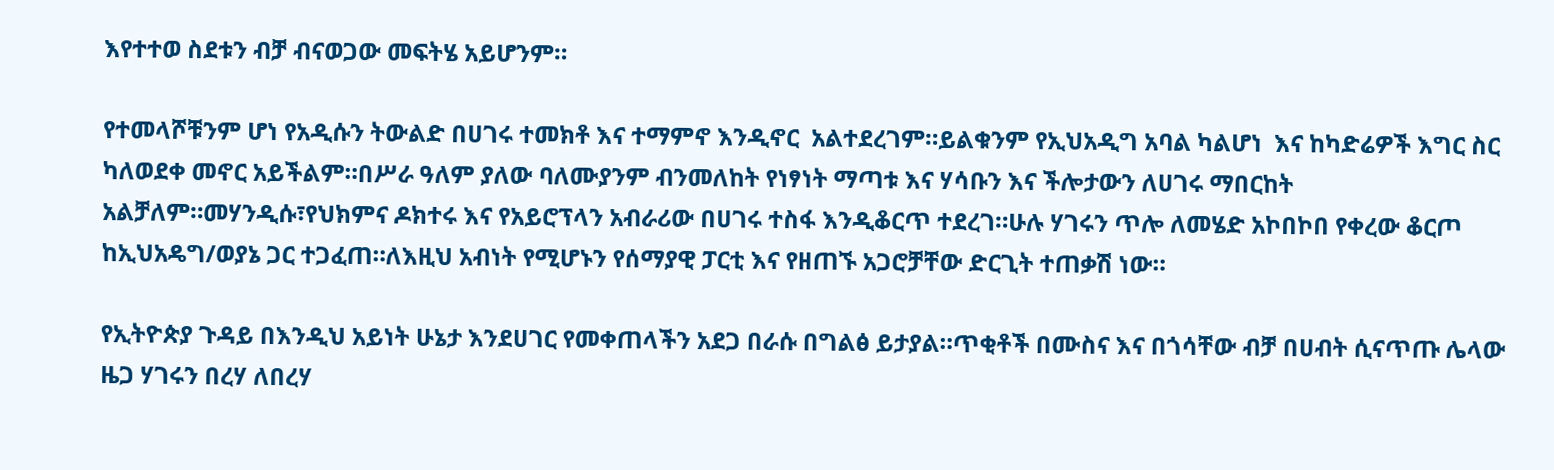እየተተወ ስደቱን ብቻ ብናወጋው መፍትሄ አይሆንም።

የተመላሾቹንም ሆነ የአዲሱን ትውልድ በሀገሩ ተመክቶ እና ተማምኖ እንዲኖር  አልተደረገም።ይልቁንም የኢህአዲግ አባል ካልሆነ  እና ከካድሬዎች እግር ስር ካለወደቀ መኖር አይችልም።በሥራ ዓለም ያለው ባለሙያንም ብንመለከት የነፃነት ማጣቱ እና ሃሳቡን እና ችሎታውን ለሀገሩ ማበርከት አልቻለም።መሃንዲሱ፣የህክምና ዶክተሩ እና የአይሮፕላን አብራሪው በሀገሩ ተስፋ እንዲቆርጥ ተደረገ።ሁሉ ሃገሩን ጥሎ ለመሄድ አኮበኮበ የቀረው ቆርጦ ከኢህአዴግ/ወያኔ ጋር ተጋፈጠ።ለእዚህ አብነት የሚሆኑን የሰማያዊ ፓርቲ እና የዘጠኙ አጋሮቻቸው ድርጊት ተጠቃሽ ነው።

የኢትዮጵያ ጉዳይ በእንዲህ አይነት ሁኔታ እንደሀገር የመቀጠላችን አደጋ በራሱ በግልፅ ይታያል።ጥቂቶች በሙስና እና በጎሳቸው ብቻ በሀብት ሲናጥጡ ሌላው ዜጋ ሃገሩን በረሃ ለበረሃ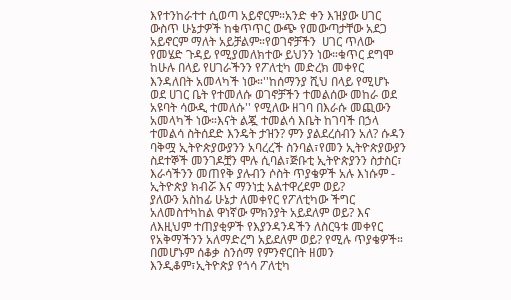እየተንከራተተ ሲወጣ አይኖርም።አንድ ቀን እዝያው ሀገር ውስጥ ሁኔታዎች ከቁጥጥር ውጭ የመውጣታቸው አደጋ አይኖርም ማለት አይቻልም።የወገኖቻችን  ሀገር ጥለው የመሄድ ጉዳይ የሚያመለክተው ይህንን ነው።ቁጥር ደግሞ ከሁሉ በላይ የሀገራችንን የፖለቲካ መድረክ መቀየር እንዳለበት አመላካች ነው።''ከሰማንያ ሺህ በላይ የሚሆኑ ወደ ሀገር ቤት የተመለሱ ወገኖቻችን ተመልሰው መከራ ወደ አዩባት ሳውዲ ተመለሱ'' የሚለው ዘገባ በእራሱ መጪውን አመላካች ነው።እናት ልጇ ተመልሳ እቤት ከገባች በኃላ ተመልሳ ስትሰደድ እንዴት ታዝን? ምን ያልደረሰብን አለ? ሱዳን ባቅሟ ኢትዮጵያውያንን አባረረች ስንባል፣የመን ኢትዮጵያውያን ስደተኞች መንገዶቿን ሞሉ ሲባል፣ጅቡቲ ኢትዮጵያንን ስታስር፣ እራሳችንን መጠየቅ ያሉብን ሶስት ጥያቄዎች አሉ እነሱም -
ኢትዮጵያ ክብሯ እና ማንነቷ አልተዋረደም ወይ?
ያለውን አስከፊ ሁኔታ ለመቀየር የፖለቲካው ችግር አለመስተካከል ዋነኛው ምክንያት አይደለም ወይ? እና
ለእዚህም ተጠያቂዎች የእያንዳንዳችን ለስርዓቱ መቀየር የአቅማችንን አለማድረግ አይደለም ወይ? የሚሉ ጥያቄዎች።
በመሆኑም ሰቆቃ ስንሰማ የምንኖርበት ዘመን እንዲቆም፣ኢትዮጵያ የጎሳ ፖለቲካ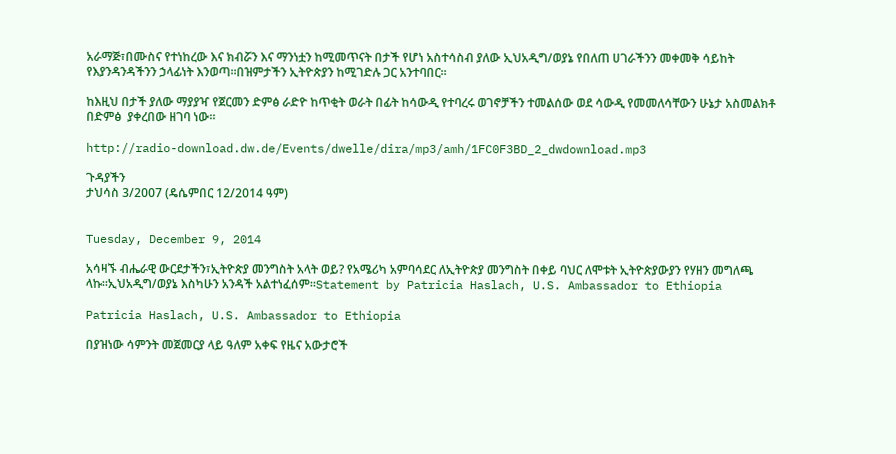አራማጅ፣በሙስና የተነከረው እና ክብሯን እና ማንነቷን ከሚመጥናት በታች የሆነ አስተሳስብ ያለው ኢህአዲግ/ወያኔ የበለጠ ሀገራችንን መቀመቅ ሳይከት የእያንዳንዳችንን ኃላፊነት እንወጣ።በዝምታችን ኢትዮጵያን ከሚገድሉ ጋር አንተባበር።

ከእዚህ በታች ያለው ማያያዣ የጀርመን ድምፅ ራድዮ ከጥቂት ወራት በፊት ከሳውዲ የተባረሩ ወገኖቻችን ተመልሰው ወደ ሳውዲ የመመለሳቸውን ሁኔታ አስመልክቶ በድምፅ  ያቀረበው ዘገባ ነው።

http://radio-download.dw.de/Events/dwelle/dira/mp3/amh/1FC0F3BD_2_dwdownload.mp3

ጉዳያችን
ታህሳስ 3/2007 (ዴሴምበር 12/2014 ዓም)


Tuesday, December 9, 2014

አሳዛኙ ብሔራዊ ውርደታችን፣ኢትዮጵያ መንግስት አላት ወይ? የአሜሪካ አምባሳደር ለኢትዮጵያ መንግስት በቀይ ባህር ለሞቱት ኢትዮጵያውያን የሃዘን መግለጫ ላኩ።ኢህአዲግ/ወያኔ እስካሁን አንዳች አልተነፈሰም።Statement by Patricia Haslach, U.S. Ambassador to Ethiopia

Patricia Haslach, U.S. Ambassador to Ethiopia

በያዝነው ሳምንት መጀመርያ ላይ ዓለም አቀፍ የዜና አውታሮች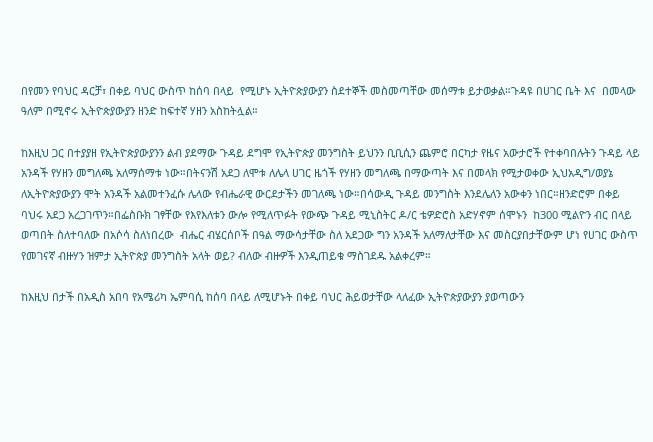በየመን የባህር ዳርቻ፣ በቀይ ባህር ውስጥ ከሰባ በላይ  የሚሆኑ ኢትዮጵያውያን ስደተኞች መስመጣቸው መሰማቱ ይታወቃል።ጉዳዩ በሀገር ቤት እና  በመላው ዓለም በሚኖሩ ኢትዮጵያውያን ዘንድ ከፍተኛ ሃዘን አስከትሏል።

ከእዚህ ጋር በተያያዘ የኢትዮጵያውያንን ልብ ያደማው ጉዳይ ደግሞ የኢትዮጵያ መንግስት ይህንን ቢቢሲን ጨምሮ በርካታ የዜና አውታሮች የተቀባበሉትን ጉዳይ ላይ አንዳች የሃዘን መግለጫ አለማሰማቱ ነው።በትናንሽ አደጋ ለሞቱ ለሌላ ሀገር ዜጎች የሃዘን መግለጫ በማውጣት እና በመላክ የሚታወቀው ኢህአዲግ/ወያኔ  ለኢትዮጵያውያን ሞት አንዳች አልመተንፈሱ ሌላው የብሔራዊ ውርደታችን መገለጫ ነው።በሳውዲ ጉዳይ መንግስት እንደሌለን አውቀን ነበር።ዘንድሮም በቀይ ባህሩ አደጋ አረጋገጥን።በፌስቡክ ገፃቸው የእየእለቱን ውሎ የሚለጥፉት የውጭ ጉዳይ ሚኒስትር ዶ/ር ቴዎድሮስ አድሃኖም ሰሞኑን  ከ300 ሚልዮን ብር በላይ ወጣበት ስለተባለው በአሶሳ ስለነበረው  ብሔር ብሄርሰቦች በዓል ማውሳታቸው ስለ አደጋው ግን አንዳች አለማለታቸው እና መስርያበታቸውም ሆነ የሀገር ውስጥ የመገናኛ ብዙሃን ዝምታ ኢትዮጵያ መንግስት አላት ወይ? ብለው ብዙዎች እንዲጠይቁ ማስገደዱ አልቀረም።

ከእዚህ በታች በአዲስ አበባ የአሜሪካ ኤምባሲ ከሰባ በላይ ለሚሆኑት በቀይ ባህር ሕይወታቸው ላለፈው ኢትዮጵያውያን ያወጣውን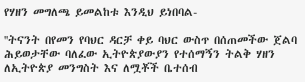የሃዘን መግለጫ ይመልከቱ እንዲህ ይነበባል-

''ትናንት በየመን የባህር ዳርቻ ቀይ ባህር ውስጥ በሰጠመችው ጀልባ ሕይወታቸው ባለፈው ኢትዮጵያውያን የተሰማኝን ትልቅ ሃዘን ለኢትዮጵያ መንግስት እና ለሟቾች ቤተሰብ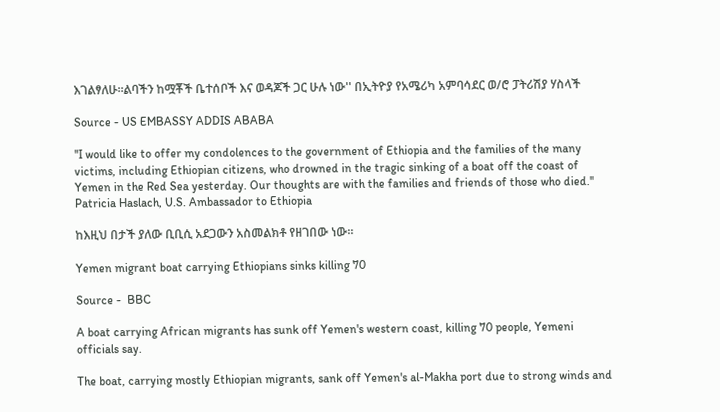እገልፃለሁ።ልባችን ከሟቾች ቤተሰቦች እና ወዳጆች ጋር ሁሉ ነው'' በኢትዮያ የአሜሪካ አምባሳደር ወ/ሮ ፓትሪሽያ ሃስላች

Source - US EMBASSY ADDIS ABABA

''I would like to offer my condolences to the government of Ethiopia and the families of the many victims, including Ethiopian citizens, who drowned in the tragic sinking of a boat off the coast of Yemen in the Red Sea yesterday. Our thoughts are with the families and friends of those who died.'' Patricia Haslach, U.S. Ambassador to Ethiopia

ከእዚህ በታች ያለው ቢቢሲ አደጋውን አስመልክቶ የዘገበው ነው።

Yemen migrant boat carrying Ethiopians sinks killing 70

Source -  BBC

A boat carrying African migrants has sunk off Yemen's western coast, killing 70 people, Yemeni officials say.

The boat, carrying mostly Ethiopian migrants, sank off Yemen's al-Makha port due to strong winds and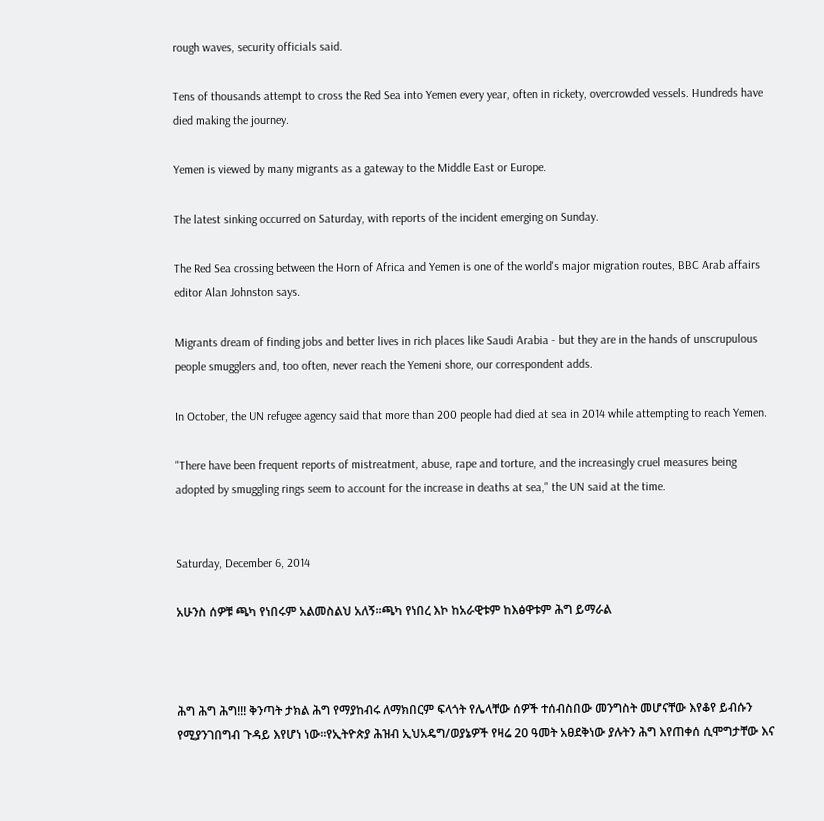rough waves, security officials said.

Tens of thousands attempt to cross the Red Sea into Yemen every year, often in rickety, overcrowded vessels. Hundreds have died making the journey.

Yemen is viewed by many migrants as a gateway to the Middle East or Europe.

The latest sinking occurred on Saturday, with reports of the incident emerging on Sunday.

The Red Sea crossing between the Horn of Africa and Yemen is one of the world's major migration routes, BBC Arab affairs editor Alan Johnston says.

Migrants dream of finding jobs and better lives in rich places like Saudi Arabia - but they are in the hands of unscrupulous people smugglers and, too often, never reach the Yemeni shore, our correspondent adds.

In October, the UN refugee agency said that more than 200 people had died at sea in 2014 while attempting to reach Yemen.

"There have been frequent reports of mistreatment, abuse, rape and torture, and the increasingly cruel measures being adopted by smuggling rings seem to account for the increase in deaths at sea," the UN said at the time.


Saturday, December 6, 2014

አሁንስ ሰዎቹ ጫካ የነበሩም አልመስልህ አለኝ።ጫካ የነበረ እኮ ከአራዊቱም ከእፅዋቱም ሕግ ይማራል



ሕግ ሕግ ሕግ!!! ቅንጣት ታክል ሕግ የማያከብሩ ለማክበርም ፍላጎት የሌላቸው ሰዎች ተሰብስበው መንግስት መሆናቸው እየቆየ ይብሱን የሚያንገበግብ ጉዳይ እየሆነ ነው።የኢትዮጵያ ሕዝብ ኢህአዴግ/ወያኔዎች የዛሬ 20 ዓመት አፀደቅነው ያሉትን ሕግ እየጠቀሰ ሲሞግታቸው እና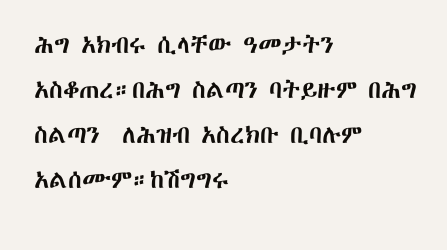ሕግ አክብሩ ሲላቸው ዓመታትን አስቆጠረ።በሕግ ስልጣን ባትይዙም በሕግ ስልጣን  ለሕዝብ አስረክቡ ቢባሉም አልሰሙም።ከሽግግሩ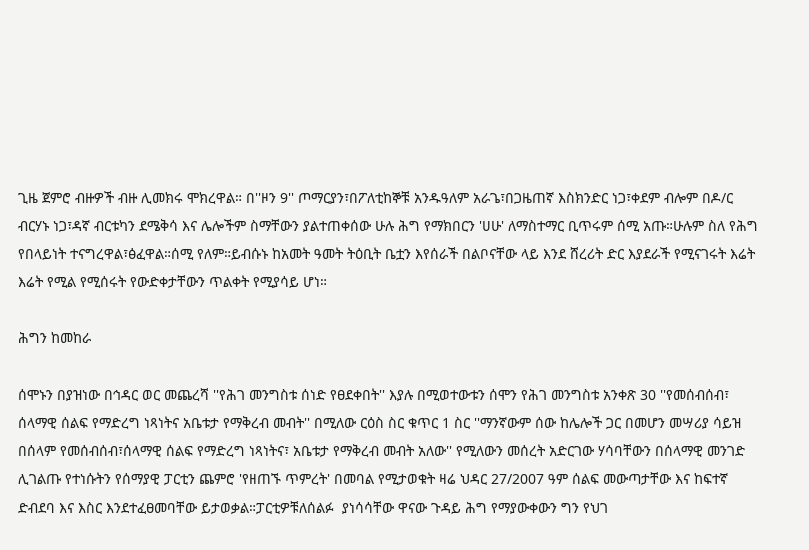ጊዜ ጀምሮ ብዙዎች ብዙ ሊመክሩ ሞክረዋል። በ''ዞን 9'' ጦማርያን፣በፖለቲከኞቹ አንዱዓለም አራጌ፣በጋዜጠኛ እስክንድር ነጋ፣ቀደም ብሎም በዶ/ር ብርሃኑ ነጋ፣ዳኛ ብርቱካን ደሜቅሳ እና ሌሎችም ስማቸውን ያልተጠቀሰው ሁሉ ሕግ የማክበርን 'ሀሁ' ለማስተማር ቢጥሩም ሰሚ አጡ።ሁሉም ስለ የሕግ የበላይነት ተናግረዋል፣ፅፈዋል።ሰሚ የለም።ይብሱኑ ከአመት ዓመት ትዕቢት ቤቷን እየሰራች በልቦናቸው ላይ እንደ ሸረሪት ድር እያደራች የሚናገሩት እሬት እሬት የሚል የሚሰሩት የውድቀታቸውን ጥልቀት የሚያሳይ ሆነ።

ሕግን ከመከራ

ሰሞኑን በያዝነው በኅዳር ወር መጨረሻ ''የሕገ መንግስቱ ሰነድ የፀደቀበት'' እያሉ በሚወተውቱን ሰሞን የሕገ መንግስቱ አንቀጽ 30 ''የመሰብሰብ፣ ሰላማዊ ሰልፍ የማድረግ ነጻነትና አቤቱታ የማቅረብ መብት'' በሚለው ርዕስ ስር ቁጥር 1 ስር ''ማንኛውም ሰው ከሌሎች ጋር በመሆን መሣሪያ ሳይዝ በሰላም የመሰብሰብ፣ሰላማዊ ሰልፍ የማድረግ ነጻነትና፣ አቤቱታ የማቅረብ መብት አለው'' የሚለውን መሰረት አድርገው ሃሳባቸውን በሰላማዊ መንገድ ሊገልጡ የተነሱትን የሰማያዊ ፓርቲን ጨምሮ 'የዘጠኙ ጥምረት' በመባል የሚታወቁት ዛሬ ህዳር 27/2007 ዓም ሰልፍ መውጣታቸው እና ከፍተኛ ድብደባ እና እስር እንደተፈፀመባቸው ይታወቃል።ፓርቲዎቹለሰልፉ  ያነሳሳቸው ዋናው ጉዳይ ሕግ የማያውቀውን ግን የህገ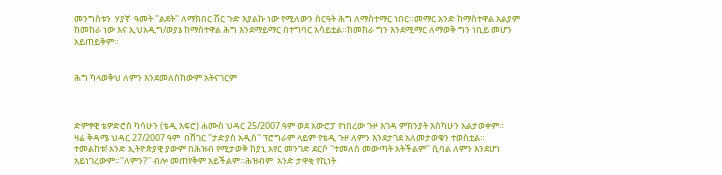መንግስቱን  ሃያኛ  ዓመት ''ልደት'' ለማክበር ሽር ጉድ እያልኩ ነው የሚለውን ስርዓት ሕግ ለማስተማር ነበር።መማር አንድ ከማስተዋል አልያም ከመከራ ነው እና ኢህአዲግ/ወያኔ ከማስተዋል ሕግ እንደማይማር በተግባር አሳይቷል።ከመከራ ግን እንደሚማር ለማወቅ ግን ነቢይ መሆን አይጠይቅም።


ሕግ ካላወቅህ ለምን እንደመለስከውም አትናገርም



ድምፃዊ ቴዎድሮስ ካሳሁን (ቴዲ አፍሮ) ሐሙስ ህዳር 25/2007 ዓም ወደ አውሮፓ የነበረው ጉዞ እገዳ ምክንያት እስካሁን አልታወቀም።
ዛሬ ቅዳሜ ህዳር 27/2007 ዓም  በሸገር ''ታድያስ አዲስ'' ፕሮግራም ላይም የቴዲ ጉዞ ለምን እንደታገደ አለመታወቁን ተወስቷል።
ተመልከቱ! አንድ ኢትዮጵያዊ ያውም በሕዝብ የሚታወቅ ከያኒ አየር መንገድ ደርሶ ''ተመለስ መውጣት አትችልም'' ሲባል ለምን እንደሆነ አይነገረውም።''ለምን?'' ብሎ መጠየቅም አይችልም።ሕዝብም  አንድ ታዋቂ የኪነት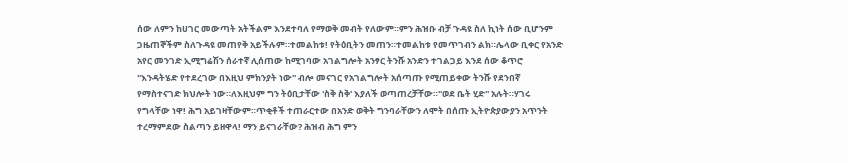ሰው ለምን ከሀገር መውጣት አትችልም እንደተባለ የማወቅ መብት የለውም።ምን ሕዝቡ ብቻ ጉዳዩ ስለ ኪነት ሰው ቢሆንም ጋዜጠኞችም ስለጉዳዩ መጠየቅ አይችሉም።ተመልከቱ! የትዕቢትን መጠን።ተመልከቱ የመጥገብን ልክ።ሌላው ቢቀር የአንድ አየር መንገድ ኢሚግሬሽን ሰራተኛ ሊሰጠው ከሚገባው አገልግሎት አንፃር ትንሹ አንድን ተገልጋይ እንደ ሰው ቆጥሮ ''እንዳትሄድ የተደረገው በእዚህ ምክንያት ነው'' ብሎ መናገር የአገልግሎት አሰጣጡ የሚጠይቀው ትንሹ የደንበኛ የማስተናገድ ክህሎት ነው።ለእዚህም ግን ትዕቢታቸው 'ስቅ ስቅ' እያለች ወጣጠረቻቸው።''ወደ ቤት ሂድ'' አሉት።ሃገሩ የግላቸው ነዋ! ሕግ አይገዛቸውም።ጥቂቶች ተጠራርተው በአንድ ወቅት ግንባራቸውን ለሞት በሰጡ ኢትዮጵያውያን አጥንት ተረማምደው ስልጣን ይዘዋላ! ማን ይናገራቸው? ሕዝብ ሕግ ምን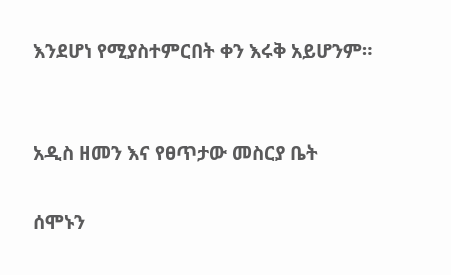እንደሆነ የሚያስተምርበት ቀን እሩቅ አይሆንም።


አዲስ ዘመን እና የፀጥታው መስርያ ቤት

ሰሞኑን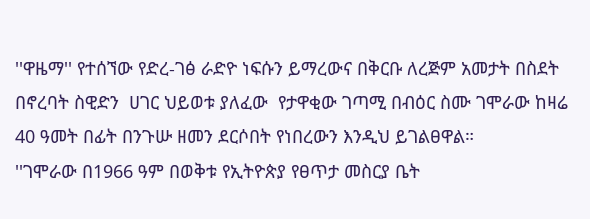''ዋዜማ'' የተሰኘው የድረ-ገፅ ራድዮ ነፍሱን ይማረውና በቅርቡ ለረጅም አመታት በስደት በኖረባት ስዊድን  ሀገር ህይወቱ ያለፈው  የታዋቂው ገጣሚ በብዕር ስሙ ገሞራው ከዛሬ 40 ዓመት በፊት በንጉሡ ዘመን ደርሶበት የነበረውን እንዲህ ይገልፀዋል።
''ገሞራው በ1966 ዓም በወቅቱ የኢትዮጵያ የፀጥታ መስርያ ቤት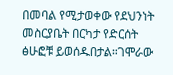በመባል የሚታወቀው የደህንነት መስርያቤት በርካታ የድርሰት ፅሁፎቹ ይወሰዱበታል።ገሞራው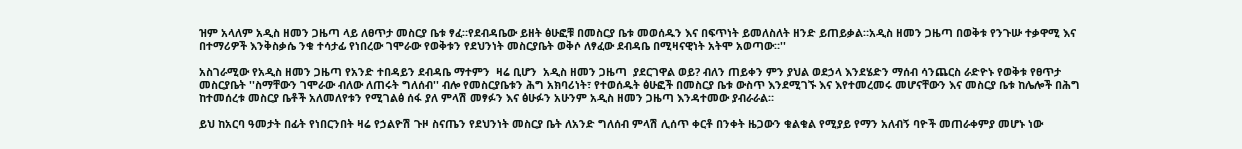ዝም አላለም አዲስ ዘመን ጋዜጣ ላይ ለፀጥታ መስርያ ቤቱ ፃፈ።የደብዳቤው ይዘት ፅሁፎቹ በመስርያ ቤቱ መወሰዱን እና በፍጥነት ይመለስለት ዘንድ ይጠይቃል።አዲስ ዘመን ጋዜጣ በወቅቱ የንጉሡ ተቃዋሚ እና በተማሪዎች እንቅስቃሴ ንቁ ተሳታፊ የነበረው ገሞራው የወቅቱን የደህንነት መስርያቤት ወቅሶ ለፃፈው ደብዳቤ በሚዛናዊነት አትሞ አወጣው።''

አስገራሚው የአዲስ ዘመን ጋዜጣ የአንድ ተበዳይን ደብዳቤ ማተምን  ዛሬ ቢሆን  አዲስ ዘመን ጋዜጣ  ያደርገዋል ወይ? ብለን ጠይቀን ምን ያህል ወደኃላ እንደሄድን ማሰብ ሳንጨርስ ራድዮኑ የወቅቱ የፀጥታ መስርያቤት ''ስማቸውን ገሞራው ብለው ለጠሩት ግለሰብ'' ብሎ የመስርያቤቱን ሕግ አክባሪነት፣ የተወሰዱት ፅሁፎች በመስርያ ቤቱ ውስጥ እንደሚገኙ እና እየተመረመሩ መሆናቸውን እና መስርያ ቤቱ ከሌሎች በሕግ ከተመሰረቱ መስርያ ቤቶች አለመለየቱን የሚገልፅ ሰፋ ያለ ምላሽ መፃፉን እና ፅሁፉን አሁንም አዲስ ዘመን ጋዜጣ እንዳተመው ያብራራል።

ይህ ከአርባ ዓመታት በፊት የነበርንበት ዛሬ የኃልዮሽ ጉዞ ስናጤን የደህንነት መስርያ ቤት ለአንድ ግለሰብ ምላሽ ሊሰጥ ቀርቶ በንቀት ዜጋውን ቁልቁል የሚያይ የማን አለብኝ ባዮች መጠራቀምያ መሆኑ ነው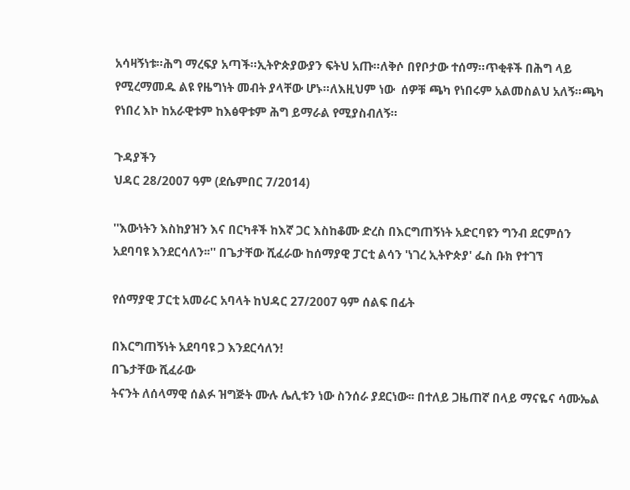አሳዛኝነቱ።ሕግ ማረፍያ አጣች።ኢትዮጵያውያን ፍትህ አጡ።ለቅሶ በየቦታው ተሰማ።ጥቂቶች በሕግ ላይ የሚረማመዱ ልዩ የዜግነት መብት ያላቸው ሆኑ።ለእዚህም ነው  ሰዎቹ ጫካ የነበሩም አልመስልህ አለኝ።ጫካ የነበረ እኮ ከአራዊቱም ከእፅዋቱም ሕግ ይማራል የሚያስብለኝ።

ጉዳያችን
ህዳር 28/2007 ዓም (ደሴምበር 7/2014)

''እውነትን እስከያዝን እና በርካቶች ከእኛ ጋር እስከቆሙ ድረስ በእርግጠኝነት አድርባዩን ግንብ ደርምሰን አደባባዩ እንደርሳለን፡፡'' በጌታቸው ሺፈራው ከሰማያዊ ፓርቲ ልሳን 'ነገረ ኢትዮጵያ' ፌስ ቡክ የተገኘ

የሰማያዊ ፓርቲ አመራር አባላት ከህዳር 27/2007 ዓም ሰልፍ በፊት

በእርግጠኝነት አደባባዩ ጋ እንደርሳለን!
በጌታቸው ሺፈራው
ትናንት ለሰላማዊ ሰልፉ ዝግጅት ሙሉ ሌሊቱን ነው ስንሰራ ያደርነው፡፡ በተለይ ጋዜጠኛ በላይ ማናዬና ሳሙኤል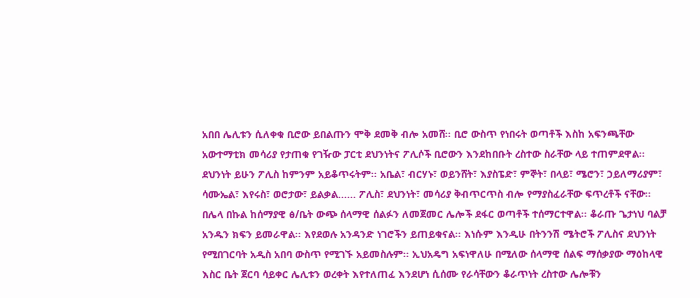አበበ ሌሊቱን ሲለቀቁ ቢሮው ይበልጡን ሞቅ ደመቅ ብሎ አመሸ፡፡ ቢሮ ውስጥ የነበሩት ወጣቶች እስከ አፍንጫቸው አውተማቲክ መሳሪያ የታጠቁ የገዥው ፓርቲ ደህንነትና ፖሊሶች ቢሮውን እንደከበቡት ረስተው ስራቸው ላይ ተጠምደዋል፡፡ ደህንነት ይሁን ፖሊስ ከምንም አይቆጥሩትም፡፡ አቤል፣ ብርሃኑ፣ ወይንሸት፣ እያስፔድ፣ ምኞት፣ በላይ፣ ሜሮን፣ ኃይለማሪያም፣ ሳሙኤል፣ እየሩስ፣ ወሮታው፣ ይልቃል...... ፖሊስ፣ ደህንነት፣ መሳሪያ ቅብጥርጥስ ብሎ የማያስፈራቸው ፍጥረቶች ናቸው፡፡
በሌላ በኩል ከሰማያዊ ፅ/ቤት ውጭ ሰላማዊ ሰልፉን ለመጀመር ሌሎች ደፋር ወጣቶች ተሰማርተዋል፡፡ ቆራጡ ጌታነህ ባልቻ አንዱን ክፍን ይመራዋል፡፡ እየደወሉ አንዳንድ ነገሮችን ይጠይቁናል፡፡ እነሱም እንዲሁ በትንንሽ ሜትሮች ፖሊስና ደህንነት የሚበገርባት አዲስ አበባ ውስጥ የሚገኙ አይመስሉም፡፡ ኢህአዴግ አፍነዋለሁ በሚለው ሰላማዊ ሰልፍ ማሰቃያው ማዕከላዊ እስር ቤት ጀርባ ሳይቀር ሌሊቱን ወረቀት እየተለጠፈ እንደሆነ ሲሰሙ የራሳቸውን ቆራጥነት ረስተው ሌሎቹን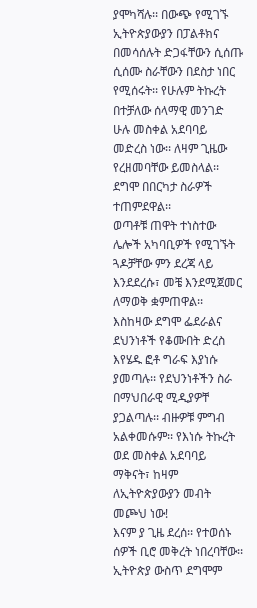ያሞካሻሉ፡፡ በውጭ የሚገኙ ኢትዮጵያውያን በፓልቶክና በመሳሰሉት ድጋፋቸውን ሲሰጡ ሲሰሙ ስራቸውን በደስታ ነበር የሚሰሩት፡፡ የሁሉም ትኩረት በተቻለው ሰላማዊ መንገድ ሁሉ መስቀል አደባባይ መድረስ ነው፡፡ ለዛም ጊዜው የረዘመባቸው ይመስላል፡፡ ደግሞ በበርካታ ስራዎች ተጠምደዋል፡፡
ወጣቶቹ ጠዋት ተነስተው ሌሎች አካባቢዎች የሚገኙት ጓዶቻቸው ምን ደረጃ ላይ እንደደረሱ፣ መቼ እንደሚጀመር ለማወቅ ቋምጠዋል፡፡ እስከዛው ደግሞ ፌደራልና ደህንነቶች የቆሙበት ድረስ እየሄዱ ፎቶ ግራፍ እያነሱ ያመጣሉ፡፡ የደህንነቶችን ስራ በማህበራዊ ሚዲያዎቸ ያጋልጣሉ፡፡ ብዙዎቹ ምግብ አልቀመሱም፡፡ የእነሱ ትኩረት ወደ መስቀል አደባባይ ማቅናት፣ ከዛም ለኢትዮጵያውያን መብት መጮህ ነው!
እናም ያ ጊዜ ደረሰ፡፡ የተወሰኑ ሰዎች ቢሮ መቅረት ነበረባቸው፡፡ ኢትዮጵያ ውስጥ ደግሞም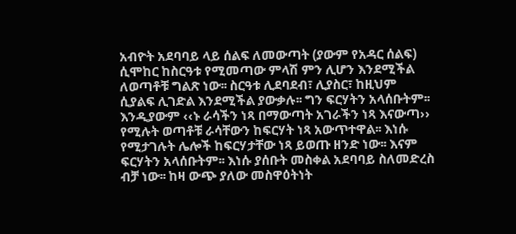አብዮት አደባባይ ላይ ሰልፍ ለመውጣት (ያውም የአዳር ሰልፍ) ሲሞከር ከስርዓቱ የሚመጣው ምላሽ ምን ሊሆን እንደሚችል ለወጣቶቹ ግልጽ ነው፡፡ ስርዓቱ ሊደባደብ፣ ሊያስር፣ ከዚህም ሲያልፍ ሊገድል እንደሚችል ያውቃሉ፡፡ ግን ፍርሃትን አላሰቡትም፡፡ እንዲያውም ‹‹ኑ ራሳችን ነጻ በማውጣት አገራችን ነጻ እናውጣ›› የሚሉት ወጣቶቹ ራሳቸውን ከፍርሃት ነጻ አውጥተዋል፡፡ እነሱ የሚታገሉት ሌሎች ከፍርሃታቸው ነጻ ይወጡ ዘንድ ነው፡፡ እናም ፍርሃትን አላሰቡትም፡፡ እነሱ ያሰቡት መስቀል አደባባይ ስለመድረስ ብቻ ነው፡፡ ከዛ ውጭ ያለው መስዋዕትነት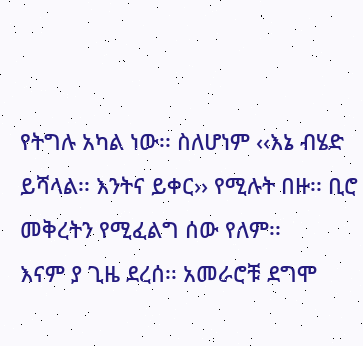የትግሉ አካል ነው፡፡ ስለሆነም ‹‹እኔ ብሄድ ይሻላል፡፡ እንትና ይቀር›› የሚሉት በዙ፡፡ ቢሮ መቅረትን የሚፈልግ ሰው የለም፡፡
እናም ያ ጊዜ ደረሰ፡፡ አመራሮቹ ደግሞ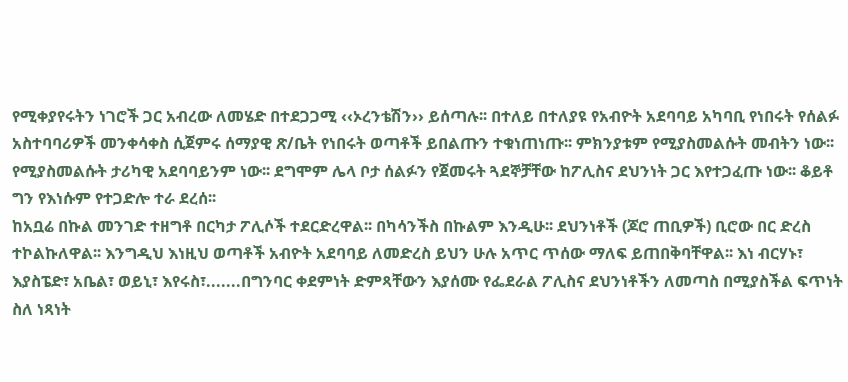የሚቀያየሩትን ነገሮች ጋር አብረው ለመሄድ በተደጋጋሚ ‹‹ኦረንቴሽን›› ይሰጣሉ፡፡ በተለይ በተለያዩ የአብዮት አደባባይ አካባቢ የነበሩት የሰልፉ አስተባባሪዎች መንቀሳቀስ ሲጀምሩ ሰማያዊ ጽ/ቤት የነበሩት ወጣቶች ይበልጡን ተቁነጠነጡ፡፡ ምክንያቱም የሚያስመልሱት መብትን ነው፡፡ የሚያስመልሱት ታሪካዊ አደባባይንም ነው፡፡ ደግሞም ሌላ ቦታ ሰልፉን የጀመሩት ጓደኞቻቸው ከፖሊስና ደህንነት ጋር እየተጋፈጡ ነው፡፡ ቆይቶ ግን የእነሱም የተጋድሎ ተራ ደረሰ፡፡
ከአቧሬ በኩል መንገድ ተዘግቶ በርካታ ፖሊሶች ተደርድረዋል፡፡ በካሳንችስ በኩልም እንዲሁ፡፡ ደህንነቶች (ጆሮ ጠቢዎች) ቢሮው በር ድረስ ተኮልኩለዋል፡፡ እንግዲህ እነዚህ ወጣቶች አብዮት አደባባይ ለመድረስ ይህን ሁሉ አጥር ጥሰው ማለፍ ይጠበቅባቸዋል፡፡ እነ ብርሃኑ፣ እያስፔድ፣ አቤል፣ ወይኒ፣ እየሩስ፣.......በግንባር ቀደምነት ድምጻቸውን እያሰሙ የፌደራል ፖሊስና ደህንነቶችን ለመጣስ በሚያስችል ፍጥነት ስለ ነጻነት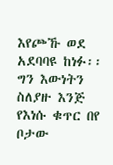እየጮኹ ወደ አደባባዩ ከነፉ፡፡ ግን እውነትን ስለያዙ እንጅ የእነሱ ቁጥር በየ ቦታው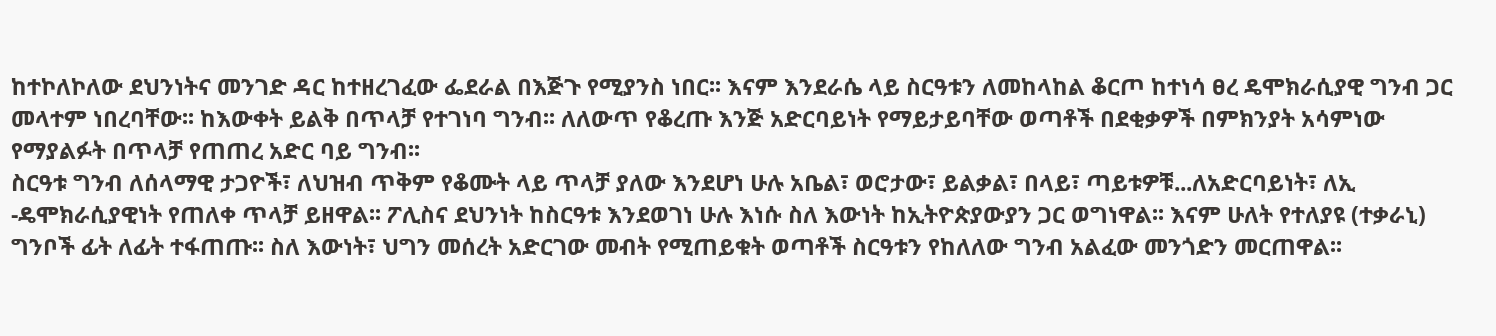ከተኮለኮለው ደህንነትና መንገድ ዳር ከተዘረገፈው ፌደራል በእጅጉ የሚያንስ ነበር፡፡ እናም እንደራሴ ላይ ስርዓቱን ለመከላከል ቆርጦ ከተነሳ ፀረ ዴሞክራሲያዊ ግንብ ጋር መላተም ነበረባቸው፡፡ ከእውቀት ይልቅ በጥላቻ የተገነባ ግንብ፡፡ ለለውጥ የቆረጡ እንጅ አድርባይነት የማይታይባቸው ወጣቶች በደቂቃዎች በምክንያት አሳምነው የማያልፉት በጥላቻ የጠጠረ አድር ባይ ግንብ፡፡
ስርዓቱ ግንብ ለሰላማዊ ታጋዮች፣ ለህዝብ ጥቅም የቆሙት ላይ ጥላቻ ያለው እንደሆነ ሁሉ አቤል፣ ወሮታው፣ ይልቃል፣ በላይ፣ ጣይቱዎቹ...ለአድርባይነት፣ ለኢ -ዴሞክራሲያዊነት የጠለቀ ጥላቻ ይዘዋል፡፡ ፖሊስና ደህንነት ከስርዓቱ እንደወገነ ሁሉ እነሱ ስለ እውነት ከኢትዮጵያውያን ጋር ወግነዋል፡፡ እናም ሁለት የተለያዩ (ተቃራኒ) ግንቦች ፊት ለፊት ተፋጠጡ፡፡ ስለ እውነት፣ ህግን መሰረት አድርገው መብት የሚጠይቁት ወጣቶች ስርዓቱን የከለለው ግንብ አልፈው መንጎድን መርጠዋል፡፡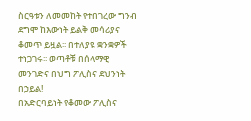ስርዓቱን ለመመከት የተበገረው ግንብ ደግሞ ከእውነት ይልቅ መሳሪያና ቆመጥ ይዟል፡፡ በተለያዩ ቋንቋዎች ተነጋገሩ፡፡ ወጣቶቹ በሰላማዊ መንገድና በህግ ፖሊስና ደህንነት በኃይል!
በአድርባይነት የቆመው ፖሊስና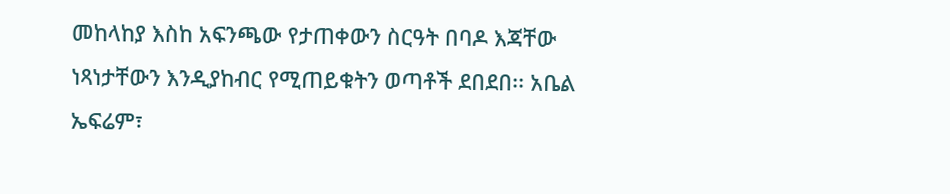መከላከያ እስከ አፍንጫው የታጠቀውን ስርዓት በባዶ እጃቸው ነጻነታቸውን እንዲያከብር የሚጠይቁትን ወጣቶች ደበደበ፡፡ አቤል ኤፍሬም፣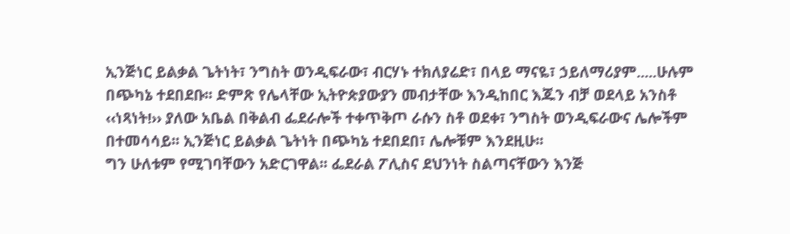ኢንጅነር ይልቃል ጌትነት፣ ንግስት ወንዲፍራው፣ ብርሃኑ ተክለያሬድ፣ በላይ ማናዬ፣ ኃይለማሪያም.....ሁሉም በጭካኔ ተደበደቡ፡፡ ድምጽ የሌላቸው ኢትዮጵያውያን መብታቸው እንዲከበር እጁን ብቻ ወደላይ አንስቶ ‹‹ነጻነት!›› ያለው አቤል በቅልብ ፌደራሎች ተቀጥቅጦ ራሱን ስቶ ወደቀ፣ ንግስት ወንዲፍራውና ሌሎችም በተመሳሳይ፡፡ ኢንጅነር ይልቃል ጌትነት በጭካኔ ተደበደበ፣ ሌሎቹም እንደዚሁ፡፡
ግን ሁለቱም የሚገባቸውን አድርገዋል፡፡ ፌደራል ፖሊስና ደህንነት ስልጣናቸውን እንጅ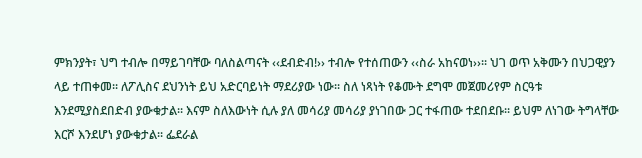ምክንያት፣ ህግ ተብሎ በማይገባቸው ባለስልጣናት ‹‹ደብድብ!›› ተብሎ የተሰጠውን ‹‹ስራ አከናወነ››፡፡ ህገ ወጥ አቅሙን በህጋዊያን ላይ ተጠቀመ፡፡ ለፖሊስና ደህንነት ይህ አድርባይነት ማደሪያው ነው፡፡ ስለ ነጻነት የቆሙት ደግሞ መጀመሪየም ስርዓቱ እንደሚያስደበድብ ያውቁታል፡፡ እናም ስለእውነት ሲሉ ያለ መሳሪያ መሳሪያ ያነገበው ጋር ተፋጠው ተደበደቡ፡፡ ይህም ለነገው ትግላቸው እርሾ እንደሆነ ያውቁታል፡፡ ፌደራል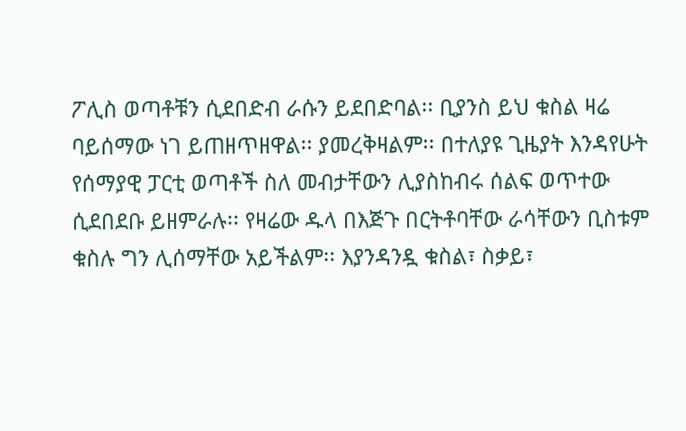ፖሊስ ወጣቶቹን ሲደበድብ ራሱን ይደበድባል፡፡ ቢያንስ ይህ ቁስል ዛሬ ባይሰማው ነገ ይጠዘጥዘዋል፡፡ ያመረቅዛልም፡፡ በተለያዩ ጊዜያት እንዳየሁት የሰማያዊ ፓርቲ ወጣቶች ስለ መብታቸውን ሊያስከብሩ ሰልፍ ወጥተው ሲደበደቡ ይዘምራሉ፡፡ የዛሬው ዱላ በእጅጉ በርትቶባቸው ራሳቸውን ቢስቱም ቁስሉ ግን ሊሰማቸው አይችልም፡፡ እያንዳንዷ ቁስል፣ ስቃይ፣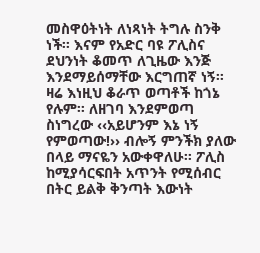መስዋዕትነት ለነጻነት ትግሉ ስንቅ ነች፡፡ እናም የአድር ባዩ ፖሊስና ደህንነት ቆመጥ ለጊዜው እንጅ እንደማይሰማቸው እርግጠኛ ነኝ፡፡
ዛሬ እነዚህ ቆራጥ ወጣቶች ከጎኔ የሉም፡፡ ለዘገባ እንደምወጣ ስነግረው ‹‹አይሆንም እኔ ነኝ የምወጣው!›› ብሎኝ ምንችክ ያለው በላይ ማናዬን አውቀዋለሁ፡፡ ፖሊስ ከሚያሳርፍበት አጥንት የሚሰብር በትር ይልቅ ቅንጣት እውነት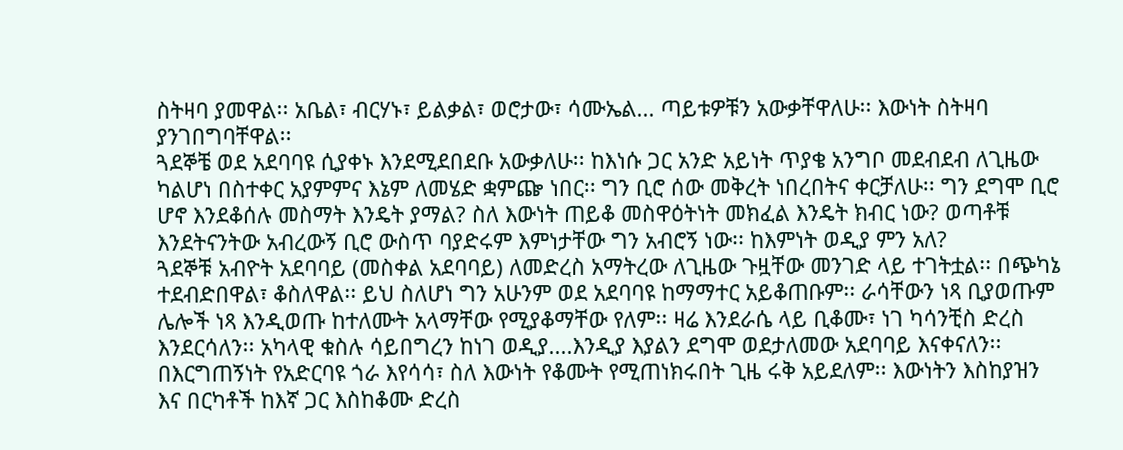ስትዛባ ያመዋል፡፡ አቤል፣ ብርሃኑ፣ ይልቃል፣ ወሮታው፣ ሳሙኤል... ጣይቱዎቹን አውቃቸዋለሁ፡፡ እውነት ስትዛባ ያንገበግባቸዋል፡፡
ጓደኞቼ ወደ አደባባዩ ሲያቀኑ እንደሚደበደቡ አውቃለሁ፡፡ ከእነሱ ጋር አንድ አይነት ጥያቄ አንግቦ መደብደብ ለጊዜው ካልሆነ በስተቀር አያምምና እኔም ለመሄድ ቋምጬ ነበር፡፡ ግን ቢሮ ሰው መቅረት ነበረበትና ቀርቻለሁ፡፡ ግን ደግሞ ቢሮ ሆኖ እንደቆሰሉ መስማት እንዴት ያማል? ስለ እውነት ጠይቆ መስዋዕትነት መክፈል እንዴት ክብር ነው? ወጣቶቹ እንደትናንትው አብረውኝ ቢሮ ውስጥ ባያድሩም እምነታቸው ግን አብሮኝ ነው፡፡ ከእምነት ወዲያ ምን አለ?
ጓደኞቹ አብዮት አደባባይ (መስቀል አደባባይ) ለመድረስ አማትረው ለጊዜው ጉዟቸው መንገድ ላይ ተገትቷል፡፡ በጭካኔ ተደብድበዋል፣ ቆስለዋል፡፡ ይህ ስለሆነ ግን አሁንም ወደ አደባባዩ ከማማተር አይቆጠቡም፡፡ ራሳቸውን ነጻ ቢያወጡም ሌሎች ነጻ እንዲወጡ ከተለሙት አላማቸው የሚያቆማቸው የለም፡፡ ዛሬ እንደራሴ ላይ ቢቆሙ፣ ነገ ካሳንቺስ ድረስ እንደርሳለን፡፡ አካላዊ ቁስሉ ሳይበግረን ከነገ ወዲያ....እንዲያ እያልን ደግሞ ወደታለመው አደባባይ እናቀናለን፡፡ በእርግጠኝነት የአድርባዩ ጎራ እየሳሳ፣ ስለ እውነት የቆሙት የሚጠነክሩበት ጊዜ ሩቅ አይደለም፡፡ እውነትን እስከያዝን እና በርካቶች ከእኛ ጋር እስከቆሙ ድረስ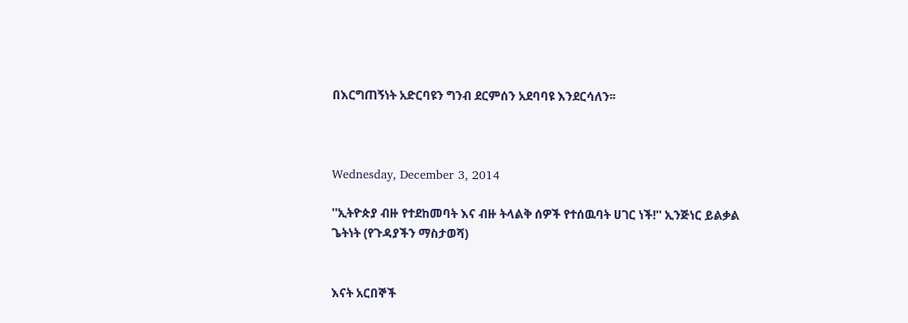በእርግጠኝነት አድርባዩን ግንብ ደርምሰን አደባባዩ እንደርሳለን፡፡



Wednesday, December 3, 2014

''ኢትዮጵያ ብዙ የተደከመባት እና ብዙ ትላልቅ ሰዎች የተሰዉባት ሀገር ነች!'' ኢንጅነር ይልቃል ጌትነት (የጉዳያችን ማስታወሻ)


እናት አርበኞች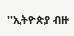''ኢትዮጵያ ብዙ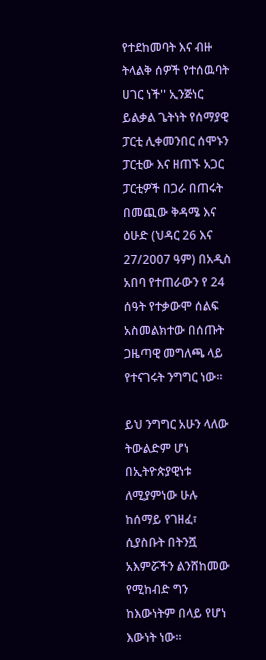የተደከመባት እና ብዙ ትላልቅ ሰዎች የተሰዉባት ሀገር ነች'' ኢንጅነር ይልቃል ጌትነት የሰማያዊ ፓርቲ ሊቀመንበር ሰሞኑን ፓርቲው እና ዘጠኙ አጋር ፓርቲዎች በጋራ በጠሩት በመጪው ቅዳሜ እና ዕሁድ (ህዳር 26 እና 27/2007 ዓም) በአዲስ አበባ የተጠራውን የ 24 ሰዓት የተቃውሞ ሰልፍ አስመልክተው በሰጡት ጋዜጣዊ መግለጫ ላይ የተናገሩት ንግግር ነው።

ይህ ንግግር አሁን ላለው ትውልድም ሆነ በኢትዮጵያዊነቱ ለሚያምነው ሁሉ ከሰማይ የገዘፈ፣ ሲያስቡት በትንሿ አእምሯችን ልንሸከመው የሚከብድ ግን ከእውነትም በላይ የሆነ እውነት ነው።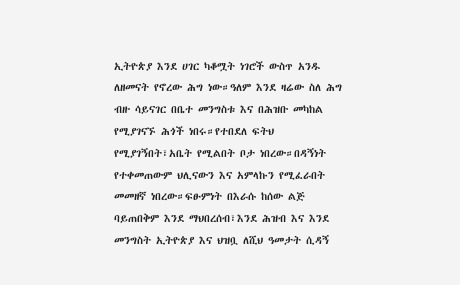ኢትዮጵያ እንደ ሀገር ካቆሟት ነገሮች ውስጥ አንዱ ለዘመናት የኖረው ሕግ ነው።ዓለም እንደ ዛሬው ስለ ሕግ ብዙ ሳይናገር በቤተ መንግስቱ እና በሕዝቡ መካከል የሚያገናኙ ሕጎች ነበሩ።የተበደለ ፍትህ የሚያገኝበት፣አቤት የሚልበት ቦታ ነበረው።በዳኝነት የተቀመጠውም ህሊናውን እና አምላኩን የሚፈራበት መመዘኛ ነበረው።ፍፁምነት በእራሱ ከሰው ልጅ ባይጠበቅም እንደ ማህበረሰብ፣እንደ ሕዝብ እና እንደ መንግስት ኢትዮጵያ እና ህዝቧ ለሺህ ዓመታት ሲዳኝ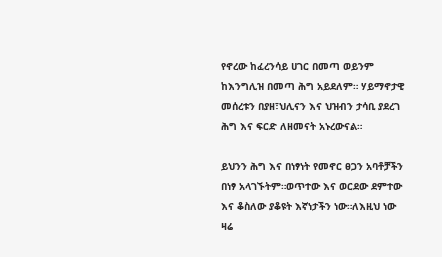የኖረው ከፈረንሳይ ሀገር በመጣ ወይንም ከእንግሊዝ በመጣ ሕግ አይደለም። ሃይማኖታዊ መሰረቱን በያዘ፣ህሊናን እና ህዝብን ታሳቢ ያደረገ ሕግ እና ፍርድ ለዘመናት አኑረውናል።

ይህንን ሕግ እና በነፃነት የመኖር ፀጋን አባቶቻችን በነፃ አላገኙትም።ወጥተው እና ወርደው ደምተው እና ቆስለው ያቆዩት እኛነታችን ነው።ለእዚህ ነው ዛሬ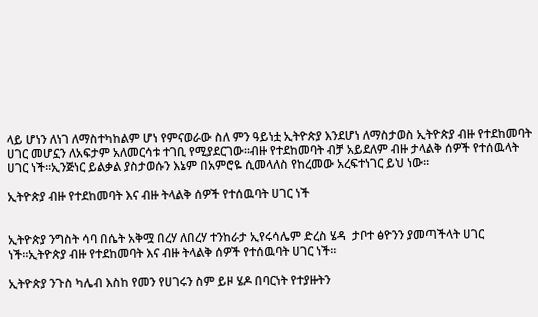ላይ ሆነን ለነገ ለማስተካከልም ሆነ የምናወራው ስለ ምን ዓይነቷ ኢትዮጵያ እንደሆነ ለማስታወስ ኢትዮጵያ ብዙ የተደከመባት ሀገር መሆኗን ለአፍታም አለመርሳቱ ተገቢ የሚያደርገው።ብዙ የተደከመባት ብቻ አይደለም ብዙ ታላልቅ ሰዎች የተሰዉላት ሀገር ነች።ኢንጅነር ይልቃል ያስታወሱን እኔም በአምሮዬ ሲመላለስ የከረመው አረፍተነገር ይህ ነው።

ኢትዮጵያ ብዙ የተደከመባት እና ብዙ ትላልቅ ሰዎች የተሰዉባት ሀገር ነች


ኢትዮጵያ ንግስት ሳባ በሴት አቅሟ በረሃ ለበረሃ ተንከራታ ኢየሩሳሌም ድረስ ሄዳ  ታቦተ ፅዮንን ያመጣችላት ሀገር ነች።ኢትዮጵያ ብዙ የተደከመባት እና ብዙ ትላልቅ ሰዎች የተሰዉባት ሀገር ነች።

ኢትዮጵያ ንጉስ ካሌብ እስከ የመን የሀገሩን ስም ይዞ ሄዶ በባርነት የተያዙትን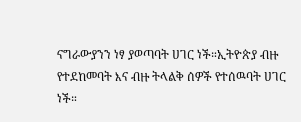ናግራውያንን ነፃ ያወጣባት ሀገር ነች።ኢትዮጵያ ብዙ የተደከመባት እና ብዙ ትላልቅ ሰዎች የተሰዉባት ሀገር ነች።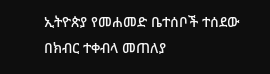ኢትዮጵያ የመሐመድ ቤተሰቦች ተሰደው በክብር ተቀብላ መጠለያ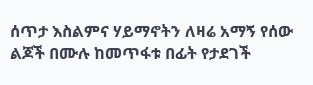ሰጥታ እስልምና ሃይማኖትን ለዛሬ አማኝ የሰው ልጆች በሙሉ ከመጥፋቱ በፊት የታደገች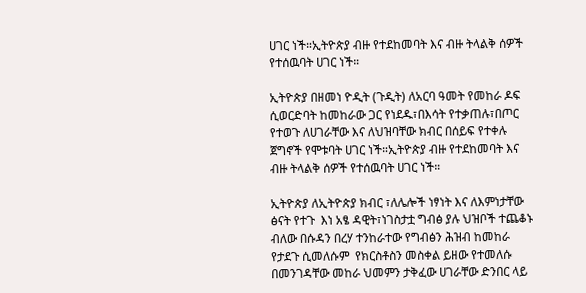ሀገር ነች።ኢትዮጵያ ብዙ የተደከመባት እና ብዙ ትላልቅ ሰዎች የተሰዉባት ሀገር ነች።

ኢትዮጵያ በዘመነ ዮዲት (ጉዲት) ለአርባ ዓመት የመከራ ዶፍ ሲወርድባት ከመከራው ጋር የነደዱ፣በእሳት የተቃጠሉ፣በጦር የተወጉ ለሀገራቸው እና ለህዝባቸው ክብር በሰይፍ የተቀሉ ጀግኖች የሞቱባት ሀገር ነች።ኢትዮጵያ ብዙ የተደከመባት እና ብዙ ትላልቅ ሰዎች የተሰዉባት ሀገር ነች።

ኢትዮጵያ ለኢትዮጵያ ክብር ፣ለሌሎች ነፃነት እና ለእምነታቸው ፅናት የተጉ  እነ አፄ ዳዊት፣ነገስታቷ ግብፅ ያሉ ህዝቦች ተጨቆኑ ብለው በሱዳን በረሃ ተንከራተው የግብፅን ሕዝብ ከመከራ የታደጉ ሲመለሱም  የክርስቶስን መስቀል ይዘው የተመለሱ በመንገዳቸው መከራ ህመምን ታቅፈው ሀገራቸው ድንበር ላይ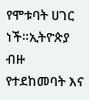የሞቱባት ሀገር ነች።ኢትዮጵያ ብዙ የተደከመባት እና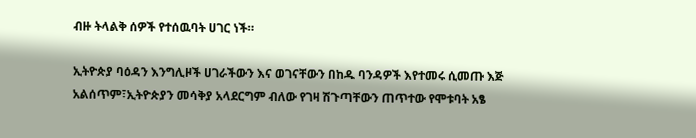ብዙ ትላልቅ ሰዎች የተሰዉባት ሀገር ነች።

ኢትዮጵያ ባዕዳን እንግሊዞች ሀገራችውን እና ወገናቸውን በከዱ ባንዳዎች እየተመሩ ሲመጡ እጅ አልሰጥም፣ኢትዮጵያን መሳቅያ አላደርግም ብለው የገዛ ሽጉጣቸውን ጠጥተው የሞቱባት አፄ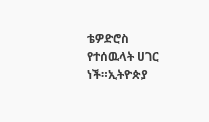ቴዎድሮስ የተሰዉላት ሀገር ነች።ኢትዮጵያ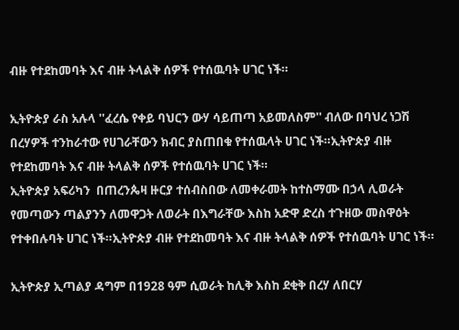ብዙ የተደከመባት እና ብዙ ትላልቅ ሰዎች የተሰዉባት ሀገር ነች።

ኢትዮጵያ ራስ አሉላ ''ፈረሴ የቀይ ባህርን ውሃ ሳይጠጣ አይመለስም'' ብለው በባህረ ነጋሽ በረሃዎች ተንከራተው የሀገራቸውን ክብር ያስጠበቁ የተሰዉላት ሀገር ነች።ኢትዮጵያ ብዙ የተደከመባት እና ብዙ ትላልቅ ሰዎች የተሰዉባት ሀገር ነች።
ኢትዮጵያ አፍሪካን  በጠረንጴዛ ዙርያ ተሰብስበው ለመቀራመት ከተስማሙ በኃላ ሊወራት የመጣውን ጣልያንን ለመዋጋት ለወራት በእግራቸው እስከ አድዋ ድረስ ተጉዘው መስዋዕት የተቀበሉባት ሀገር ነች።ኢትዮጵያ ብዙ የተደከመባት እና ብዙ ትላልቅ ሰዎች የተሰዉባት ሀገር ነች።

ኢትዮጵያ ኢጣልያ ዳግም በ1928 ዓም ሲወራት ከሊቅ እስከ ደቂቅ በረሃ ለበርሃ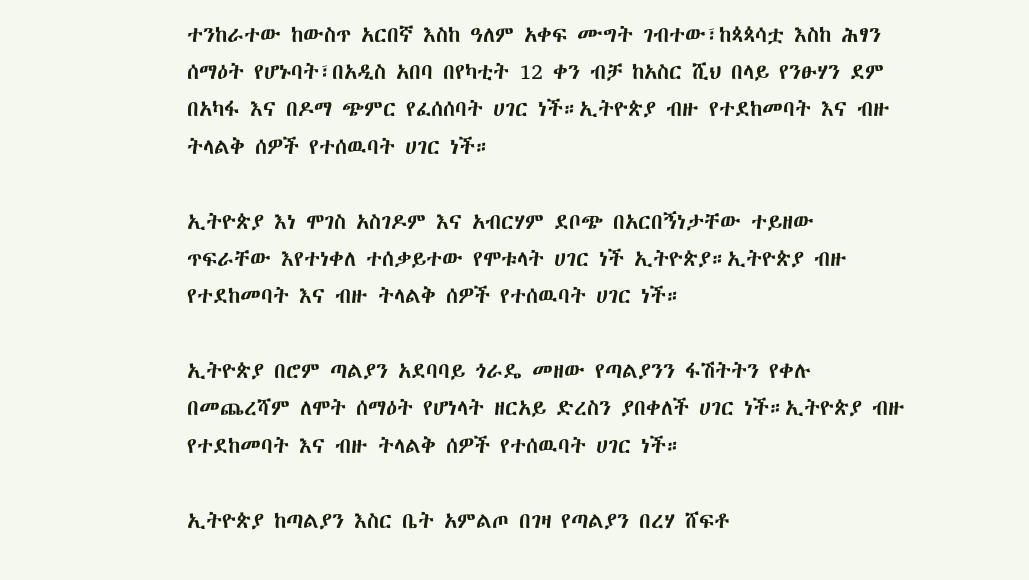ተንከራተው ከውስጥ አርበኛ እስከ ዓለም አቀፍ ሙግት ገብተው፣ከጳጳሳቷ እስከ ሕፃን ሰማዕት የሆኑባት፣በአዲስ አበባ በየካቲት 12 ቀን ብቻ ከአስር ሺህ በላይ የንፁሃን ደም በአካፋ እና በዶማ ጭምር የፈሰሰባት ሀገር ነች።ኢትዮጵያ ብዙ የተደከመባት እና ብዙ ትላልቅ ሰዎች የተሰዉባት ሀገር ነች።

ኢትዮጵያ እነ ሞገስ አስገዶም እና አብርሃም ደቦጭ በአርበኝነታቸው ተይዘው ጥፍራቸው እየተነቀለ ተሰቃይተው የሞቱላት ሀገር ነች ኢትዮጵያ።ኢትዮጵያ ብዙ የተደከመባት እና ብዙ ትላልቅ ሰዎች የተሰዉባት ሀገር ነች።

ኢትዮጵያ በሮም ጣልያን አደባባይ ጎራዴ መዘው የጣልያንን ፋሽትትን የቀሉ በመጨረሻም ለሞት ሰማዕት የሆነላት ዘርአይ ድረስን ያበቀለች ሀገር ነች።ኢትዮጵያ ብዙ የተደከመባት እና ብዙ ትላልቅ ሰዎች የተሰዉባት ሀገር ነች።

ኢትዮጵያ ከጣልያን እስር ቤት አምልጦ በገዛ የጣልያን በረሃ ሸፍቶ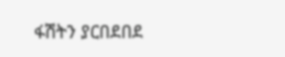ፋሽትን ያርበደበደ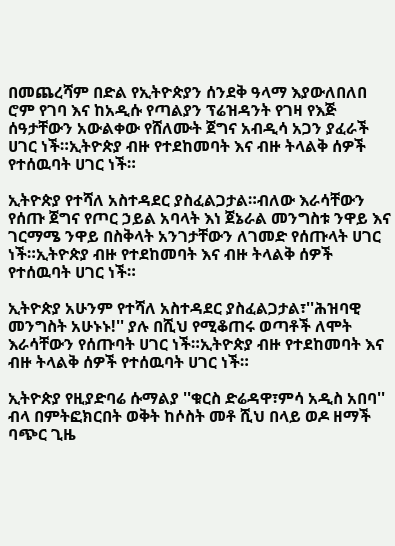በመጨረሻም በድል የኢትዮጵያን ሰንደቅ ዓላማ እያውለበለበ ሮም የገባ እና ከአዲሱ የጣልያን ፕሬዝዳንት የገዛ የእጅ ሰዓታቸውን አውልቀው የሸለሙት ጀግና አብዲሳ አጋን ያፈራች ሀገር ነች።ኢትዮጵያ ብዙ የተደከመባት እና ብዙ ትላልቅ ሰዎች የተሰዉባት ሀገር ነች።

ኢትዮጵያ የተሻለ አስተዳደር ያስፈልጋታል።ብለው እራሳቸውን የሰጡ ጀግና የጦር ኃይል አባላት እነ ጀኔራል መንግስቱ ንዋይ እና ገርማሜ ንዋይ በስቅላት አንገታቸውን ለገመድ የሰጡላት ሀገር ነች።ኢትዮጵያ ብዙ የተደከመባት እና ብዙ ትላልቅ ሰዎች የተሰዉባት ሀገር ነች።

ኢትዮጵያ አሁንም የተሻለ አስተዳደር ያስፈልጋታል፣''ሕዝባዊ መንግስት አሁኑኑ!'' ያሉ በሺህ የሚቆጠሩ ወጣቶች ለሞት እራሳቸውን የሰጡባት ሀገር ነች።ኢትዮጵያ ብዙ የተደከመባት እና ብዙ ትላልቅ ሰዎች የተሰዉባት ሀገር ነች።

ኢትዮጵያ የዚያድባሬ ሱማልያ ''ቁርስ ድሬዳዋ፣ምሳ አዲስ አበባ'' ብላ በምትፎክርበት ወቅት ከሶስት መቶ ሺህ በላይ ወዶ ዘማች ባጭር ጊዜ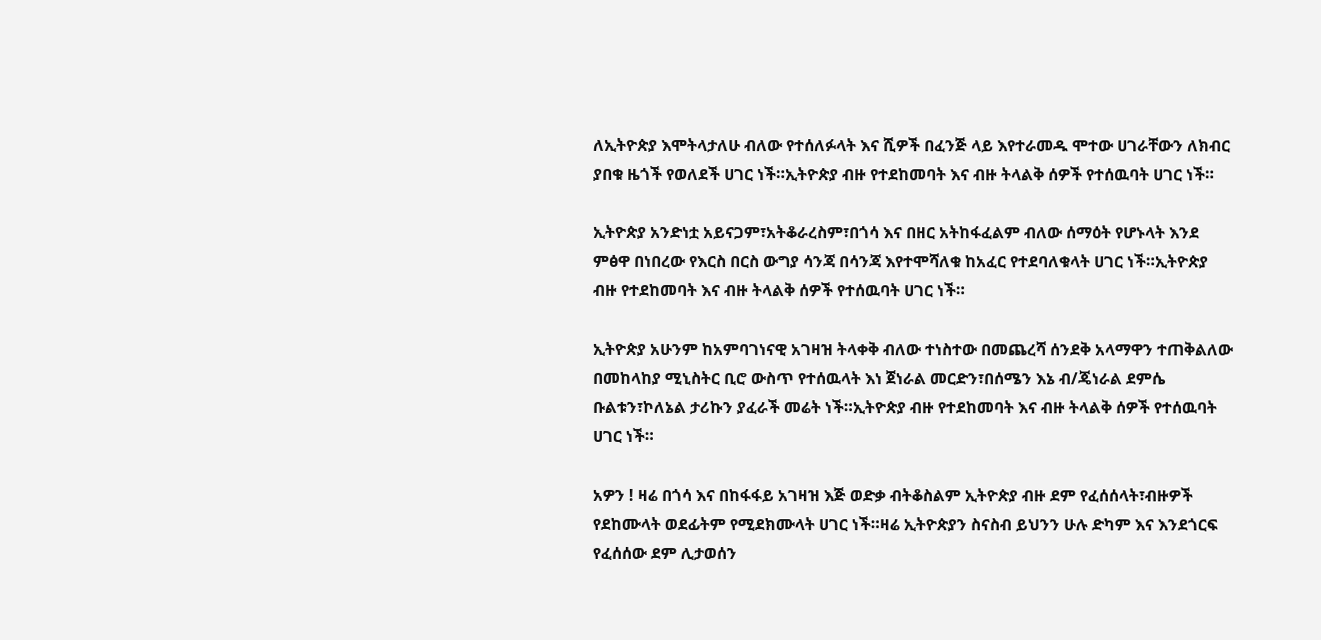ለኢትዮጵያ እሞትላታለሁ ብለው የተሰለፉላት እና ሺዎች በፈንጅ ላይ እየተራመዱ ሞተው ሀገራቸውን ለክብር ያበቁ ዜጎች የወለደች ሀገር ነች።ኢትዮጵያ ብዙ የተደከመባት እና ብዙ ትላልቅ ሰዎች የተሰዉባት ሀገር ነች።

ኢትዮጵያ አንድነቷ አይናጋም፣አትቆራረስም፣በጎሳ እና በዘር አትከፋፈልም ብለው ሰማዕት የሆኑላት እንደ ምፅዋ በነበረው የእርስ በርስ ውግያ ሳንጃ በሳንጃ እየተሞሻለቁ ከአፈር የተደባለቁላት ሀገር ነች።ኢትዮጵያ ብዙ የተደከመባት እና ብዙ ትላልቅ ሰዎች የተሰዉባት ሀገር ነች።

ኢትዮጵያ አሁንም ከአምባገነናዊ አገዛዝ ትላቀቅ ብለው ተነስተው በመጨረሻ ሰንደቅ አላማዋን ተጠቅልለው በመከላከያ ሚኒስትር ቢሮ ውስጥ የተሰዉላት እነ ጀነራል መርድን፣በሰሜን እኔ ብ/ጄነራል ደምሴ ቡልቱን፣ኮለኔል ታሪኩን ያፈራች መሬት ነች።ኢትዮጵያ ብዙ የተደከመባት እና ብዙ ትላልቅ ሰዎች የተሰዉባት ሀገር ነች።

አዎን ! ዛሬ በጎሳ እና በከፋፋይ አገዛዝ እጅ ወድቃ ብትቆስልም ኢትዮጵያ ብዙ ደም የፈሰሰላት፣ብዙዎች የደከሙላት ወደፊትም የሚደክሙላት ሀገር ነች።ዛሬ ኢትዮጵያን ስናስብ ይህንን ሁሉ ድካም እና እንደጎርፍ የፈሰሰው ደም ሊታወሰን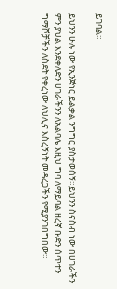ይገባል።

ይህንን ሁሉ ነው የኢንጅነር ይልቃል ንግግር ያስታወሰኝ።ይህንን ስናስብ ነው በሀገራችን ምን ያህል እንደቀለድን ሀገራችንን ለአልባሌ እዚህ ግባ ለማይባል ዘረኛ ቡድን ሰጥተን ግማሾቻችን ለስደት የቀረነው ለህሊና እስረኝነት መዳረጋችን የሚያንገበግበው።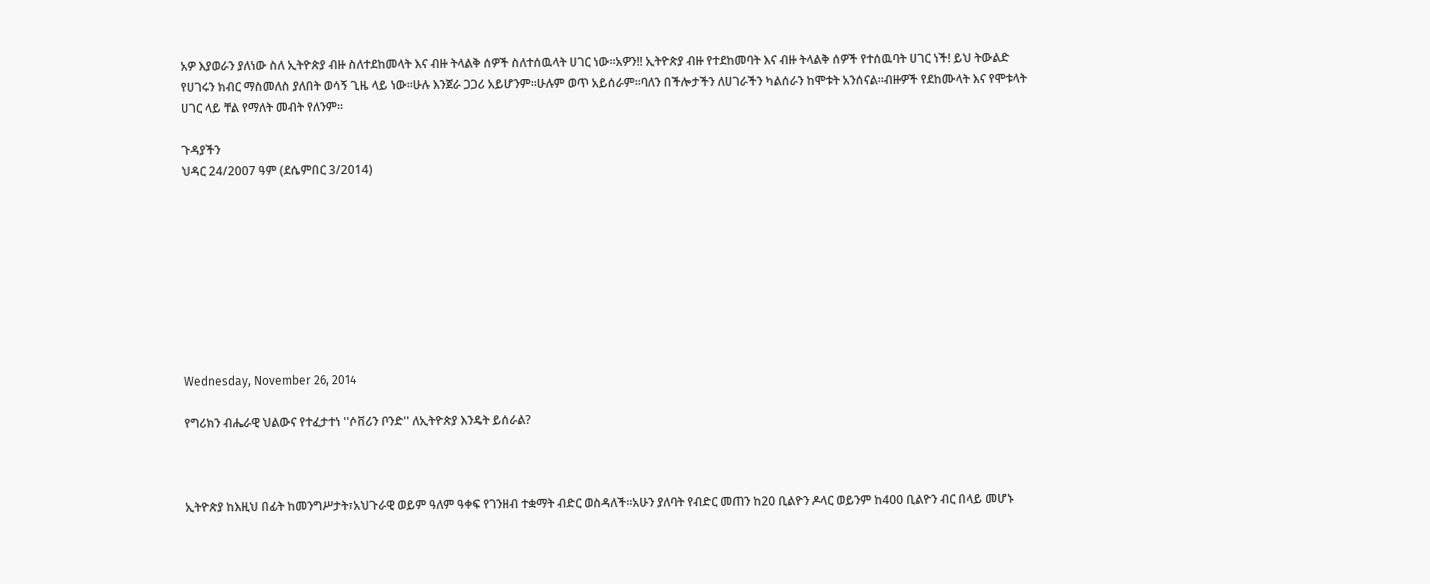አዎ እያወራን ያለነው ስለ ኢትዮጵያ ብዙ ስለተደከመላት እና ብዙ ትላልቅ ሰዎች ስለተሰዉላት ሀገር ነው።አዎን!! ኢትዮጵያ ብዙ የተደከመባት እና ብዙ ትላልቅ ሰዎች የተሰዉባት ሀገር ነች! ይህ ትውልድ የሀገሩን ክብር ማስመለስ ያለበት ወሳኝ ጊዜ ላይ ነው።ሁሉ እንጀራ ጋጋሪ አይሆንም።ሁሉም ወጥ አይሰራም።ባለን በችሎታችን ለሀገራችን ካልሰራን ከሞቱት አንሰናል።ብዙዎች የደከሙላት እና የሞቱላት ሀገር ላይ ቸል የማለት መብት የለንም።

ጉዳያችን
ህዳር 24/2007 ዓም (ደሴምበር 3/2014)









Wednesday, November 26, 2014

የግሪክን ብሔራዊ ህልውና የተፈታተነ ''ሶቨሪን ቦንድ'' ለኢትዮጵያ እንዴት ይሰራል?



ኢትዮጵያ ከእዚህ በፊት ከመንግሥታት፣አህጉራዊ ወይም ዓለም ዓቀፍ የገንዘብ ተቋማት ብድር ወስዳለች።አሁን ያለባት የብድር መጠን ከ20 ቢልዮን ዶላር ወይንም ከ400 ቢልዮን ብር በላይ መሆኑ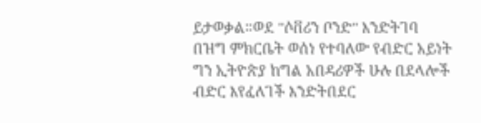ይታወቃል።ወደ ''ሶቨሪን ቦንድ'' እንድትገባ በዝግ ምክርቤት ወሰነ የተባለው የብድር አይነት ግን ኢትዮጵያ ከግል አበዳሪዎች ሁሉ በደላሎች ብድር እየፈለገች እንድትበደር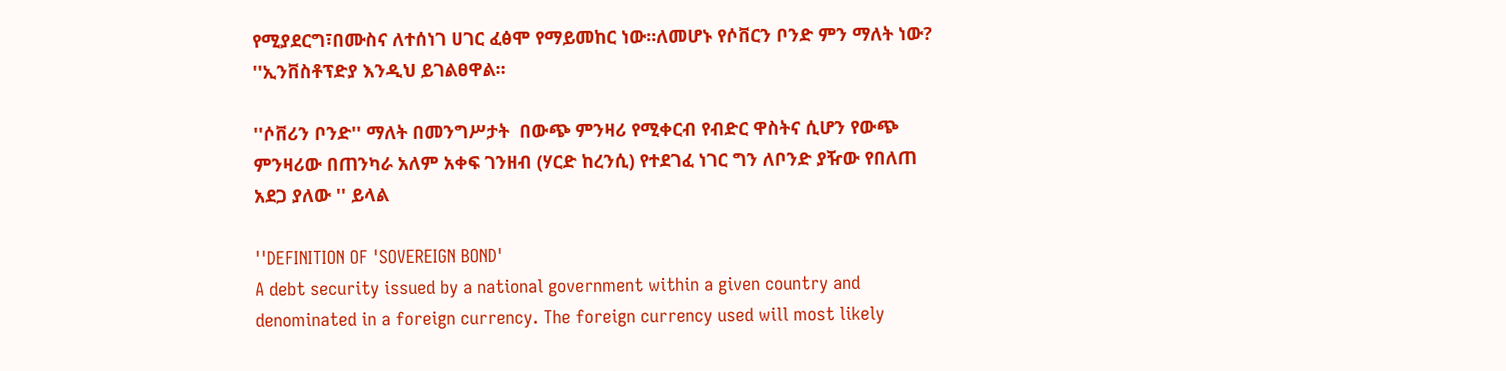የሚያደርግ፣በሙስና ለተሰነገ ሀገር ፈፅሞ የማይመከር ነው።ለመሆኑ የሶቨርን ቦንድ ምን ማለት ነው? ''ኢንቨስቶፕድያ እንዲህ ይገልፀዋል።

''ሶቨሪን ቦንድ'' ማለት በመንግሥታት  በውጭ ምንዛሪ የሚቀርብ የብድር ዋስትና ሲሆን የውጭ ምንዛሪው በጠንካራ አለም አቀፍ ገንዘብ (ሃርድ ከረንሲ) የተደገፈ ነገር ግን ለቦንድ ያዥው የበለጠ አደጋ ያለው '' ይላል

''DEFINITION OF 'SOVEREIGN BOND'
A debt security issued by a national government within a given country and denominated in a foreign currency. The foreign currency used will most likely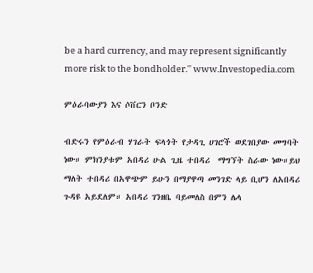be a hard currency, and may represent significantly more risk to the bondholder.'' www.Investopedia.com

ምዕራባውያን እና ሶቨርን ቦንድ

ብድሩን የምዕራብ ሃገራት ፍላጎት የታዳጊ ሀገሮች ወደገበያው መግባት ነው። ምክንያቱም አበዳሪ ሁል ጊዜ ተበዳሪ  ማግኘት ስራው ነው።ይህ ማለት ተበዳሪ በአዋጭም ይሁን በማያዋጣ መንገድ ላይ ቢሆን ለአበዳሪ ጉዳዩ አይደለም። አበዳሪ ገንዘቤ ባይመለስ በምን ሌላ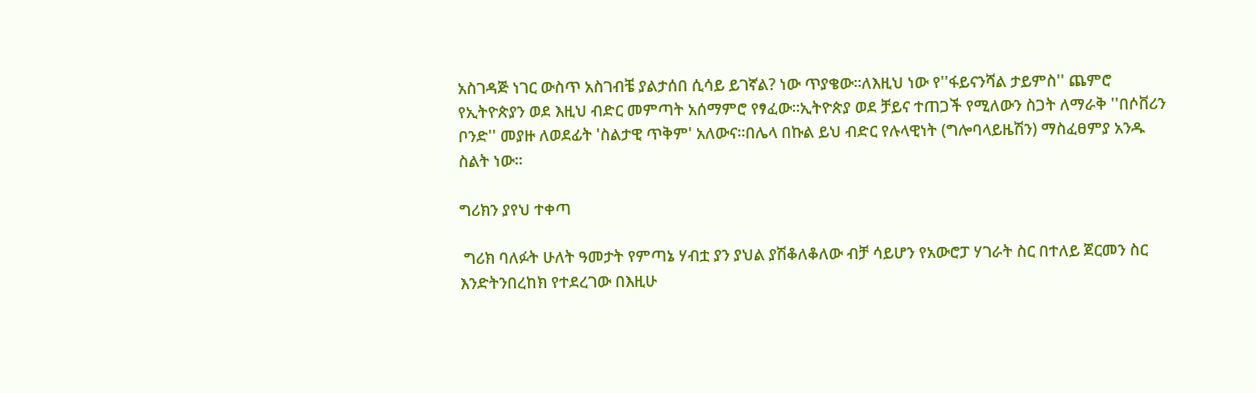አስገዳጅ ነገር ውስጥ አስገብቼ ያልታሰበ ሲሳይ ይገኛል? ነው ጥያቄው።ለእዚህ ነው የ''ፋይናንሻል ታይምስ'' ጨምሮ የኢትዮጵያን ወደ እዚህ ብድር መምጣት አሰማምሮ የፃፈው።ኢትዮጵያ ወደ ቻይና ተጠጋች የሚለውን ስጋት ለማራቅ ''በሶቨሪን ቦንድ'' መያዙ ለወደፊት 'ስልታዊ ጥቅም' አለውና።በሌላ በኩል ይህ ብድር የሉላዊነት (ግሎባላይዜሽን) ማስፈፀምያ አንዱ ስልት ነው።

ግሪክን ያየህ ተቀጣ

 ግሪክ ባለፉት ሁለት ዓመታት የምጣኔ ሃብቷ ያን ያህል ያሽቆለቆለው ብቻ ሳይሆን የአውሮፓ ሃገራት ስር በተለይ ጀርመን ስር እንድትንበረከክ የተደረገው በእዚሁ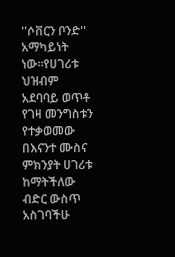''ሶቨርን ቦንድ'' አማካይነት ነው።የሀገሪቱ ህዝብም አደባባይ ወጥቶ የገዛ መንግስቱን የተቃወመው በእናንተ ሙስና ምክንያት ሀገሪቱ ከማትችለው ብድር ውስጥ አስገባችሁ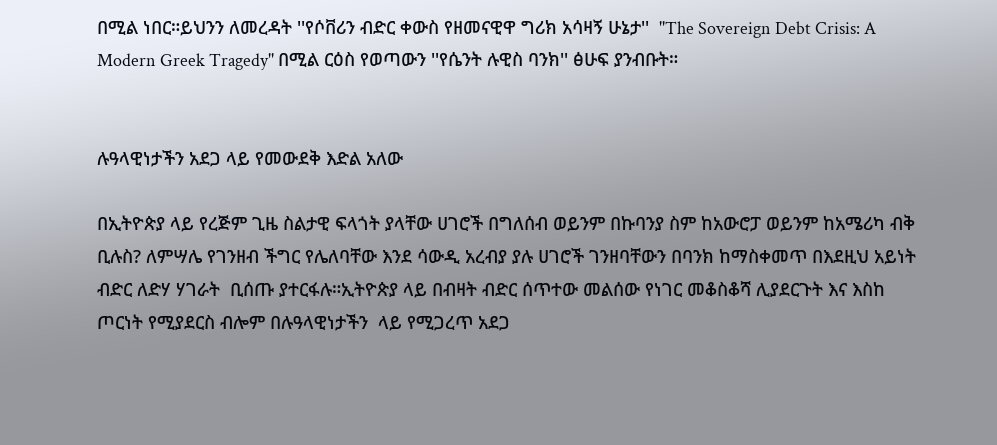በሚል ነበር።ይህንን ለመረዳት ''የሶቨሪን ብድር ቀውስ የዘመናዊዋ ግሪክ አሳዛኝ ሁኔታ''  ''The Sovereign Debt Crisis: A Modern Greek Tragedy'' በሚል ርዕስ የወጣውን ''የሴንት ሉዊስ ባንክ'' ፅሁፍ ያንብቡት።


ሉዓላዊነታችን አደጋ ላይ የመውደቅ እድል አለው

በኢትዮጵያ ላይ የረጅም ጊዜ ስልታዊ ፍላጎት ያላቸው ሀገሮች በግለሰብ ወይንም በኩባንያ ስም ከአውሮፓ ወይንም ከአሜሪካ ብቅ ቢሉስ? ለምሣሌ የገንዘብ ችግር የሌለባቸው እንደ ሳውዲ አረብያ ያሉ ሀገሮች ገንዘባቸውን በባንክ ከማስቀመጥ በእደዚህ አይነት ብድር ለድሃ ሃገራት  ቢሰጡ ያተርፋሉ።ኢትዮጵያ ላይ በብዛት ብድር ሰጥተው መልሰው የነገር መቆስቆሻ ሊያደርጉት እና እስከ ጦርነት የሚያደርስ ብሎም በሉዓላዊነታችን  ላይ የሚጋረጥ አደጋ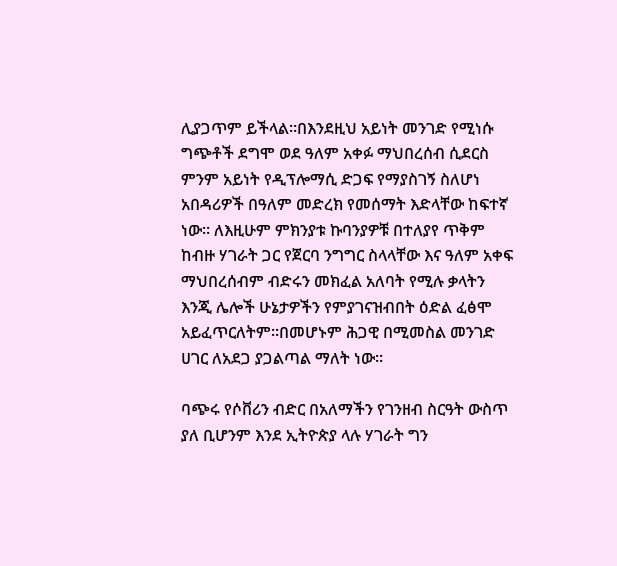ሊያጋጥም ይችላል።በእንደዚህ አይነት መንገድ የሚነሱ ግጭቶች ደግሞ ወደ ዓለም አቀፉ ማህበረሰብ ሲደርስ ምንም አይነት የዲፕሎማሲ ድጋፍ የማያስገኝ ስለሆነ አበዳሪዎች በዓለም መድረክ የመሰማት እድላቸው ከፍተኛ ነው። ለእዚሁም ምክንያቱ ኩባንያዎቹ በተለያየ ጥቅም ከብዙ ሃገራት ጋር የጀርባ ንግግር ስላላቸው እና ዓለም አቀፍ ማህበረሰብም ብድሩን መክፈል አለባት የሚሉ ቃላትን እንጂ ሌሎች ሁኔታዎችን የምያገናዝብበት ዕድል ፈፅሞ አይፈጥርለትም።በመሆኑም ሕጋዊ በሚመስል መንገድ ሀገር ለአደጋ ያጋልጣል ማለት ነው።

ባጭሩ የሶቨሪን ብድር በአለማችን የገንዘብ ስርዓት ውስጥ ያለ ቢሆንም እንደ ኢትዮጵያ ላሉ ሃገራት ግን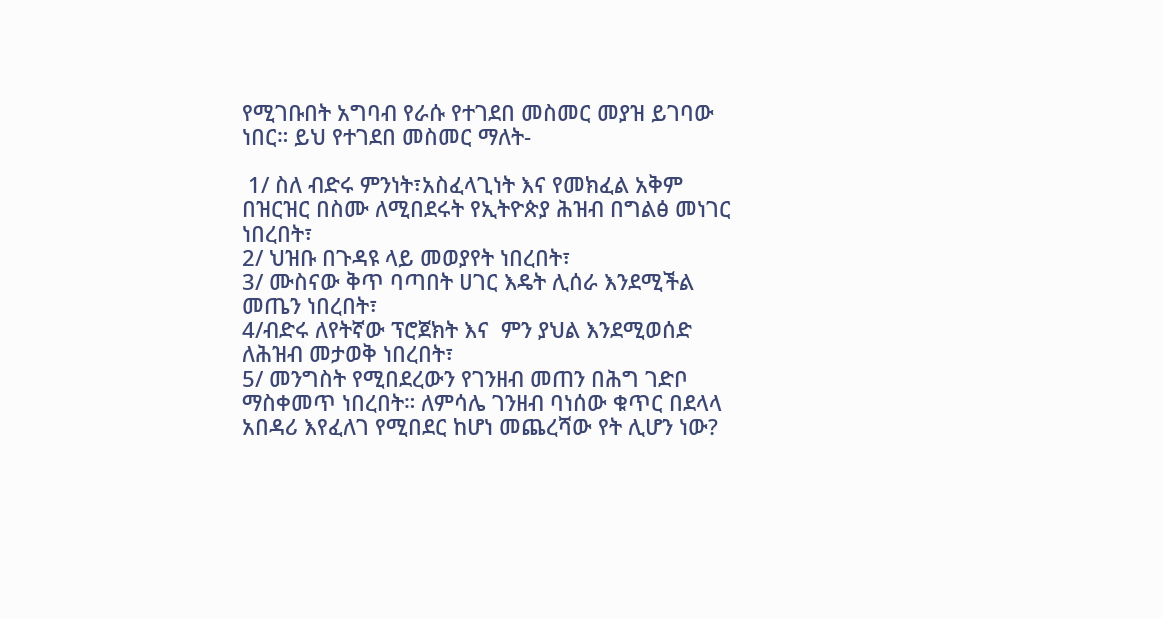የሚገቡበት አግባብ የራሱ የተገደበ መስመር መያዝ ይገባው ነበር። ይህ የተገደበ መስመር ማለት-

 1/ ስለ ብድሩ ምንነት፣አስፈላጊነት እና የመክፈል አቅም በዝርዝር በስሙ ለሚበደሩት የኢትዮጵያ ሕዝብ በግልፅ መነገር ነበረበት፣
2/ ህዝቡ በጉዳዩ ላይ መወያየት ነበረበት፣
3/ ሙስናው ቅጥ ባጣበት ሀገር እዴት ሊሰራ እንደሚችል መጤን ነበረበት፣
4/ብድሩ ለየትኛው ፕሮጀክት እና  ምን ያህል እንደሚወሰድ ለሕዝብ መታወቅ ነበረበት፣
5/ መንግስት የሚበደረውን የገንዘብ መጠን በሕግ ገድቦ ማስቀመጥ ነበረበት። ለምሳሌ ገንዘብ ባነሰው ቁጥር በደላላ አበዳሪ እየፈለገ የሚበደር ከሆነ መጨረሻው የት ሊሆን ነው?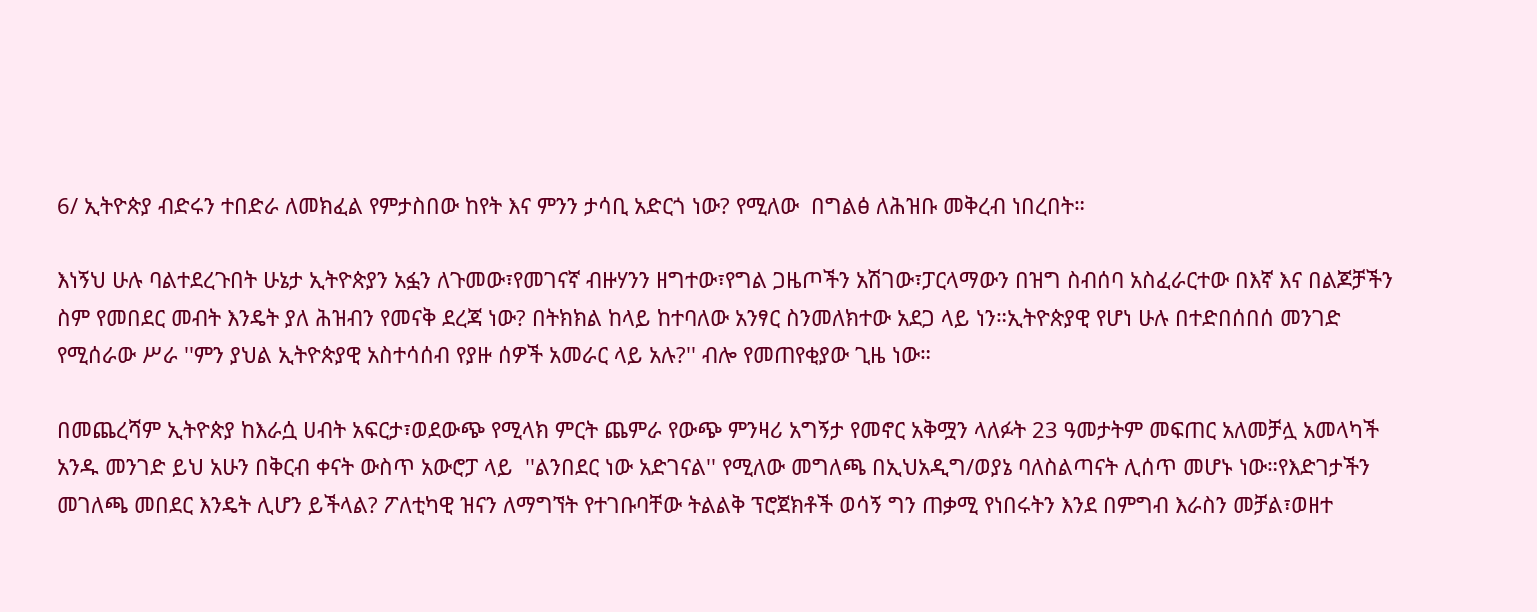6/ ኢትዮጵያ ብድሩን ተበድራ ለመክፈል የምታስበው ከየት እና ምንን ታሳቢ አድርጎ ነው? የሚለው  በግልፅ ለሕዝቡ መቅረብ ነበረበት።

እነኝህ ሁሉ ባልተደረጉበት ሁኔታ ኢትዮጵያን አፏን ለጉመው፣የመገናኛ ብዙሃንን ዘግተው፣የግል ጋዜጦችን አሽገው፣ፓርላማውን በዝግ ስብሰባ አስፈራርተው በእኛ እና በልጆቻችን ስም የመበደር መብት እንዴት ያለ ሕዝብን የመናቅ ደረጃ ነው? በትክክል ከላይ ከተባለው አንፃር ስንመለክተው አደጋ ላይ ነን።ኢትዮጵያዊ የሆነ ሁሉ በተድበሰበሰ መንገድ የሚሰራው ሥራ ''ምን ያህል ኢትዮጵያዊ አስተሳሰብ የያዙ ሰዎች አመራር ላይ አሉ?'' ብሎ የመጠየቂያው ጊዜ ነው።

በመጨረሻም ኢትዮጵያ ከእራሷ ሀብት አፍርታ፣ወደውጭ የሚላክ ምርት ጨምራ የውጭ ምንዛሪ አግኝታ የመኖር አቅሟን ላለፉት 23 ዓመታትም መፍጠር አለመቻሏ አመላካች አንዱ መንገድ ይህ አሁን በቅርብ ቀናት ውስጥ አውሮፓ ላይ  ''ልንበደር ነው አድገናል'' የሚለው መግለጫ በኢህአዲግ/ወያኔ ባለስልጣናት ሊሰጥ መሆኑ ነው።የእድገታችን መገለጫ መበደር እንዴት ሊሆን ይችላል? ፖለቲካዊ ዝናን ለማግኘት የተገቡባቸው ትልልቅ ፕሮጀክቶች ወሳኝ ግን ጠቃሚ የነበሩትን እንደ በምግብ እራስን መቻል፣ወዘተ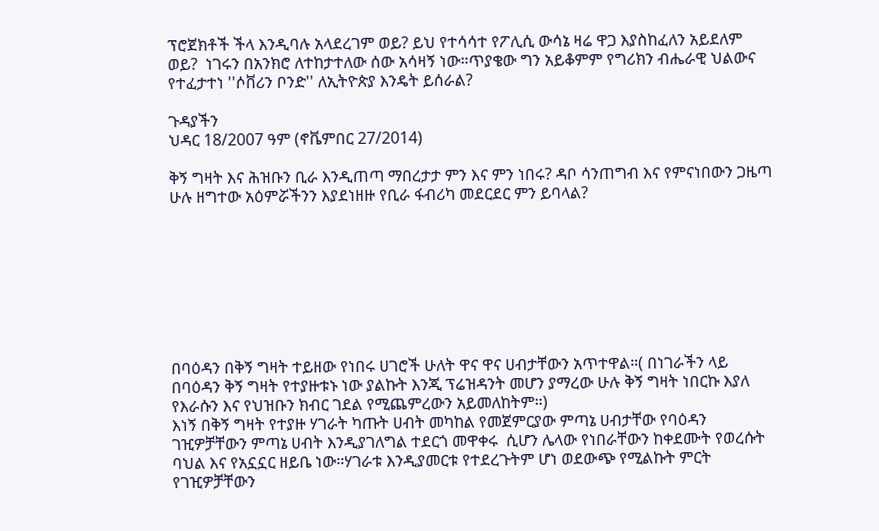ፕሮጀክቶች ችላ እንዲባሉ አላደረገም ወይ? ይህ የተሳሳተ የፖሊሲ ውሳኔ ዛሬ ዋጋ እያስከፈለን አይደለም ወይ?  ነገሩን በአንክሮ ለተከታተለው ሰው አሳዛኝ ነው።ጥያቄው ግን አይቆምም የግሪክን ብሔራዊ ህልውና የተፈታተነ ''ሶቨሪን ቦንድ'' ለኢትዮጵያ እንዴት ይሰራል?

ጉዳያችን
ህዳር 18/2007 ዓም (ኖቬምበር 27/2014)

ቅኝ ግዛት እና ሕዝቡን ቢራ እንዲጠጣ ማበረታታ ምን እና ምን ነበሩ? ዳቦ ሳንጠግብ እና የምናነበውን ጋዜጣ ሁሉ ዘግተው አዕምሯችንን እያደነዘዙ የቢራ ፋብሪካ መደርደር ምን ይባላል?








በባዕዳን በቅኝ ግዛት ተይዘው የነበሩ ሀገሮች ሁለት ዋና ዋና ሀብታቸውን አጥተዋል።( በነገራችን ላይ በባዕዳን ቅኝ ግዛት የተያዙቱኑ ነው ያልኩት እንጂ ፕሬዝዳንት መሆን ያማረው ሁሉ ቅኝ ግዛት ነበርኩ እያለ የእራሱን እና የህዝቡን ክብር ገደል የሚጨምረውን አይመለከትም።)
እነኝ በቅኝ ግዛት የተያዙ ሃገራት ካጡት ሀብት መካከል የመጀምርያው ምጣኔ ሀብታቸው የባዕዳን ገዢዎቻቸውን ምጣኔ ሀብት እንዲያገለግል ተደርጎ መዋቀሩ  ሲሆን ሌላው የነበራቸውን ከቀደሙት የወረሱት ባህል እና የአኗኗር ዘይቤ ነው።ሃገራቱ እንዲያመርቱ የተደረጉትም ሆነ ወደውጭ የሚልኩት ምርት የገዢዎቻቸውን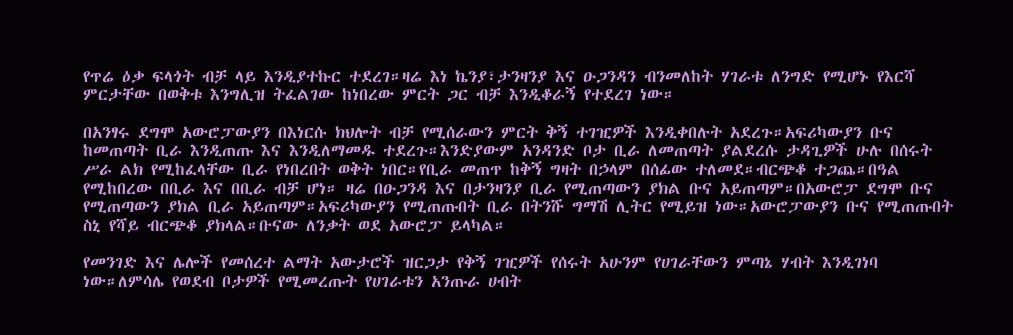የጥሬ ዕቃ ፍላጎት ብቻ ላይ እንዲያተኩር ተደረገ።ዛሬ እነ ኬንያ፣ታንዛንያ እና ዑጋንዳን ብንመለከት ሃገራቱ ለንግድ የሚሆኑ የእርሻ ምርታቸው በወቅቱ እንግሊዝ ትፈልገው ከነበረው ምርት ጋር ብቻ እንዲቆራኝ የተደረገ ነው።

በአንፃሩ ደግሞ አውሮፓውያን በእነርሱ ክህሎት ብቻ የሚሰራውን ምርት ቅኝ ተገዢዎች እንዲቀበሉት አደረጉ።አፍሪካውያን ቡና ከመጠጣት ቢራ እንዲጠጡ እና እንዲለማመዱ ተደረጉ።እንድያውም አንዳንድ ቦታ ቢራ ለመጠጣት ያልደረሱ ታዳጊዎች ሁሉ በሰሩት ሥራ ልክ የሚከፈላቸው ቢራ የነበረበት ወቅት ነበር።የቢራ መጠጥ ከቅኝ ግዛት በኃላም በሰፊው ተለመደ።ብርጭቆ ተጋጨ።በዓል የሚከበረው በቢራ እና በቢራ ብቻ ሆነ። ዛሬ በዑጋንዳ እና በታንዛንያ ቢራ የሚጠጣውን ያክል ቡና አይጠጣም።በአውሮፓ ደግሞ ቡና የሚጠጣውን ያክል ቢራ አይጠጣም።አፍሪካውያን የሚጠጡበት ቢራ በትንሹ ግማሽ ሊትር የሚይዝ ነው።አውሮፓውያን ቡና የሚጠጡበት ስኒ የሻይ ብርጭቆ ያክላል።ቡናው ለንቃት ወደ አውሮፓ ይላካል።

የመንገድ እና ሌሎች የመሰረተ ልማት አውታሮች ዝርጋታ የቅኝ ገዢዎች የሰሩት አሁንም የሀገራቸውን ምጣኔ ሃብት እንዲገነባ ነው።ለምሳሌ የወደብ ቦታዎች የሚመረጡት የሀገራቱን አንጡራ ሀብት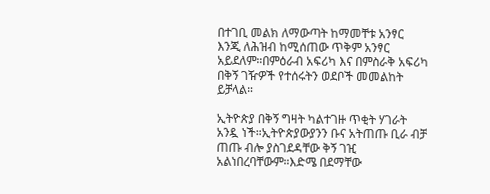በተገቢ መልክ ለማውጣት ከማመቸቱ አንፃር እንጂ ለሕዝብ ከሚሰጠው ጥቅም አንፃር አይደለም።በምዕራብ አፍሪካ እና በምስራቅ አፍሪካ በቅኝ ገዥዎች የተሰሩትን ወደቦች መመልከት ይቻላል።

ኢትዮጵያ በቅኝ ግዛት ካልተገዙ ጥቂት ሃገራት አንዷ ነች።ኢትዮጵያውያንን ቡና አትጠጡ ቢራ ብቻ ጠጡ ብሎ ያስገደዳቸው ቅኝ ገዢ አልነበረባቸውም።እድሜ በደማቸው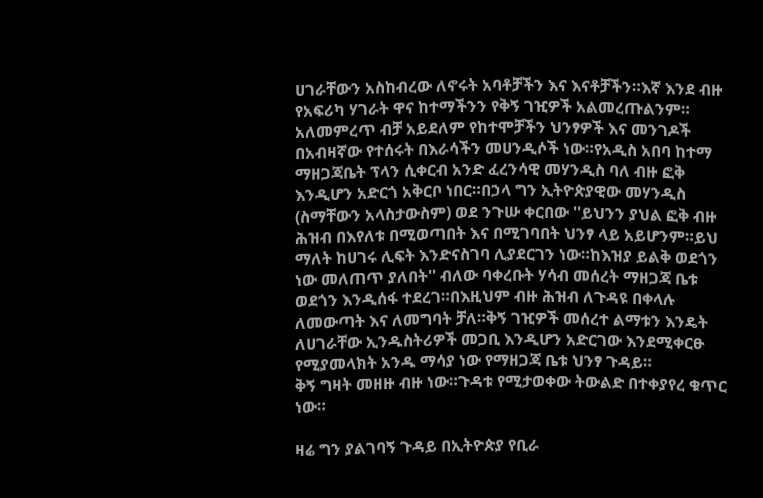ሀገራቸውን አስከብረው ለኖሩት አባቶቻችን እና እናቶቻችን።እኛ እንደ ብዙ የአፍሪካ ሃገራት ዋና ከተማችንን የቅኝ ገዢዎች አልመረጡልንም። አለመምረጥ ብቻ አይደለም የከተሞቻችን ህንፃዎች እና መንገዶች በአብዛኛው የተሰሩት በእራሳችን መሀንዲሶች ነው።የአዲስ አበባ ከተማ ማዘጋጃቤት ፕላን ሲቀርብ አንድ ፈረንሳዊ መሃንዲስ ባለ ብዙ ፎቅ እንዲሆን አድርጎ አቅርቦ ነበር።በኃላ ግን ኢትዮጵያዊው መሃንዲስ (ስማቸውን አላስታውስም) ወደ ንጉሡ ቀርበው ''ይህንን ያህል ፎቅ ብዙ ሕዝብ በእየለቱ በሚወጣበት እና በሚገባበት ህንፃ ላይ አይሆንም።ይህ ማለት ከሀገሩ ሊፍት እንድናስገባ ሊያደርገን ነው።ከእዝያ ይልቅ ወደጎን ነው መለጠጥ ያለበት'' ብለው ባቀረቡት ሃሳብ መሰረት ማዘጋጃ ቤቱ ወደጎን እንዲሰፋ ተደረገ።በእዚህም ብዙ ሕዝብ ለጉዳዩ በቀላሉ ለመውጣት እና ለመግባት ቻለ።ቅኝ ገዢዎች መሰረተ ልማቱን እንዴት ለሀገራቸው ኢንዱስትሪዎች መጋቢ እንዲሆን አድርገው እንደሚቀርፁ የሚያመላክት አንዱ ማሳያ ነው የማዘጋጃ ቤቱ ህንፃ ጉዳይ።
ቅኝ ግዛት መዘዙ ብዙ ነው።ጉዳቱ የሚታወቀው ትውልድ በተቀያየረ ቁጥር ነው።

ዛሬ ግን ያልገባኝ ጉዳይ በኢትዮጵያ የቢራ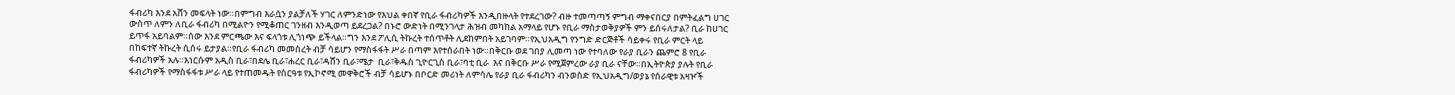ፋብሪካ እንደ አሸን መፍላት ነው።በምግብ እራሷን ያልቻለች ሃገር ለምንድነው የእህል ቀበኛ የቢራ ፋብሪካዎች እንዲበዙላት የተደረገው? ብዙ ተመጣጣኝ ምግብ ማቀናበርያ በምትፈልግ ሀገር ውስጥ ለምን ለቢራ ፋብሪካ በሚልዮን የሚቆጠር ገንዘብ እንዲወጣ ይደረጋል? በኑሮ ውድነት በሚንገላታ ሕዝብ መካከል አማላይ የሆኑ የቢራ ማስታወቅያዎች ምን ይሰሩለታል? ቢራ ከሀገር ይጥፋ አይባልም።ሰው እንደ ምርጫው እና ፍላጎቱ ሊጎነጭ ይችላል።ግን እንደ ፖሊሲ ትኩረት ተሰጥቶት ሊደከምበት አይገባም።የኢህአዲግ የንግድ ድርጅቶች ሳይቀሩ የቢራ ምርት ላይ በከፍተኛ ትኩረት ሲሰሩ ይታያል።የቢራ ፋብሪካ መመስረት ብቻ ሳይሆን የማስፋፋት ሥራ በጣም እየተሰራበት ነው።በቅርቡ ወደ ገበያ ሊመጣ ነው የተባለው የራያ ቢራን ጨምሮ 8 የቢራ ፋብሪካዎች አሉ።እነርሱም አዲስ ቢራ፣በደሌ ቢራ፣ሐረር ቢራ፣ዳሸን ቢራ፣ሜታ  ቢራ፣ቅዱስ ጊዮርጊስ ቢራ፣ባቲ ቢራ  እና በቅርቡ ሥራ የሚጀምረው ራያ ቢራ ናቸው።በኢትዮጵያ ያሉት የቢራ ፋብሪካዎች የማስፋፋቱ ሥራ ላይ የተጠመዱት የስርዓቱ የኢኮኖሚ መዋቅሮች ብቻ ሳይሆኑ በቦርድ መሪነት ለምሳሌ የራያ ቢራ ፋብሪካን ብንወስድ የኢህአዲግ/ወያኔ የሰራዊቱ አዛዦች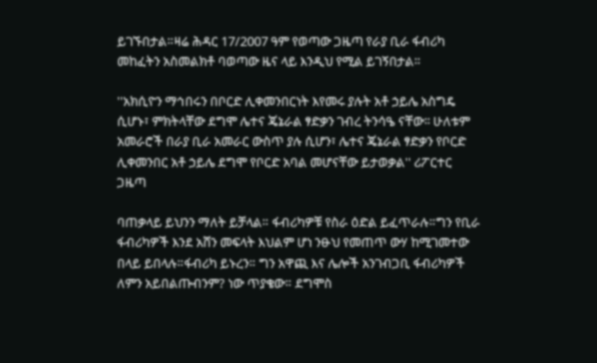ይገኙበታል።ዛሬ ሕዳር 17/2007 ዓም የወጣው ጋዜጣ የራያ ቢራ ፋብሪካ መከፈትን አስመልክቶ ባወጣው ዜና ላይ እንዲህ የሚል ይገኝበታል።

''አክሲዮን ማኅበሩን በቦርድ ሊቀመንበርነት እየመሩ ያሉት አቶ ኃይሌ አስግዴ ሲሆኑ፣ ምክትላቸው ደግሞ ሌተና ጄኔራል ፃድቃን ገብረ ትንሳዔ ናቸው፡፡ ሁለቱም አመራሮች በራያ ቢራ አመራር ውስጥ ያሉ ሲሆን፣ ሌተና ጄኔራል ፃድቃን የቦርድ ሊቀመንበር አቶ ኃይሌ ደግሞ የቦርድ አባል መሆናቸው ይታወቃል'' ሪፖርተር ጋዜጣ

ባጠቃላይ ይህንን ማለት ይቻላል። ፋብሪካዎቹ የስራ ዕድል ይፈጥራሉ።ግን የቢራ ፋብሪካዎች እንደ አሸን መፍላት እህልም ሆነ ንፁህ የመጠጥ ውሃ ከሚገመተው በላይ ይበላሉ።ፋብሪካ ይኑረን። ግን አዋጪ እና ሌሎች አንገብጋቢ ፋብሪካዎች ለምን አይበልጡብንም? ነው ጥያቄው። ደግሞስ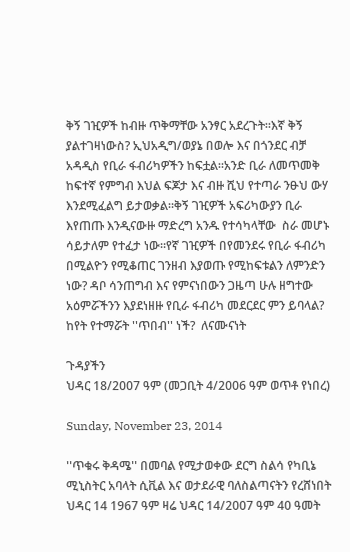ቅኝ ገዢዎች ከብዙ ጥቅማቸው አንፃር አደረጉት።እኛ ቅኝ ያልተገዛነውስ? ኢህአዲግ/ወያኔ በወሎ እና በጎንደር ብቻ አዳዲስ የቢራ ፋብሪካዎችን ከፍቷል።አንድ ቢራ ለመጥመቅ ከፍተኛ የምግብ እህል ፍጆታ እና ብዙ ሺህ የተጣራ ንፁህ ውሃ እንደሚፈልግ ይታወቃል።ቅኝ ገዢዎች አፍሪካውያን ቢራ እየጠጡ እንዲናውዙ ማድረግ አንዱ የተሳካላቸው  ስራ መሆኑ ሳይታለም የተፈታ ነው።የኛ ገዢዎች በየመንደሩ የቢራ ፋብሪካ በሚልዮን የሚቆጠር ገንዘብ እያወጡ የሚከፍቱልን ለምንድን ነው? ዳቦ ሳንጠግብ እና የምናነበውን ጋዜጣ ሁሉ ዘግተው አዕምሯችንን እያደነዘዙ የቢራ ፋብሪካ መደርደር ምን ይባላል? ከየት የተማሯት ''ጥበብ'' ነች?  ለናሙናነት

ጉዳያችን
ህዳር 18/2007 ዓም (መጋቢት 4/2006 ዓም ወጥቶ የነበረ)

Sunday, November 23, 2014

''ጥቁሩ ቅዳሜ'' በመባል የሚታወቀው ደርግ ስልሳ የካቢኔ ሚኒስትር አባላት ሲቪል እና ወታደራዊ ባለስልጣናትን የረሸነበት ህዳር 14 1967 ዓም ዛሬ ህዳር 14/2007 ዓም 40 ዓመት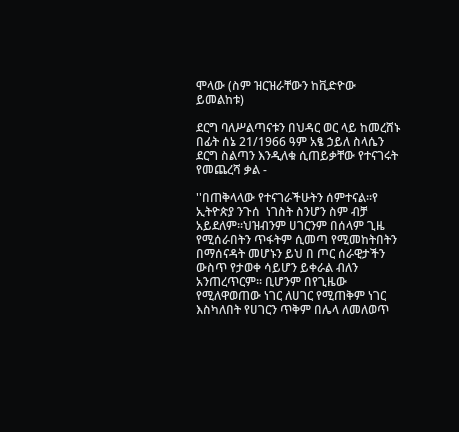ሞላው (ስም ዝርዝራቸውን ከቪድዮው ይመልከቱ)

ደርግ ባለሥልጣናቱን በህዳር ወር ላይ ከመረሸኑ በፊት ሰኔ 21/1966 ዓም አፄ ኃይለ ስላሴን ደርግ ስልጣን እንዲለቁ ሲጠይቃቸው የተናገሩት የመጨረሻ ቃል -

''በጠቅላላው የተናገራችሁትን ሰምተናል።የ ኢትዮጵያ ንጉሰ  ነገስት ስንሆን ስም ብቻ አይደለም።ህዝብንም ሀገርንም በሰላም ጊዜ የሚሰራበትን ጥፋትም ሲመጣ የሚመከትበትን በማሰናዳት መሆኑን ይህ በ ጦር ሰራዊታችን ውስጥ የታወቀ ሳይሆን ይቀራል ብለን አንጠረጥርም። ቢሆንም በየጊዜው የሚለዋወጠው ነገር ለሀገር የሚጠቅም ነገር እስካለበት የሀገርን ጥቅም በሌላ ለመለወጥ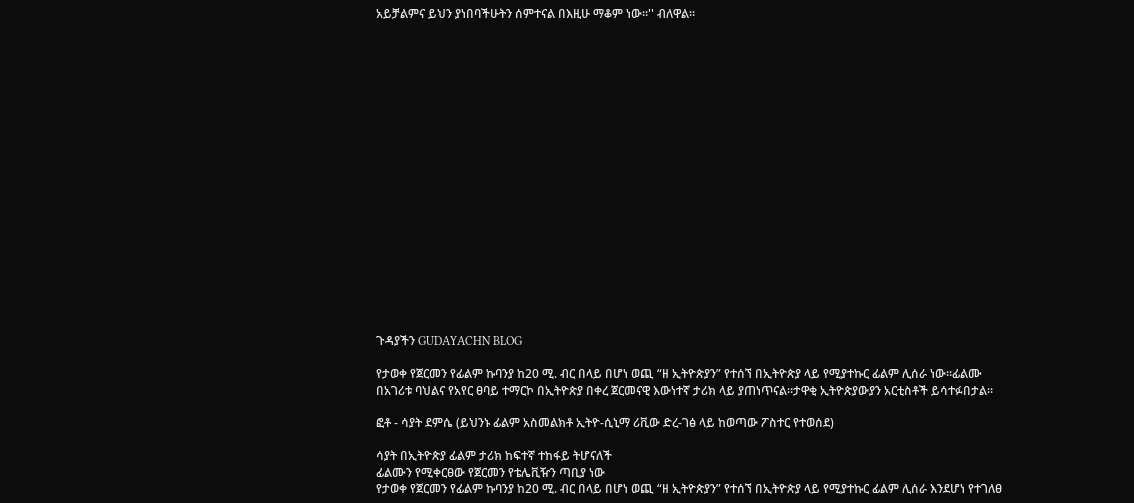አይቻልምና ይህን ያነበባችሁትን ሰምተናል በእዚሁ ማቆም ነው።'' ብለዋል።



















ጉዳያችን GUDAYACHN BLOG

የታወቀ የጀርመን የፊልም ኩባንያ ከ20 ሚ. ብር በላይ በሆነ ወጪ “ዘ ኢትዮጵያን” የተሰኘ በኢትዮጵያ ላይ የሚያተኩር ፊልም ሊሰራ ነው።ፊልሙ በአገሪቱ ባህልና የአየር ፀባይ ተማርኮ በኢትዮጵያ በቀረ ጀርመናዊ እውነተኛ ታሪክ ላይ ያጠነጥናል፡፡ታዋቂ ኢትዮጵያውያን አርቲስቶች ይሳተፉበታል።

ፎቶ - ሳያት ደምሴ (ይህንኑ ፊልም አስመልክቶ ኢትዮ-ሲኒማ ሪቪው ድረ-ገፅ ላይ ከወጣው ፖስተር የተወሰደ)

ሳያት በኢትዮጵያ ፊልም ታሪክ ከፍተኛ ተከፋይ ትሆናለች
ፊልሙን የሚቀርፀው የጀርመን የቴሌቪዥን ጣቢያ ነው
የታወቀ የጀርመን የፊልም ኩባንያ ከ20 ሚ. ብር በላይ በሆነ ወጪ “ዘ ኢትዮጵያን” የተሰኘ በኢትዮጵያ ላይ የሚያተኩር ፊልም ሊሰራ እንደሆነ የተገለፀ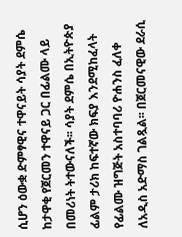ሲሆን ዕውቋ ድምፃዊና ተዋናይት ሳያት ደምሴ ከታዋቂ የጀርመን ተዋናይ ጋር በፊልሙ ላይ በመሪነት ትተውናለች፡፡ ሳያት ደምሴ በኢትዮጵያ ፊልም ታሪክ ከፍተኛው ክፍያ እንደሚከፈላት የፊልሙ ዝግጅት አስተባባሪ ዮሐንስ ፈለቀ ለአዲስ አድማስ ገልጿል፡፡ በጀርመናዊው ደራሲ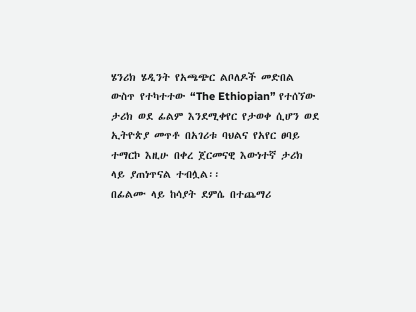ሄንሪክ ሄዲንት የአጫጭር ልቦለዶች መድበል ውስጥ የተካተተው “The Ethiopian” የተሰኘው ታሪክ ወደ ፊልም እንደሚቀየር የታወቀ ሲሆን ወደ ኢትዮጵያ መጥቶ በአገሪቱ ባህልና የአየር ፀባይ ተማርኮ እዚሁ በቀረ ጀርመናዊ እውነተኛ ታሪክ ላይ ያጠነጥናል ተብሏል፡፡
በፊልሙ ላይ ከሳያት ደምሴ በተጨማሪ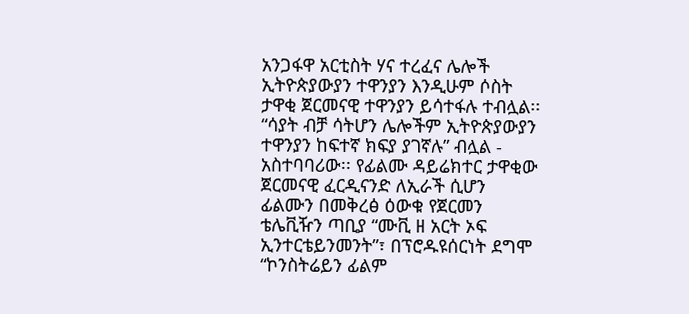አንጋፋዋ አርቲስት ሃና ተረፈና ሌሎች ኢትዮጵያውያን ተዋንያን እንዲሁም ሶስት ታዋቂ ጀርመናዊ ተዋንያን ይሳተፋሉ ተብሏል፡፡ “ሳያት ብቻ ሳትሆን ሌሎችም ኢትዮጵያውያን ተዋንያን ከፍተኛ ክፍያ ያገኛሉ” ብሏል - አስተባባሪው፡፡ የፊልሙ ዳይሬክተር ታዋቂው ጀርመናዊ ፈርዲናንድ ለኢራች ሲሆን ፊልሙን በመቅረፅ ዕውቁ የጀርመን ቴሌቪዥን ጣቢያ “ሙቪ ዘ አርት ኦፍ ኢንተርቴይንመንት”፣ በፕሮዱዩሰርነት ደግሞ “ኮንስትሬይን ፊልም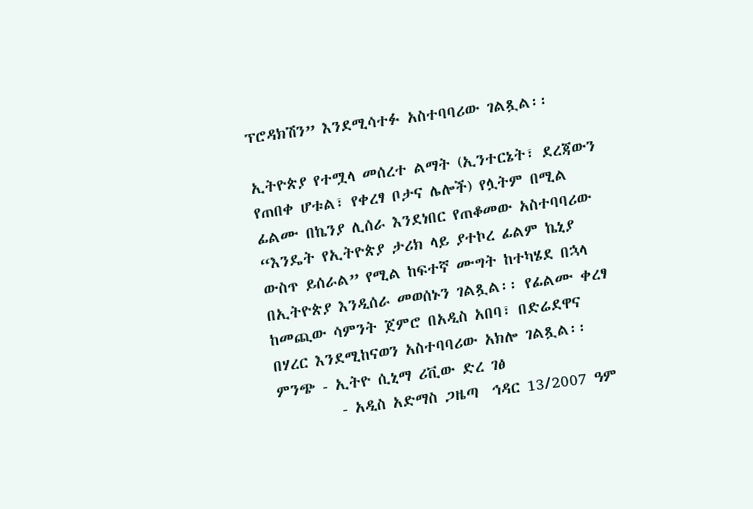ፕሮዳክሽን” እንደሚሳተፉ አስተባባሪው ገልጿል፡፡

ኢትዮጵያ የተሟላ መሰረተ ልማት (ኢንተርኔት፣ ደረጃውን የጠበቀ ሆቱል፣ የቀረፃ ቦታና ሌሎች) የሏትም በሚል ፊልሙ በኬንያ ሊሰራ እንደነበር የጠቆመው አስተባባሪው “እንዴት የኢትዮጵያ ታሪክ ላይ ያተኮረ ፊልም ኬኒያ ውስጥ ይሰራል” የሚል ከፍተኛ ሙግት ከተካሄደ በኋላ በኢትዮጵያ እንዲሰራ መወሰኑን ገልጿል፡፡ የፊልሙ ቀረፃ ከመጪው ሳምንት ጀምሮ በአዲስ አበባ፣ በድሬደዋና በሃረር እንደሚከናወን አስተባባሪው አክሎ ገልጿል፡፡
ምንጭ - ኢትዮ ሲኒማ ሪቪው ድረ ገፅ
         - አዲስ አድማስ ጋዜጣ  ኅዳር 13/2007 ዓም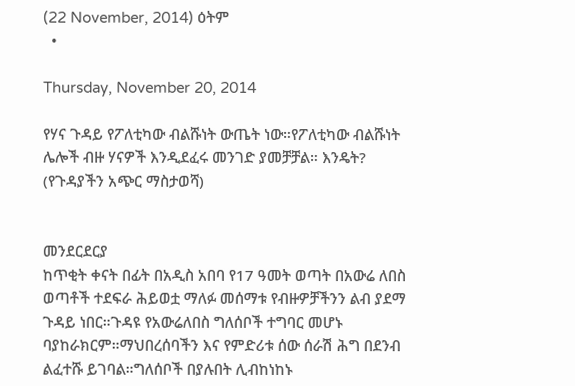(22 November, 2014) ዕትም
  •

Thursday, November 20, 2014

የሃና ጉዳይ የፖለቲካው ብልሹነት ውጤት ነው።የፖለቲካው ብልሹነት ሌሎች ብዙ ሃናዎች እንዲደፈሩ መንገድ ያመቻቻል። እንዴት? (የጉዳያችን አጭር ማስታወሻ)


መንደርደርያ
ከጥቂት ቀናት በፊት በአዲስ አበባ የ17 ዓመት ወጣት በአውሬ ለበስ ወጣቶች ተደፍራ ሕይወቷ ማለፉ መሰማቱ የብዙዎቻችንን ልብ ያደማ ጉዳይ ነበር።ጉዳዩ የአውሬለበስ ግለሰቦች ተግባር መሆኑ ባያከራክርም።ማህበረሰባችን እና የምድሪቱ ሰው ሰራሽ ሕግ በደንብ ልፈተሹ ይገባል።ግለሰቦች በያሉበት ሊብከነከኑ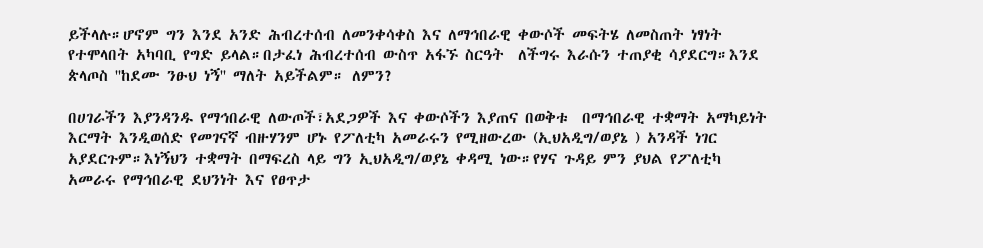ይችላሉ።ሆኖም ግን እንደ አንድ ሕብረተሰብ ለመንቀሳቀስ እና ለማኅበራዊ ቀውሶች መፍትሄ ለመስጠት ነፃነት የተሞላበት አካባቢ የግድ ይላል።በታፈነ ሕብረተሰብ ውስጥ አፋኙ ስርዓት  ለችግሩ እራሱን ተጠያቂ ሳያደርግ።እንደ ጵላጦስ ''ከደሙ ንፁህ ነኝ'' ማለት አይችልም። ለምን?

በሀገራችን እያንዳንዱ የማኅበራዊ ለውጦች፣አደጋዎች እና ቀውሶችን እያጠና በወቅቱ  በማኅበራዊ ተቋማት አማካይነት እርማት እንዲወሰድ የመገናኛ ብዙሃንም ሆኑ የፖለቲካ አመራሩን የሚዘውረው (ኢህአዲግ/ወያኔ ) አንዳች ነገር አያደርጉም።እነኝህን ተቋማት በማፍረስ ላይ ግን ኢህአዲግ/ወያኔ ቀዳሚ ነው።የሃና ጉዳይ ምን ያህል የፖለቲካ አመራሩ የማኅበራዊ ደህንነት እና የፀጥታ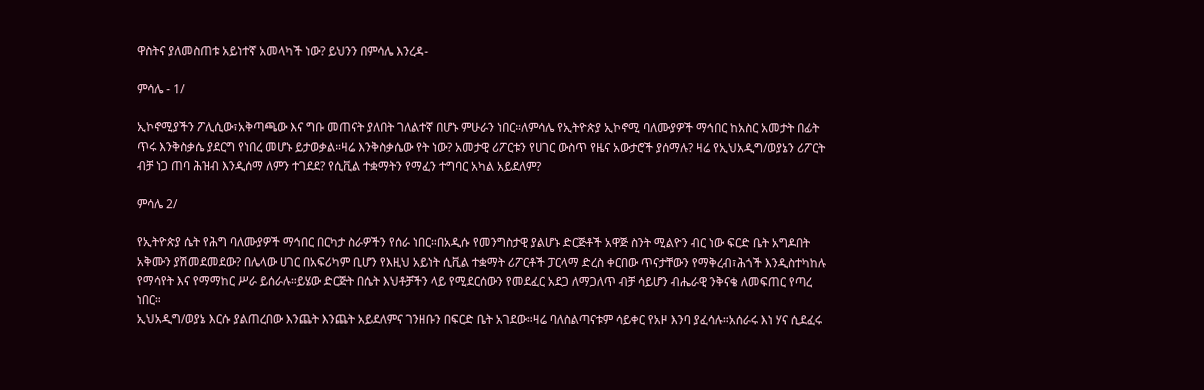ዋስትና ያለመስጠቱ አይነተኛ አመላካች ነው? ይህንን በምሳሌ እንረዳ-

ምሳሌ - 1/

ኢኮኖሚያችን ፖሊሲው፣አቅጣጫው እና ግቡ መጠናት ያለበት ገለልተኛ በሆኑ ምሁራን ነበር።ለምሳሌ የኢትዮጵያ ኢኮኖሚ ባለሙያዎች ማኅበር ከአስር አመታት በፊት ጥሩ እንቅስቃሴ ያደርግ የነበረ መሆኑ ይታወቃል።ዛሬ እንቅስቃሴው የት ነው? አመታዊ ሪፖርቱን የሀገር ውስጥ የዜና አውታሮች ያሰማሉ? ዛሬ የኢህአዲግ/ወያኔን ሪፖርት ብቻ ነጋ ጠባ ሕዝብ እንዲሰማ ለምን ተገደደ? የሲቪል ተቋማትን የማፈን ተግባር አካል አይደለም?

ምሳሌ 2/

የኢትዮጵያ ሴት የሕግ ባለሙያዎች ማኅበር በርካታ ስራዎችን የሰራ ነበር።በአዲሱ የመንግስታዊ ያልሆኑ ድርጅቶች አዋጅ ስንት ሚልዮን ብር ነው ፍርድ ቤት አግዶበት አቅሙን ያሽመደመደው? በሌላው ሀገር በአፍሪካም ቢሆን የእዚህ አይነት ሲቪል ተቋማት ሪፖርቶች ፓርላማ ድረስ ቀርበው ጥናታቸውን የማቅረብ፣ሕጎች እንዲስተካከሉ የማሳየት እና የማማከር ሥራ ይሰራሉ።ይሄው ድርጅት በሴት እህቶቻችን ላይ የሚደርሰውን የመደፈር አደጋ ለማጋለጥ ብቻ ሳይሆን ብሔራዊ ንቅናቄ ለመፍጠር የጣረ ነበር።
ኢህአዲግ/ወያኔ እርሱ ያልጠረበው እንጨት እንጨት አይደለምና ገንዘቡን በፍርድ ቤት አገደው።ዛሬ ባለስልጣናቱም ሳይቀር የአዞ እንባ ያፈሳሉ።አሰራሩ እነ ሃና ሲደፈሩ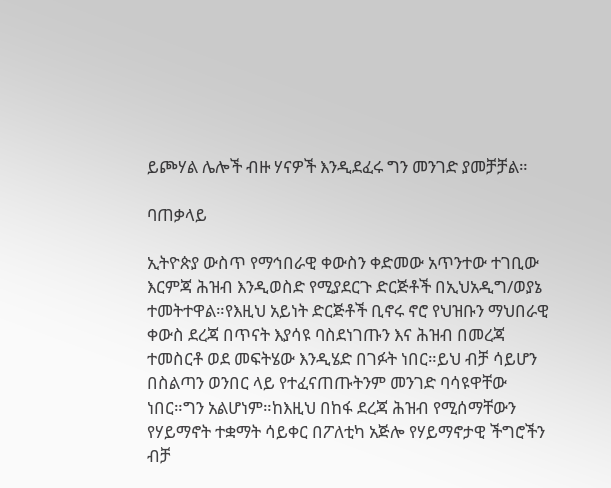ይጮሃል ሌሎች ብዙ ሃናዎች እንዲደፈሩ ግን መንገድ ያመቻቻል።

ባጠቃላይ

ኢትዮጵያ ውስጥ የማኅበራዊ ቀውስን ቀድመው አጥንተው ተገቢው እርምጃ ሕዝብ እንዲወስድ የሚያደርጉ ድርጅቶች በኢህአዲግ/ወያኔ ተመትተዋል።የእዚህ አይነት ድርጅቶች ቢኖሩ ኖሮ የህዝቡን ማህበራዊ ቀውስ ደረጃ በጥናት እያሳዩ ባስደነገጡን እና ሕዝብ በመረጃ ተመስርቶ ወደ መፍትሄው እንዲሄድ በገፉት ነበር።ይህ ብቻ ሳይሆን በስልጣን ወንበር ላይ የተፈናጠጡትንም መንገድ ባሳዩዋቸው ነበር።ግን አልሆነም።ከእዚህ በከፋ ደረጃ ሕዝብ የሚሰማቸውን የሃይማኖት ተቋማት ሳይቀር በፖለቲካ አጅሎ የሃይማኖታዊ ችግሮችን ብቻ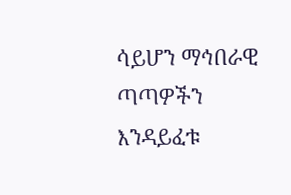ሳይሆን ማኅበራዊ ጣጣዎችን እንዳይፈቱ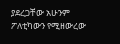ያደረጋቸው አሁንም ፖለቲካውን የሚዘውረው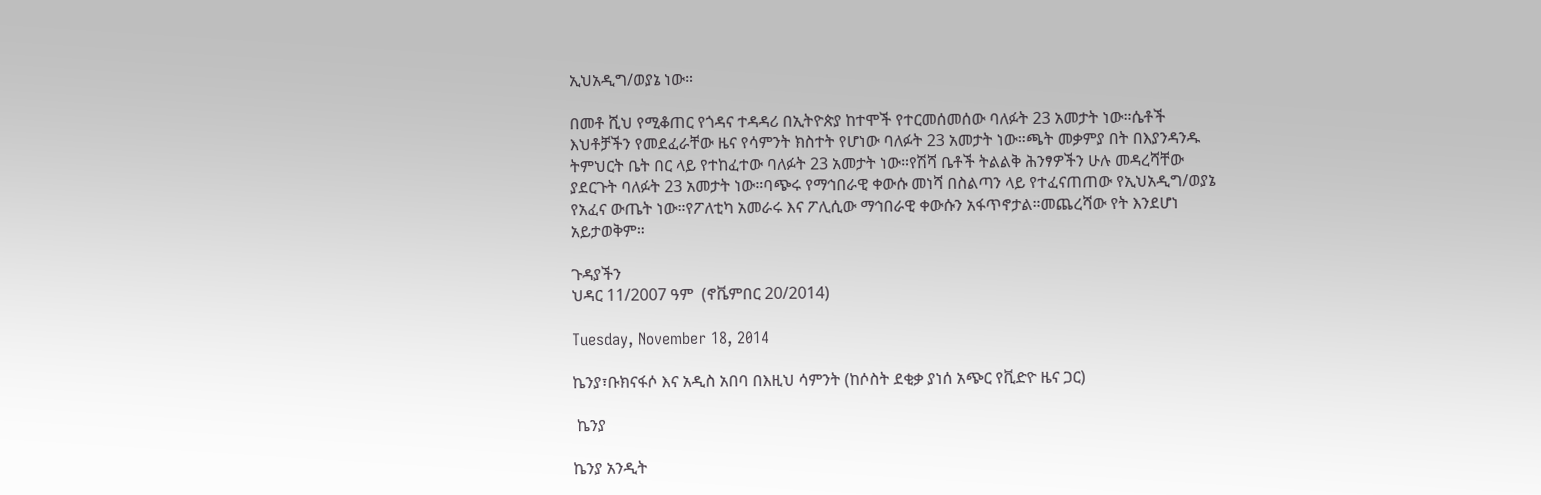ኢህአዲግ/ወያኔ ነው።

በመቶ ሺህ የሚቆጠር የጎዳና ተዳዳሪ በኢትዮጵያ ከተሞች የተርመሰመሰው ባለፉት 23 አመታት ነው።ሴቶች እህቶቻችን የመደፈራቸው ዜና የሳምንት ክስተት የሆነው ባለፉት 23 አመታት ነው።ጫት መቃምያ በት በእያንዳንዱ ትምህርት ቤት በር ላይ የተከፈተው ባለፉት 23 አመታት ነው።የሽሻ ቤቶች ትልልቅ ሕንፃዎችን ሁሉ መዳረሻቸው ያደርጉት ባለፉት 23 አመታት ነው።ባጭሩ የማኅበራዊ ቀውሱ መነሻ በስልጣን ላይ የተፈናጠጠው የኢህአዲግ/ወያኔ የአፈና ውጤት ነው።የፖለቲካ አመራሩ እና ፖሊሲው ማኅበራዊ ቀውሱን አፋጥኖታል።መጨረሻው የት እንደሆነ አይታወቅም።

ጉዳያችን
ህዳር 11/2007 ዓም  (ኖቬምበር 20/2014)

Tuesday, November 18, 2014

ኬንያ፣ቡክናፋሶ እና አዲስ አበባ በእዚህ ሳምንት (ከሶስት ደቂቃ ያነሰ አጭር የቪድዮ ዜና ጋር)

 ኬንያ

ኬንያ አንዲት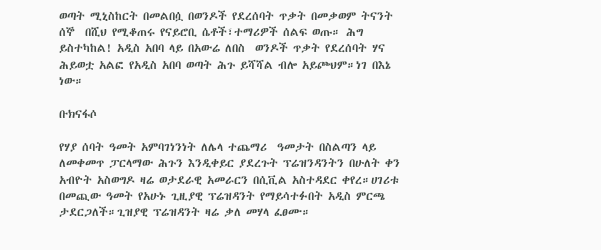ወጣት ሚኒስከርት በመልበሷ በወንዶች የደረሰባት ጥቃት በመቃወም ትናንት ሰኞ  በሺህ የሚቆጠሩ የናይሮቢ ሴቶች፣ተማሪዎች ሰልፍ ወጡ። ሕግ ይስተካከል! አዲስ አበባ ላይ በአውሬ ለበስ  ወንዶች ጥቃት የደረሰባት ሃና ሕይወቷ አልፎ የአዲስ አበባ ወጣት ሕጉ ይሻሻል ብሎ አይጮህም።ነገ በእኔ ነው።

ቡክናፋሶ

የሃያ ሰባት ዓመት አምባገነንነት ለሌላ ተጨማሪ  ዓመታት በስልጣን ላይ ለመቀመጥ ፓርላማው ሕጉን እንዲቀይር ያደረጉት ፕሬዝንዳንትን በሁለት ቀን አብዮት አስወግዶ ዛሬ ወታደራዊ አመራርን በሲቪል አስተዳደር ቀየረ።ሀገሪቱ  በመጪው ዓመት የአሁኑ ጊዚያዊ ፕሬዝዳንት የማይሳተፉበት አዲስ ምርጫ ታደርጋለች።ጊዝያዊ ፕሬዝዳንት ዛሬ ቃለ መሃላ ፈፀሙ።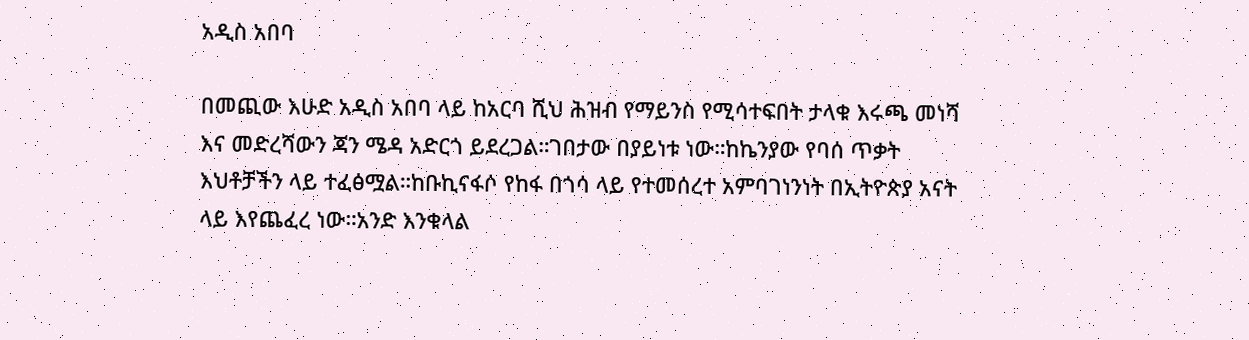አዲስ አበባ

በመጪው እሁድ አዲስ አበባ ላይ ከአርባ ሺህ ሕዝብ የማይንስ የሚሳተፍበት ታላቁ እሩጫ መነሻ እና መድረሻውን ጃን ሜዳ አድርጎ ይደረጋል።ገበታው በያይነቱ ነው።ከኬንያው የባሰ ጥቃት እህቶቻችን ላይ ተፈፅሟል።ከቡኪናፋሶ የከፋ በጎሳ ላይ የተመሰረተ አምባገነንነት በኢትዮጵያ አናት ላይ እየጨፈረ ነው።አንድ እንቁላል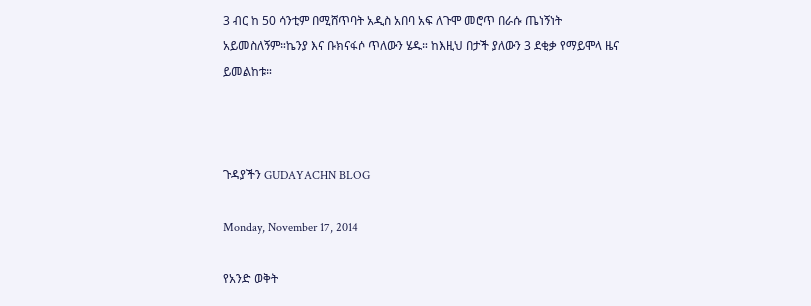3 ብር ከ 50 ሳንቲም በሚሸጥባት አዲስ አበባ አፍ ለጉሞ መሮጥ በራሱ ጤነኝነት አይመስለኝም።ኬንያ እና ቡክናፋሶ ጥለውን ሄዱ። ከእዚህ በታች ያለውን 3 ደቂቃ የማይሞላ ዜና ይመልከቱ።



ጉዳያችን GUDAYACHN BLOG

Monday, November 17, 2014

የአንድ ወቅት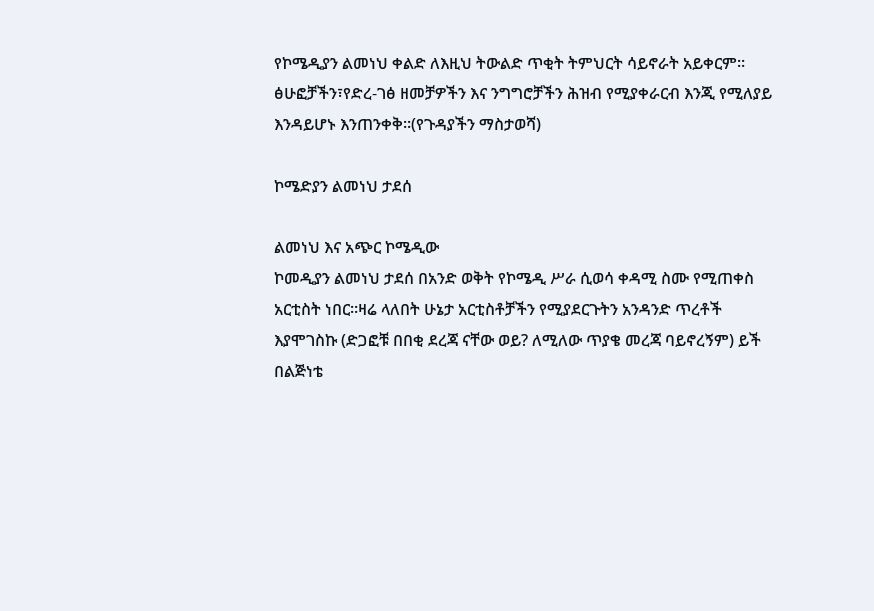የኮሜዲያን ልመነህ ቀልድ ለእዚህ ትውልድ ጥቂት ትምህርት ሳይኖራት አይቀርም። ፅሁፎቻችን፣የድረ-ገፅ ዘመቻዎችን እና ንግግሮቻችን ሕዝብ የሚያቀራርብ እንጂ የሚለያይ እንዳይሆኑ እንጠንቀቅ።(የጉዳያችን ማስታወሻ)

ኮሜድያን ልመነህ ታደሰ

ልመነህ እና አጭር ኮሜዲው
ኮመዲያን ልመነህ ታደሰ በአንድ ወቅት የኮሜዲ ሥራ ሲወሳ ቀዳሚ ስሙ የሚጠቀስ አርቲስት ነበር።ዛሬ ላለበት ሁኔታ አርቲስቶቻችን የሚያደርጉትን አንዳንድ ጥረቶች እያሞገስኩ (ድጋፎቹ በበቂ ደረጃ ናቸው ወይ? ለሚለው ጥያቄ መረጃ ባይኖረኝም) ይች በልጅነቴ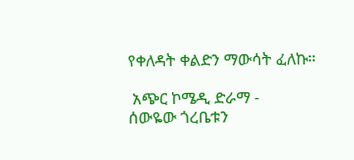የቀለዳት ቀልድን ማውሳት ፈለኩ።

 አጭር ኮሜዲ ድራማ -
ሰውዬው ጎረቤቱን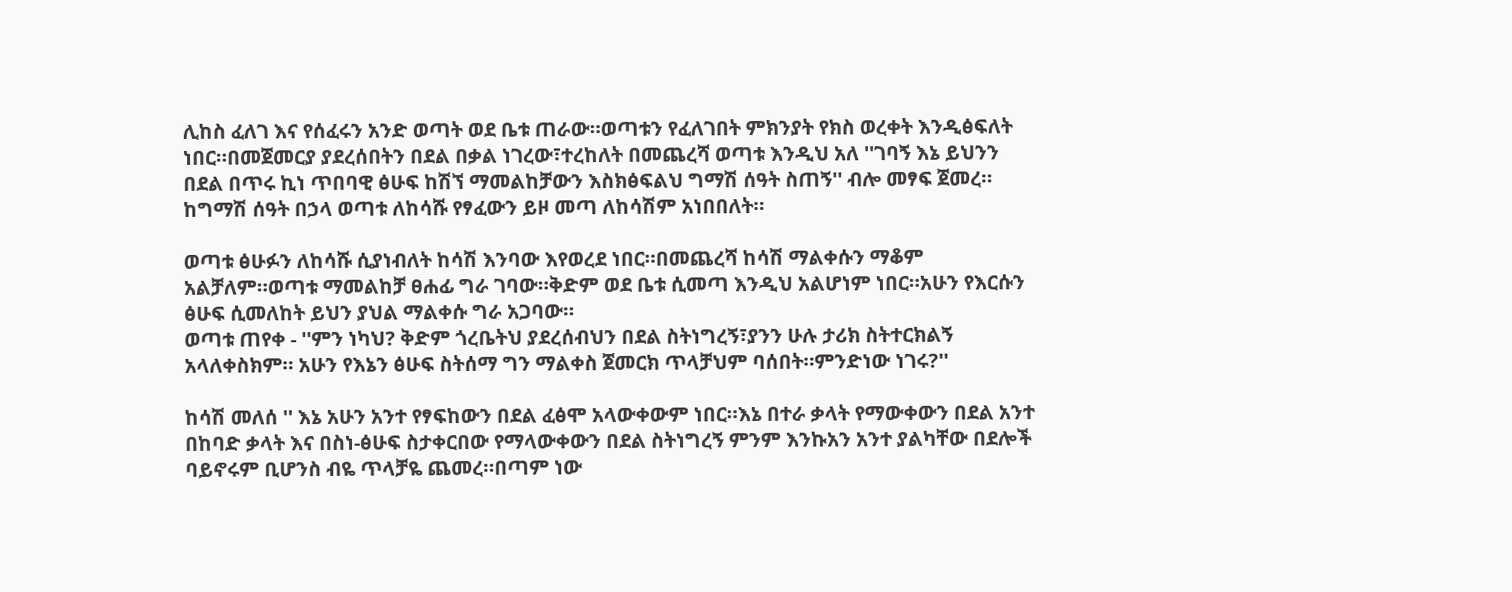ሊከስ ፈለገ እና የሰፈሩን አንድ ወጣት ወደ ቤቱ ጠራው።ወጣቱን የፈለገበት ምክንያት የክስ ወረቀት እንዲፅፍለት ነበር።በመጀመርያ ያደረሰበትን በደል በቃል ነገረው፣ተረከለት በመጨረሻ ወጣቱ እንዲህ አለ ''ገባኝ እኔ ይህንን በደል በጥሩ ኪነ ጥበባዊ ፅሁፍ ከሽኘ ማመልከቻውን እስክፅፍልህ ግማሽ ሰዓት ስጠኝ'' ብሎ መፃፍ ጀመረ። ከግማሽ ሰዓት በኃላ ወጣቱ ለከሳሹ የፃፈውን ይዞ መጣ ለከሳሽም አነበበለት።

ወጣቱ ፅሁፉን ለከሳሹ ሲያነብለት ከሳሽ እንባው እየወረደ ነበር።በመጨረሻ ከሳሽ ማልቀሱን ማቆም አልቻለም።ወጣቱ ማመልከቻ ፀሐፊ ግራ ገባው።ቅድም ወደ ቤቱ ሲመጣ እንዲህ አልሆነም ነበር።አሁን የእርሱን ፅሁፍ ሲመለከት ይህን ያህል ማልቀሱ ግራ አጋባው።
ወጣቱ ጠየቀ - ''ምን ነካህ? ቅድም ጎረቤትህ ያደረሰብህን በደል ስትነግረኝ፣ያንን ሁሉ ታሪክ ስትተርክልኝ አላለቀስክም። አሁን የእኔን ፅሁፍ ስትሰማ ግን ማልቀስ ጀመርክ ጥላቻህም ባሰበት።ምንድነው ነገሩ?''

ከሳሽ መለሰ '' እኔ አሁን አንተ የፃፍከውን በደል ፈፅሞ አላውቀውም ነበር።እኔ በተራ ቃላት የማውቀውን በደል አንተ በከባድ ቃላት እና በስነ-ፅሁፍ ስታቀርበው የማላውቀውን በደል ስትነግረኝ ምንም እንኩአን አንተ ያልካቸው በደሎች ባይኖሩም ቢሆንስ ብዬ ጥላቻዬ ጨመረ።በጣም ነው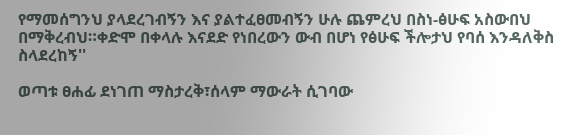የማመሰግንህ ያላደረገብኝን እና ያልተፈፀመብኝን ሁሉ ጨምረህ በስነ-ፅሁፍ አስውበህ በማቅረብህ።ቀድሞ በቀላሉ እናደድ የነበረውን ውብ በሆነ የፅሁፍ ችሎታህ የባሰ እንዳለቅስ ስላደረከኝ''

ወጣቱ ፀሐፊ ደነገጠ ማስታረቅ፣ሰላም ማውራት ሲገባው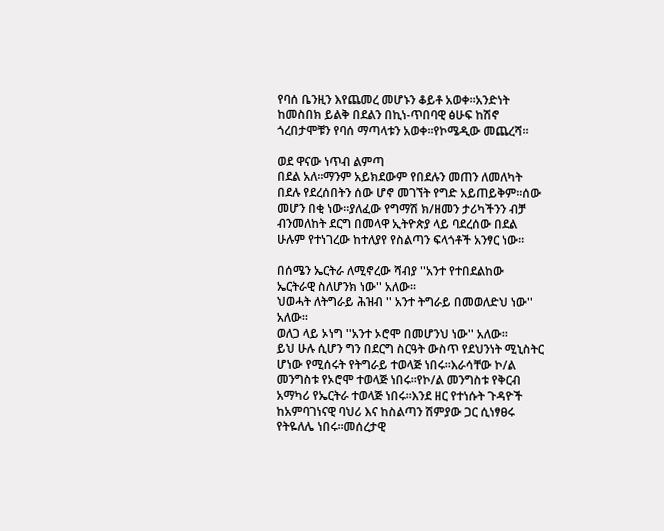የባሰ ቤንዚን እየጨመረ መሆኑን ቆይቶ አወቀ።አንድነት ከመስበክ ይልቅ በደልን በኪነ-ጥበባዊ ፅሁፍ ከሽኖ ጎረበታሞቹን የባሰ ማጣላቱን አወቀ።የኮሜዲው መጨረሻ።

ወደ ዋናው ነጥብ ልምጣ
በደል አለ።ማንም አይክደውም የበደሉን መጠን ለመለካት በደሉ የደረሰበትን ሰው ሆኖ መገኘት የግድ አይጠይቅም።ሰው መሆን በቂ ነው።ያለፈው የግማሽ ክ/ዘመን ታሪካችንን ብቻ ብንመለከት ደርግ በመላዋ ኢትዮጵያ ላይ ባደረሰው በደል ሁሉም የተነገረው ከተለያየ የስልጣን ፍላጎቶች አንፃር ነው።

በሰሜን ኤርትራ ለሚኖረው ሻብያ ''አንተ የተበደልከው ኤርትራዊ ስለሆንክ ነው'' አለው።
ህወሓት ለትግራይ ሕዝብ '' አንተ ትግራይ በመወለድህ ነው'' አለው።
ወለጋ ላይ ኦነግ ''አንተ ኦሮሞ በመሆንህ ነው'' አለው።
ይህ ሁሉ ሲሆን ግን በደርግ ስርዓት ውስጥ የደህንነት ሚኒስትር ሆነው የሚሰሩት የትግራይ ተወላጅ ነበሩ።እራሳቸው ኮ/ል መንግስቱ የኦሮሞ ተወላጅ ነበሩ።የኮ/ል መንግስቱ የቅርብ አማካሪ የኤርትራ ተወላጅ ነበሩ።እንደ ዘር የተነሱት ጉዳዮች ከአምባገነናዊ ባህሪ እና ከስልጣን ሽምያው ጋር ሲነፃፀሩ የትዬለሌ ነበሩ።መሰረታዊ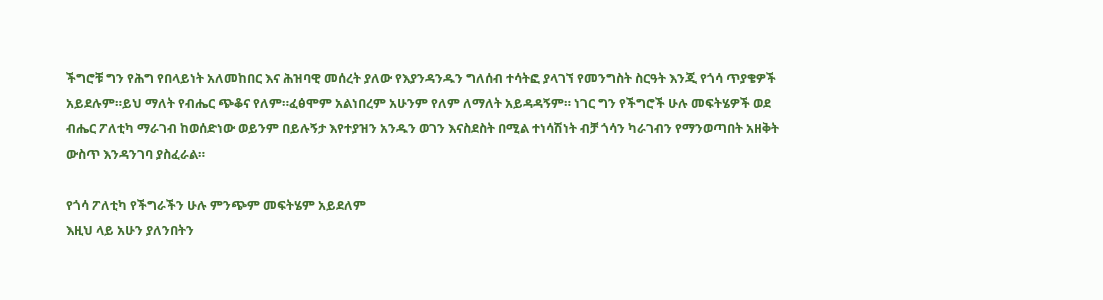ችግሮቹ ግን የሕግ የበላይነት አለመከበር እና ሕዝባዊ መሰረት ያለው የእያንዳንዱን ግለሰብ ተሳትፎ ያላገኘ የመንግስት ስርዓት እንጂ የጎሳ ጥያቄዎች አይደሉም።ይህ ማለት የብሔር ጭቆና የለም።ፈፅሞም አልነበረም አሁንም የለም ለማለት አይዳዳኝም። ነገር ግን የችግሮች ሁሉ መፍትሄዎች ወደ ብሔር ፖለቲካ ማራገብ ከወሰድነው ወይንም በይሉኝታ እየተያዝን አንዱን ወገን እናስደስት በሚል ተነሳሽነት ብቻ ጎሳን ካራገብን የማንወጣበት አዘቅት ውስጥ እንዳንገባ ያስፈራል።

የጎሳ ፖለቲካ የችግራችን ሁሉ ምንጭም መፍትሄም አይደለም
እዚህ ላይ አሁን ያለንበትን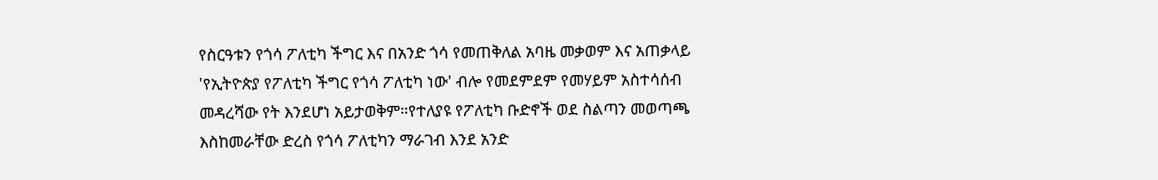የስርዓቱን የጎሳ ፖለቲካ ችግር እና በአንድ ጎሳ የመጠቅለል አባዜ መቃወም እና አጠቃላይ 'የኢትዮጵያ የፖለቲካ ችግር የጎሳ ፖለቲካ ነው' ብሎ የመደምደም የመሃይም አስተሳሰብ መዳረሻው የት እንደሆነ አይታወቅም።የተለያዩ የፖለቲካ ቡድኖች ወደ ስልጣን መወጣጫ እስከመራቸው ድረስ የጎሳ ፖለቲካን ማራገብ እንደ አንድ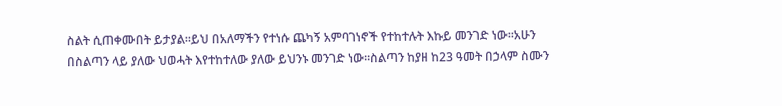ስልት ሲጠቀሙበት ይታያል።ይህ በአለማችን የተነሱ ጨካኝ አምባገነኖች የተከተሉት እኩይ መንገድ ነው።አሁን በስልጣን ላይ ያለው ህወሓት እየተከተለው ያለው ይህንኑ መንገድ ነው።ስልጣን ከያዘ ከ23 ዓመት በኃላም ስሙን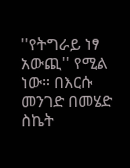''የትግራይ ነፃ አውጪ'' የሚል ነው። በእርሱ መንገድ በመሄድ ስኬት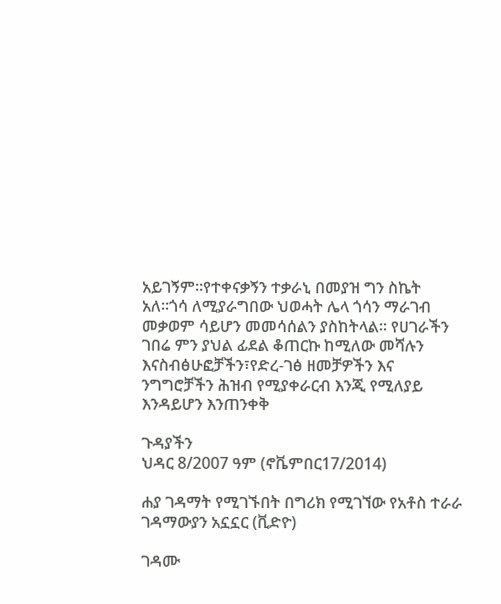አይገኝም።የተቀናቃኝን ተቃራኒ በመያዝ ግን ስኬት አለ።ጎሳ ለሚያራግበው ህወሓት ሌላ ጎሳን ማራገብ መቃወም ሳይሆን መመሳሰልን ያስከትላል። የሀገራችን ገበሬ ምን ያህል ፊደል ቆጠርኩ ከሚለው መሻሉን እናስብፅሁፎቻችን፣የድረ-ገፅ ዘመቻዎችን እና ንግግሮቻችን ሕዝብ የሚያቀራርብ እንጂ የሚለያይ እንዳይሆን እንጠንቀቅ

ጉዳያችን
ህዳር 8/2007 ዓም (ኖቬምበር17/2014)

ሐያ ገዳማት የሚገኙበት በግሪክ የሚገኘው የአቶስ ተራራ ገዳማውያን አኗኗር (ቪድዮ)

ገዳሙ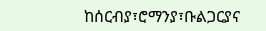ከሰርብያ፣ሮማንያ፣ቡልጋርያና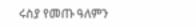ሩስያ የመጡ ዓለምን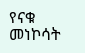የናቁ መነኮሳት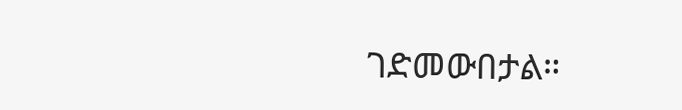ገድመውበታል።